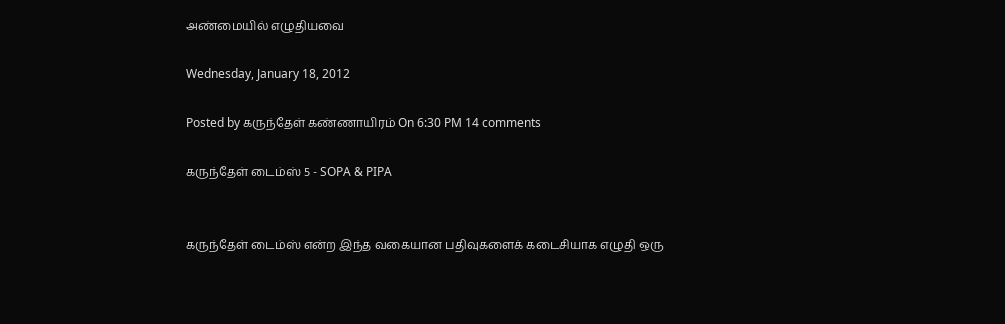அண்மையில் எழுதியவை

Wednesday, January 18, 2012

Posted by கருந்தேள் கண்ணாயிரம் On 6:30 PM 14 comments

கருந்தேள் டைம்ஸ் 5 - SOPA & PIPA


கருந்தேள் டைம்ஸ் என்ற இந்த வகையான பதிவுகளைக் கடைசியாக எழுதி ஒரு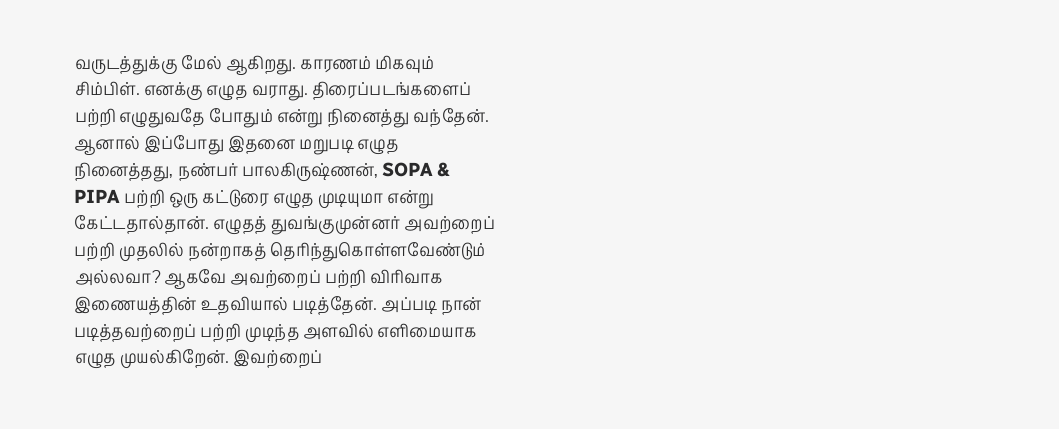வருடத்துக்கு மேல் ஆகிறது. காரணம் மிகவும் சிம்பிள். எனக்கு எழுத வராது. திரைப்படங்களைப் பற்றி எழுதுவதே போதும் என்று நினைத்து வந்தேன். ஆனால் இப்போது இதனை மறுபடி எழுத நினைத்தது, நண்பர் பாலகிருஷ்ணன், SOPA & PIPA பற்றி ஒரு கட்டுரை எழுத முடியுமா என்று கேட்டதால்தான். எழுதத் துவங்குமுன்னர் அவற்றைப் பற்றி முதலில் நன்றாகத் தெரிந்துகொள்ளவேண்டும் அல்லவா? ஆகவே அவற்றைப் பற்றி விரிவாக இணையத்தின் உதவியால் படித்தேன். அப்படி நான் படித்தவற்றைப் பற்றி முடிந்த அளவில் எளிமையாக எழுத முயல்கிறேன். இவற்றைப்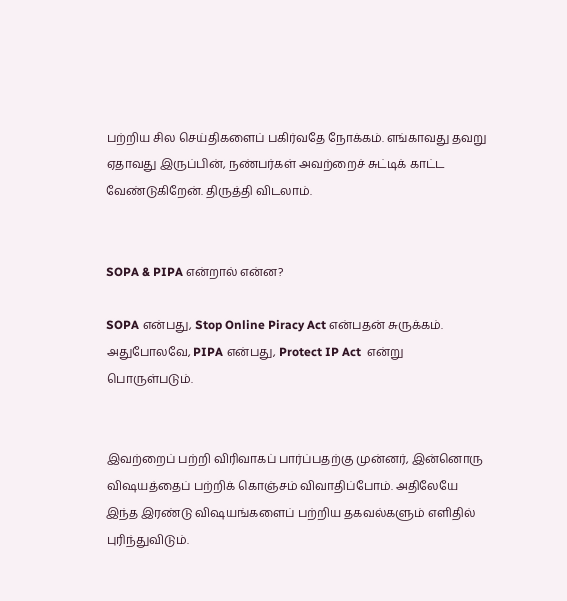பற்றிய சில செய்திகளைப் பகிர்வதே நோக்கம். எங்காவது தவறு ஏதாவது இருப்பின், நண்பர்கள் அவற்றைச் சுட்டிக் காட்ட வேண்டுகிறேன். திருத்தி விடலாம்.


SOPA & PIPA என்றால் என்ன?

SOPA என்பது, Stop Online Piracy Act என்பதன் சுருக்கம். அதுபோலவே, PIPA என்பது, Protect IP Act  என்று பொருள்படும்.


இவற்றைப் பற்றி விரிவாகப் பார்ப்பதற்கு முன்னர், இன்னொரு விஷயத்தைப் பற்றிக் கொஞ்சம் விவாதிப்போம். அதிலேயே இந்த இரண்டு விஷயங்களைப் பற்றிய தகவல்களும் எளிதில் புரிந்துவிடும்.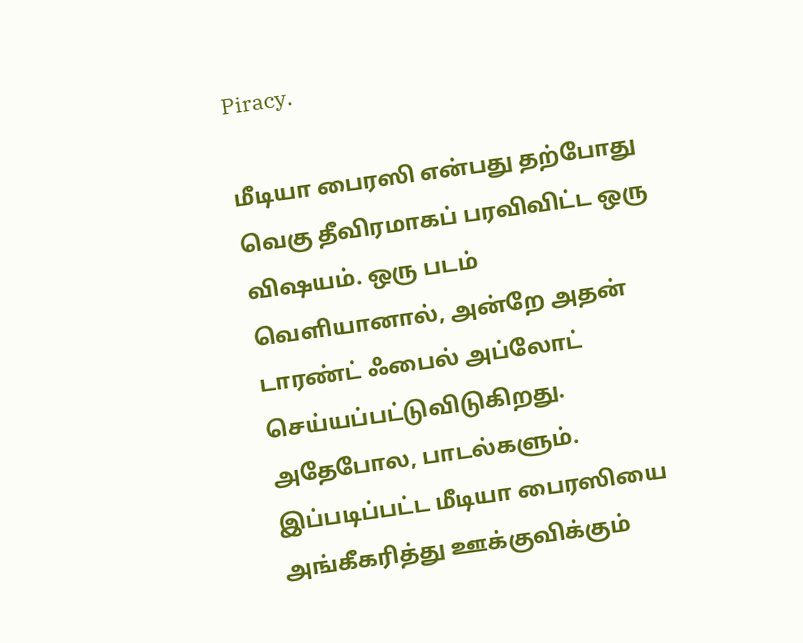Piracy.

மீடியா பைரஸி என்பது தற்போது வெகு தீவிரமாகப் பரவிவிட்ட ஒரு விஷயம். ஒரு படம் வெளியானால், அன்றே அதன் டாரண்ட் ஃபைல் அப்லோட் செய்யப்பட்டுவிடுகிறது.  அதேபோல, பாடல்களும். இப்படிப்பட்ட மீடியா பைரஸியை அங்கீகரித்து ஊக்குவிக்கும்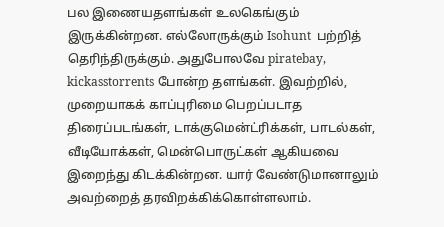பல இணையதளங்கள் உலகெங்கும் இருக்கின்றன. எல்லோருக்கும் Isohunt  பற்றித் தெரிந்திருக்கும். அதுபோலவே piratebay, kickasstorrents போன்ற தளங்கள். இவற்றில், முறையாகக் காப்புரிமை பெறப்படாத திரைப்படங்கள், டாக்குமென்ட்ரிக்கள், பாடல்கள், வீடியோக்கள், மென்பொருட்கள் ஆகியவை இறைந்து கிடக்கின்றன. யார் வேண்டுமானாலும் அவற்றைத் தரவிறக்கிக்கொள்ளலாம்.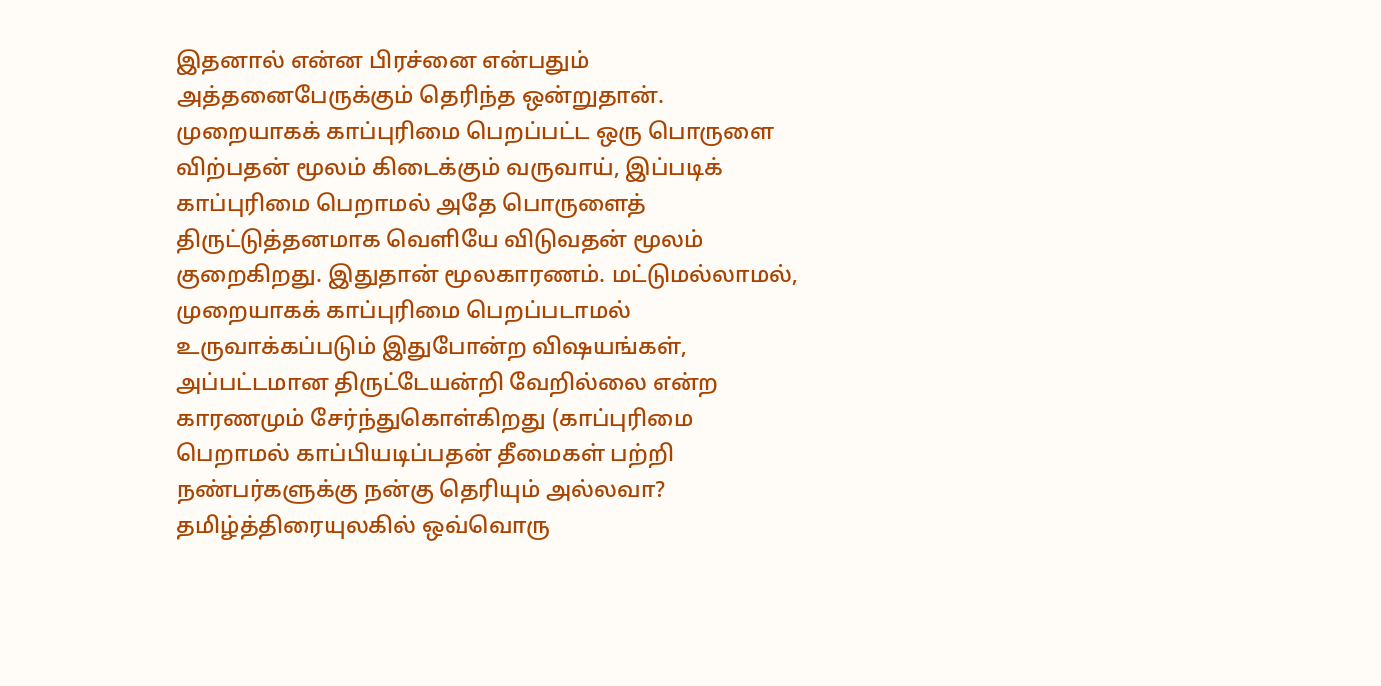இதனால் என்ன பிரச்னை என்பதும் அத்தனைபேருக்கும் தெரிந்த ஒன்றுதான். முறையாகக் காப்புரிமை பெறப்பட்ட ஒரு பொருளை விற்பதன் மூலம் கிடைக்கும் வருவாய், இப்படிக் காப்புரிமை பெறாமல் அதே பொருளைத் திருட்டுத்தனமாக வெளியே விடுவதன் மூலம் குறைகிறது. இதுதான் மூலகாரணம். மட்டுமல்லாமல், முறையாகக் காப்புரிமை பெறப்படாமல் உருவாக்கப்படும் இதுபோன்ற விஷயங்கள், அப்பட்டமான திருட்டேயன்றி வேறில்லை என்ற காரணமும் சேர்ந்துகொள்கிறது (காப்புரிமை பெறாமல் காப்பியடிப்பதன் தீமைகள் பற்றி நண்பர்களுக்கு நன்கு தெரியும் அல்லவா? தமிழ்த்திரையுலகில் ஒவ்வொரு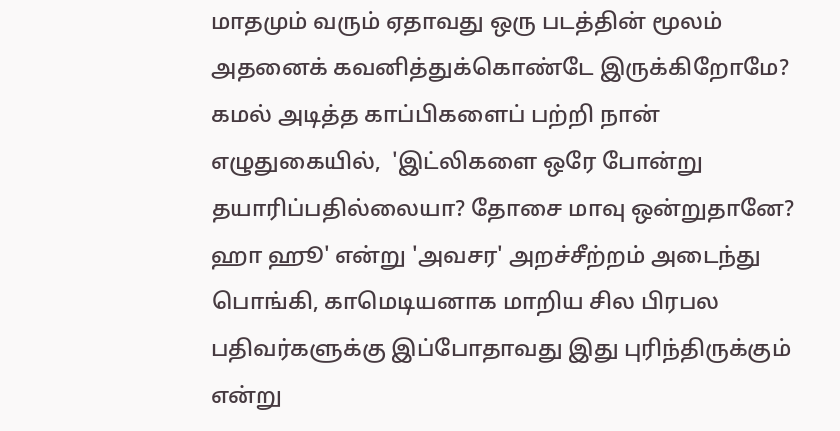மாதமும் வரும் ஏதாவது ஒரு படத்தின் மூலம் அதனைக் கவனித்துக்கொண்டே இருக்கிறோமே? கமல் அடித்த காப்பிகளைப் பற்றி நான் எழுதுகையில்,  'இட்லிகளை ஒரே போன்று தயாரிப்பதில்லையா? தோசை மாவு ஒன்றுதானே? ஹா ஹூ' என்று 'அவசர' அறச்சீற்றம் அடைந்து பொங்கி, காமெடியனாக மாறிய சில பிரபல பதிவர்களுக்கு இப்போதாவது இது புரிந்திருக்கும் என்று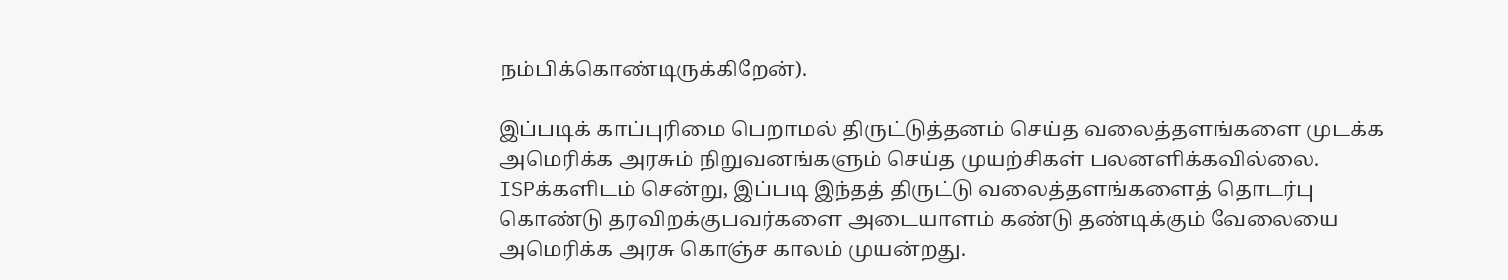நம்பிக்கொண்டிருக்கிறேன்).

இப்படிக் காப்புரிமை பெறாமல் திருட்டுத்தனம் செய்த வலைத்தளங்களை முடக்க அமெரிக்க அரசும் நிறுவனங்களும் செய்த முயற்சிகள் பலனளிக்கவில்லை. ISPக்களிடம் சென்று, இப்படி இந்தத் திருட்டு வலைத்தளங்களைத் தொடர்பு கொண்டு தரவிறக்குபவர்களை அடையாளம் கண்டு தண்டிக்கும் வேலையை அமெரிக்க அரசு கொஞ்ச காலம் முயன்றது.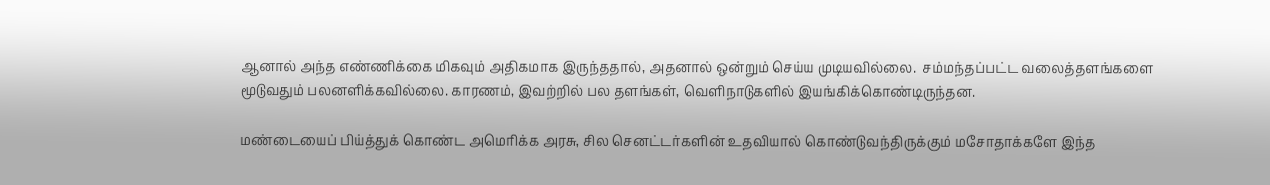ஆனால் அந்த எண்ணிக்கை மிகவும் அதிகமாக இருந்ததால், அதனால் ஒன்றும் செய்ய முடியவில்லை.  சம்மந்தப்பட்ட வலைத்தளங்களை மூடுவதும் பலனளிக்கவில்லை. காரணம், இவற்றில் பல தளங்கள், வெளிநாடுகளில் இயங்கிக்கொண்டிருந்தன.

மண்டையைப் பிய்த்துக் கொண்ட அமெரிக்க அரசு, சில செனட்டர்களின் உதவியால் கொண்டுவந்திருக்கும் மசோதாக்களே இந்த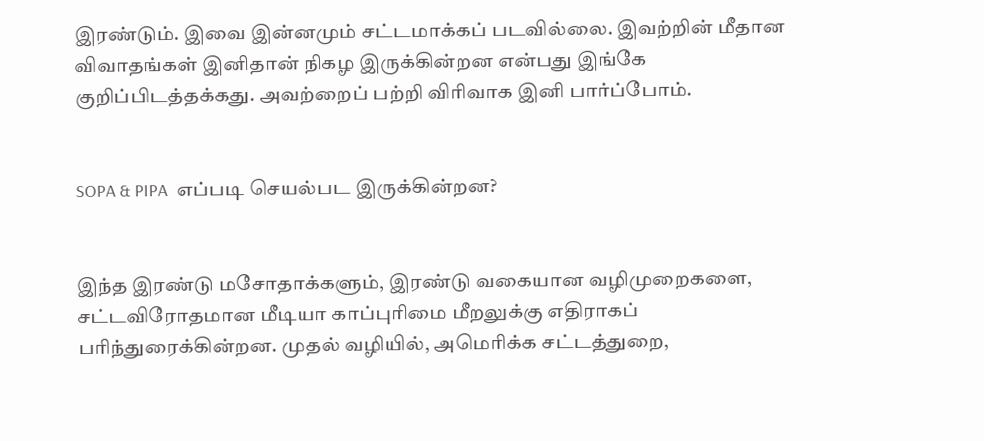இரண்டும். இவை இன்னமும் சட்டமாக்கப் படவில்லை. இவற்றின் மீதான விவாதங்கள் இனிதான் நிகழ இருக்கின்றன என்பது இங்கே குறிப்பிடத்தக்கது. அவற்றைப் பற்றி விரிவாக இனி பார்ப்போம்.


SOPA & PIPA  எப்படி செயல்பட இருக்கின்றன?


இந்த இரண்டு மசோதாக்களும், இரண்டு வகையான வழிமுறைகளை, சட்டவிரோதமான மீடியா காப்புரிமை மீறலுக்கு எதிராகப் பரிந்துரைக்கின்றன. முதல் வழியில், அமெரிக்க சட்டத்துறை,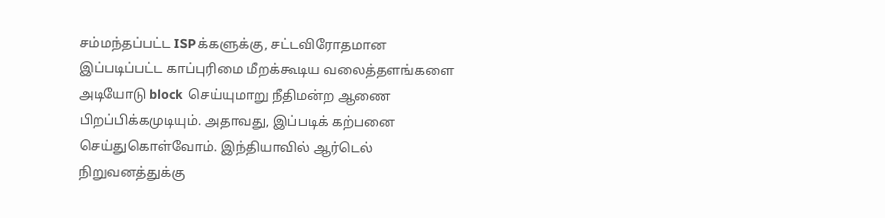சம்மந்தப்பட்ட ISPக்களுக்கு, சட்டவிரோதமான இப்படிப்பட்ட காப்புரிமை மீறக்கூடிய வலைத்தளங்களை அடியோடு block  செய்யுமாறு நீதிமன்ற ஆணை பிறப்பிக்கமுடியும். அதாவது, இப்படிக் கற்பனை செய்துகொள்வோம். இந்தியாவில் ஆர்டெல் நிறுவனத்துக்கு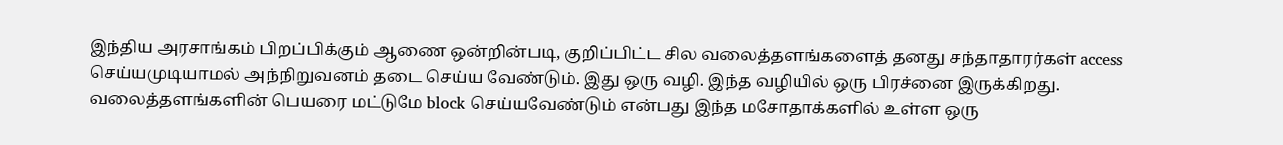இந்திய அரசாங்கம் பிறப்பிக்கும் ஆணை ஒன்றின்படி, குறிப்பிட்ட சில வலைத்தளங்களைத் தனது சந்தாதாரர்கள் access  செய்யமுடியாமல் அந்நிறுவனம் தடை செய்ய வேண்டும். இது ஒரு வழி. இந்த வழியில் ஒரு பிரச்னை இருக்கிறது. வலைத்தளங்களின் பெயரை மட்டுமே block செய்யவேண்டும் என்பது இந்த மசோதாக்களில் உள்ள ஒரு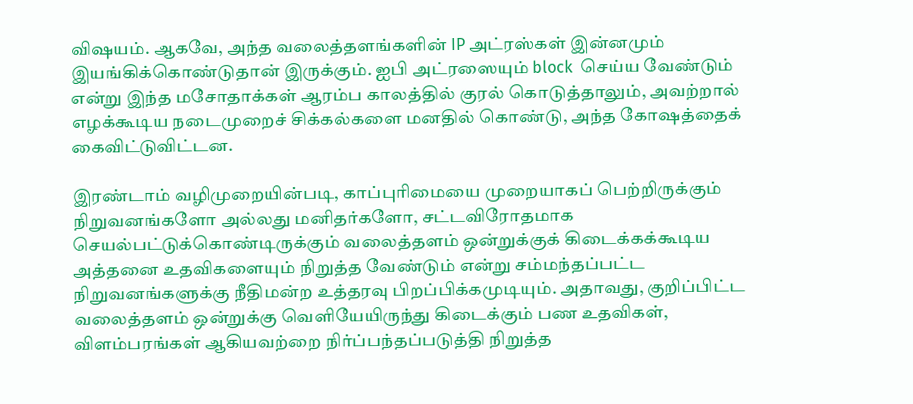விஷயம். ஆகவே, அந்த வலைத்தளங்களின் IP அட்ரஸ்கள் இன்னமும் இயங்கிக்கொண்டுதான் இருக்கும். ஐபி அட்ரஸையும் block  செய்ய வேண்டும் என்று இந்த மசோதாக்கள் ஆரம்ப காலத்தில் குரல் கொடுத்தாலும், அவற்றால் எழக்கூடிய நடைமுறைச் சிக்கல்களை மனதில் கொண்டு, அந்த கோஷத்தைக் கைவிட்டுவிட்டன.

இரண்டாம் வழிமுறையின்படி, காப்புரிமையை முறையாகப் பெற்றிருக்கும் நிறுவனங்களோ அல்லது மனிதர்களோ, சட்டவிரோதமாக செயல்பட்டுக்கொண்டிருக்கும் வலைத்தளம் ஒன்றுக்குக் கிடைக்கக்கூடிய அத்தனை உதவிகளையும் நிறுத்த வேண்டும் என்று சம்மந்தப்பட்ட நிறுவனங்களுக்கு நீதிமன்ற உத்தரவு பிறப்பிக்கமுடியும். அதாவது, குறிப்பிட்ட வலைத்தளம் ஒன்றுக்கு வெளியேயிருந்து கிடைக்கும் பண உதவிகள், விளம்பரங்கள் ஆகியவற்றை நிர்ப்பந்தப்படுத்தி நிறுத்த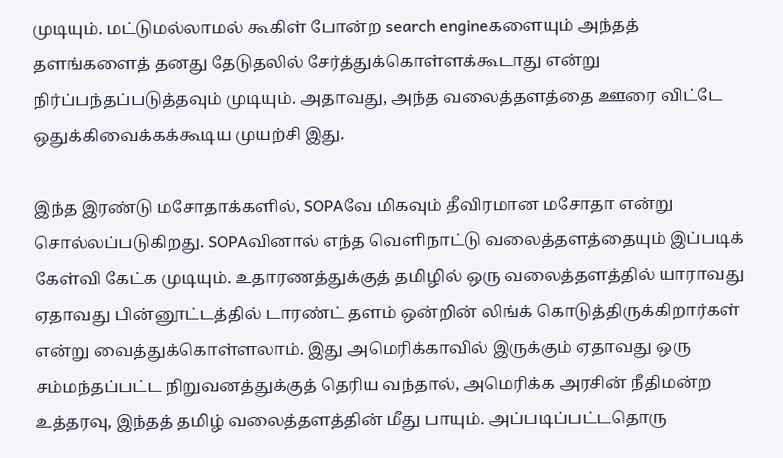முடியும். மட்டுமல்லாமல் கூகிள் போன்ற search engineகளையும் அந்தத் தளங்களைத் தனது தேடுதலில் சேர்த்துக்கொள்ளக்கூடாது என்று நிர்ப்பந்தப்படுத்தவும் முடியும். அதாவது, அந்த வலைத்தளத்தை ஊரை விட்டே ஒதுக்கிவைக்கக்கூடிய முயற்சி இது.

இந்த இரண்டு மசோதாக்களில், SOPAவே மிகவும் தீவிரமான மசோதா என்று சொல்லப்படுகிறது. SOPAவினால் எந்த வெளிநாட்டு வலைத்தளத்தையும் இப்படிக் கேள்வி கேட்க முடியும். உதாரணத்துக்குத் தமிழில் ஒரு வலைத்தளத்தில் யாராவது ஏதாவது பின்னூட்டத்தில் டாரண்ட் தளம் ஒன்றின் லிங்க் கொடுத்திருக்கிறார்கள் என்று வைத்துக்கொள்ளலாம். இது அமெரிக்காவில் இருக்கும் ஏதாவது ஒரு சம்மந்தப்பட்ட நிறுவனத்துக்குத் தெரிய வந்தால், அமெரிக்க அரசின் நீதிமன்ற உத்தரவு, இந்தத் தமிழ் வலைத்தளத்தின் மீது பாயும். அப்படிப்பட்டதொரு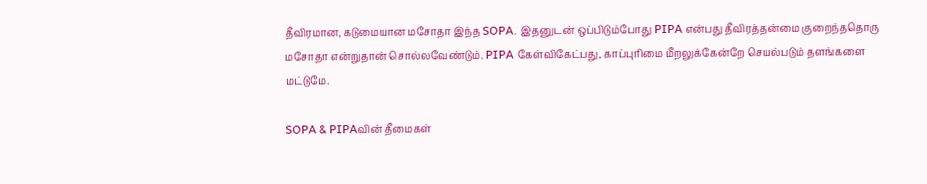தீவிரமான, கடுமையான மசோதா இந்த SOPA. இதனுடன் ஒப்பிடும்போது PIPA என்பது தீவிரத்தன்மை குறைந்ததொரு மசோதா என்றுதான் சொல்லவேண்டும். PIPA கேள்விகேட்பது, காப்புரிமை மீறலுக்கேன்றே செயல்படும் தளங்களை மட்டுமே.

SOPA & PIPAவின் தீமைகள்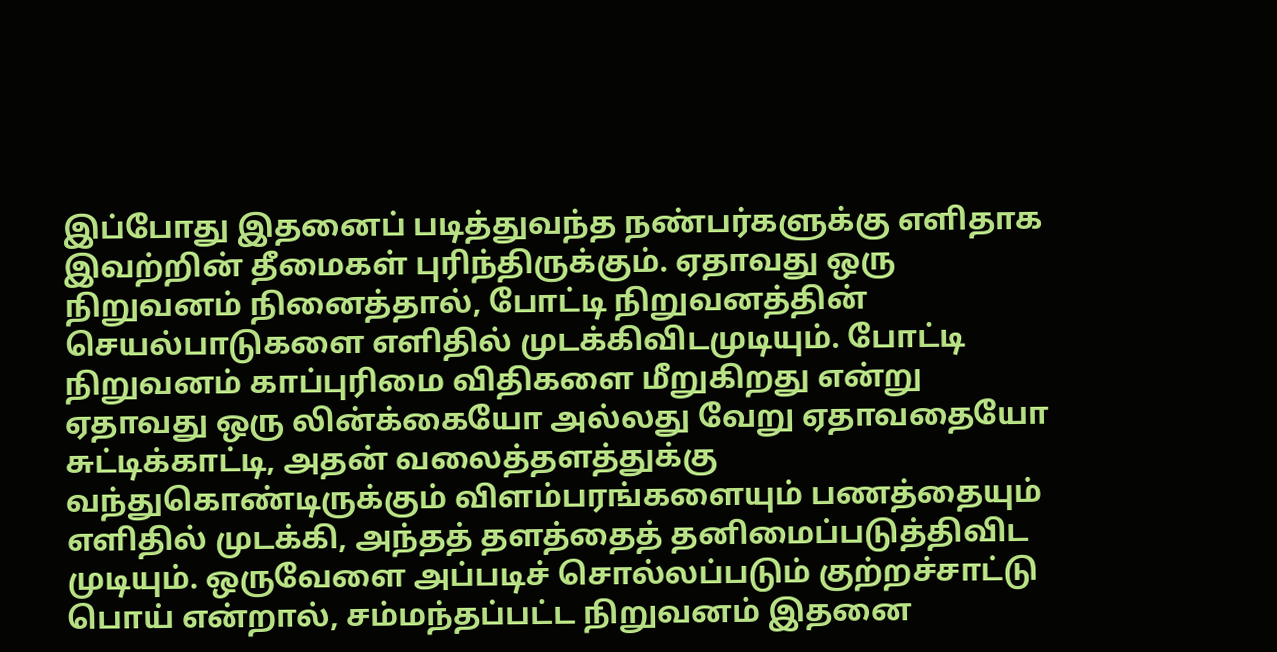இப்போது இதனைப் படித்துவந்த நண்பர்களுக்கு எளிதாக இவற்றின் தீமைகள் புரிந்திருக்கும். ஏதாவது ஒரு நிறுவனம் நினைத்தால், போட்டி நிறுவனத்தின் செயல்பாடுகளை எளிதில் முடக்கிவிடமுடியும். போட்டி நிறுவனம் காப்புரிமை விதிகளை மீறுகிறது என்று ஏதாவது ஒரு லின்க்கையோ அல்லது வேறு ஏதாவதையோ சுட்டிக்காட்டி, அதன் வலைத்தளத்துக்கு வந்துகொண்டிருக்கும் விளம்பரங்களையும் பணத்தையும் எளிதில் முடக்கி, அந்தத் தளத்தைத் தனிமைப்படுத்திவிட முடியும். ஒருவேளை அப்படிச் சொல்லப்படும் குற்றச்சாட்டு பொய் என்றால், சம்மந்தப்பட்ட நிறுவனம் இதனை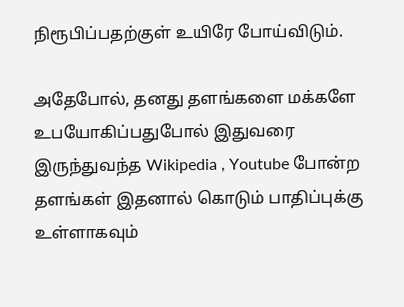நிரூபிப்பதற்குள் உயிரே போய்விடும்.

அதேபோல், தனது தளங்களை மக்களே உபயோகிப்பதுபோல் இதுவரை இருந்துவந்த Wikipedia , Youtube போன்ற தளங்கள் இதனால் கொடும் பாதிப்புக்கு உள்ளாகவும்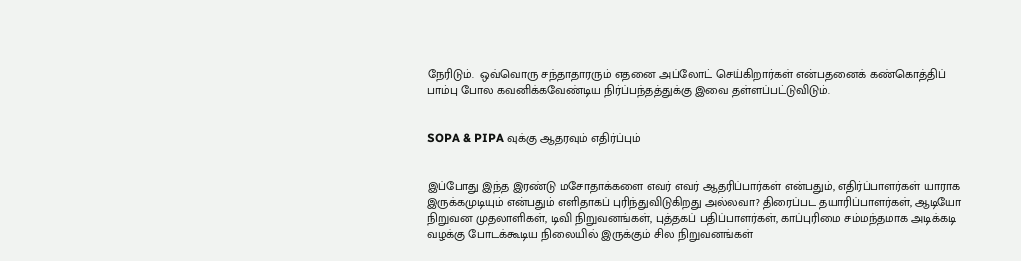நேரிடும்.  ஒவ்வொரு சந்தாதாரரும் எதனை அப்லோட் செய்கிறார்கள் என்பதனைக் கண்கொத்திப் பாம்பு போல கவனிக்கவேண்டிய நிர்ப்பந்தத்துக்கு இவை தள்ளப்பட்டுவிடும்.


SOPA & PIPA வுக்கு ஆதரவும் எதிர்ப்பும்


இப்போது இந்த இரண்டு மசோதாக்களை எவர் எவர் ஆதரிப்பார்கள் என்பதும், எதிர்ப்பாளர்கள் யாராக இருக்கமுடியும் என்பதும் எளிதாகப் புரிந்துவிடுகிறது அல்லவா? திரைப்பட தயாரிப்பாளர்கள், ஆடியோ நிறுவன முதலாளிகள், டிவி நிறுவனங்கள், புத்தகப் பதிப்பாளர்கள், காப்புரிமை சம்மந்தமாக அடிக்கடி வழக்கு போடக்கூடிய நிலையில் இருக்கும் சில நிறுவனங்கள்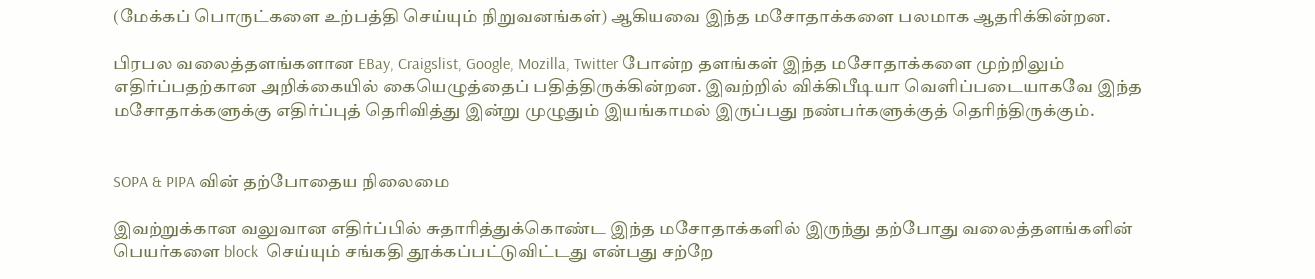(மேக்கப் பொருட்களை உற்பத்தி செய்யும் நிறுவனங்கள்) ஆகியவை இந்த மசோதாக்களை பலமாக ஆதரிக்கின்றன.

பிரபல வலைத்தளங்களான EBay, Craigslist, Google, Mozilla, Twitter போன்ற தளங்கள் இந்த மசோதாக்களை முற்றிலும் எதிர்ப்பதற்கான அறிக்கையில் கையெழுத்தைப் பதித்திருக்கின்றன. இவற்றில் விக்கிபீடியா வெளிப்படையாகவே இந்த மசோதாக்களுக்கு எதிர்ப்புத் தெரிவித்து இன்று முழுதும் இயங்காமல் இருப்பது நண்பர்களுக்குத் தெரிந்திருக்கும்.


SOPA & PIPA வின் தற்போதைய நிலைமை

இவற்றுக்கான வலுவான எதிர்ப்பில் சுதாரித்துக்கொண்ட இந்த மசோதாக்களில் இருந்து தற்போது வலைத்தளங்களின் பெயர்களை block  செய்யும் சங்கதி தூக்கப்பட்டுவிட்டது என்பது சற்றே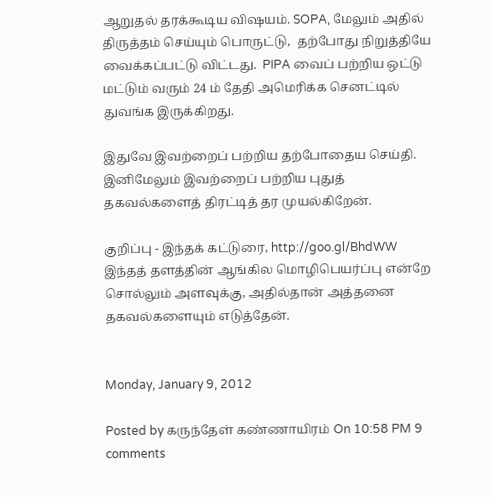ஆறுதல் தரக்கூடிய விஷயம். SOPA, மேலும் அதில் திருத்தம் செய்யும் பொருட்டு,  தற்போது நிறுத்தியே வைக்கப்பட்டு விட்டது.  PIPA வைப் பற்றிய ஒட்டு மட்டும் வரும் 24 ம் தேதி அமெரிக்க செனட்டில் துவங்க இருக்கிறது.

இதுவே இவற்றைப் பற்றிய தற்போதைய செய்தி. இனிமேலும் இவற்றைப் பற்றிய புதுத் தகவல்களைத் திரட்டித் தர முயல்கிறேன்.

குறிப்பு - இந்தக் கட்டுரை, http://goo.gl/BhdWW   இந்தத் தளத்தின் ஆங்கில மொழிபெயர்ப்பு என்றே சொல்லும் அளவுக்கு, அதில்தான் அத்தனை தகவல்களையும் எடுத்தேன்.


Monday, January 9, 2012

Posted by கருந்தேள் கண்ணாயிரம் On 10:58 PM 9 comments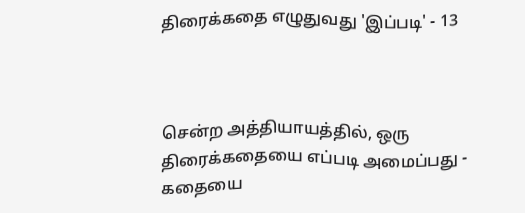திரைக்கதை எழுதுவது 'இப்படி' - 13



சென்ற அத்தியாயத்தில், ஒரு திரைக்கதையை எப்படி அமைப்பது - கதையை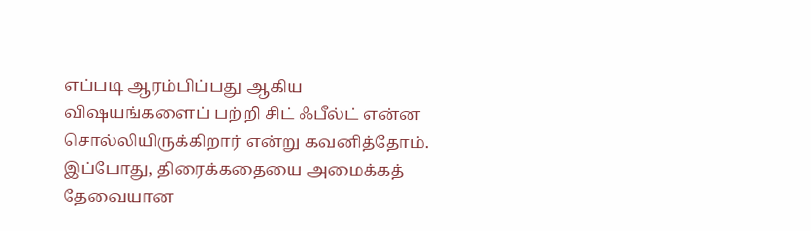எப்படி ஆரம்பிப்பது ஆகிய விஷயங்களைப் பற்றி சிட் ஃபீல்ட் என்ன சொல்லியிருக்கிறார் என்று கவனித்தோம். இப்போது, திரைக்கதையை அமைக்கத் தேவையான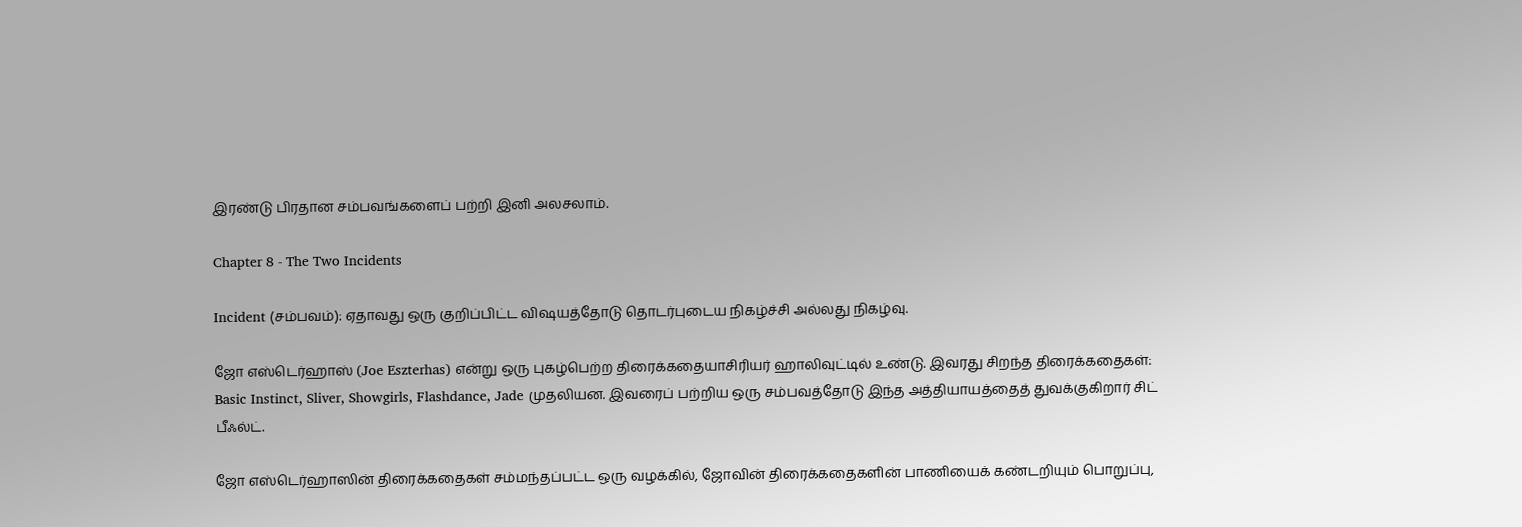இரண்டு பிரதான சம்பவங்களைப் பற்றி இனி அலசலாம்.

Chapter 8 - The Two Incidents

Incident (சம்பவம்): ஏதாவது ஒரு குறிப்பிட்ட விஷயத்தோடு தொடர்புடைய நிகழ்ச்சி அல்லது நிகழ்வு.

ஜோ எஸ்டெர்ஹாஸ் (Joe Eszterhas) என்று ஒரு புகழ்பெற்ற திரைக்கதையாசிரியர் ஹாலிவுட்டில் உண்டு. இவரது சிறந்த திரைக்கதைகள்: Basic Instinct, Sliver, Showgirls, Flashdance, Jade முதலியன. இவரைப் பற்றிய ஒரு சம்பவத்தோடு இந்த அத்தியாயத்தைத் துவக்குகிறார் சிட் பீஃல்ட்.

ஜோ எஸ்டெர்ஹாஸின் திரைக்கதைகள் சம்மந்தப்பட்ட ஒரு வழக்கில், ஜோவின் திரைக்கதைகளின் பாணியைக் கண்டறியும் பொறுப்பு,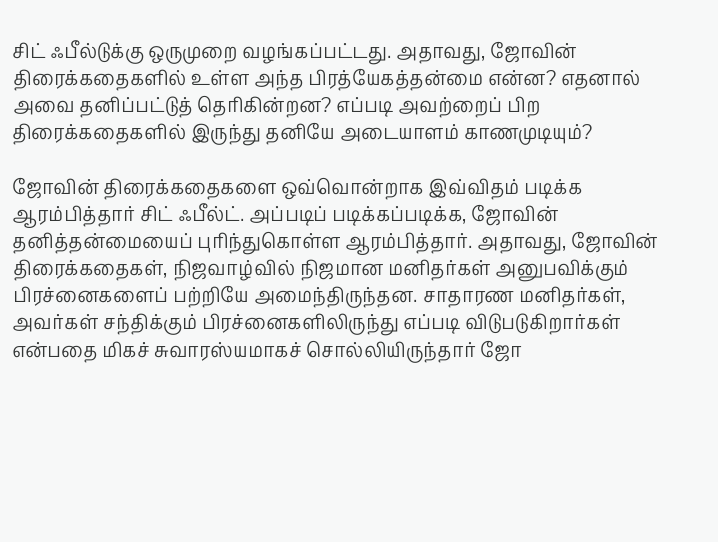சிட் ஃபீல்டுக்கு ஒருமுறை வழங்கப்பட்டது. அதாவது, ஜோவின் திரைக்கதைகளில் உள்ள அந்த பிரத்யேகத்தன்மை என்ன? எதனால் அவை தனிப்பட்டுத் தெரிகின்றன? எப்படி அவற்றைப் பிற திரைக்கதைகளில் இருந்து தனியே அடையாளம் காணமுடியும்?

ஜோவின் திரைக்கதைகளை ஒவ்வொன்றாக இவ்விதம் படிக்க ஆரம்பித்தார் சிட் ஃபீல்ட். அப்படிப் படிக்கப்படிக்க, ஜோவின் தனித்தன்மையைப் புரிந்துகொள்ள ஆரம்பித்தார். அதாவது, ஜோவின் திரைக்கதைகள், நிஜவாழ்வில் நிஜமான மனிதர்கள் அனுபவிக்கும் பிரச்னைகளைப் பற்றியே அமைந்திருந்தன. சாதாரண மனிதர்கள், அவர்கள் சந்திக்கும் பிரச்னைகளிலிருந்து எப்படி விடுபடுகிறார்கள் என்பதை மிகச் சுவாரஸ்யமாகச் சொல்லியிருந்தார் ஜோ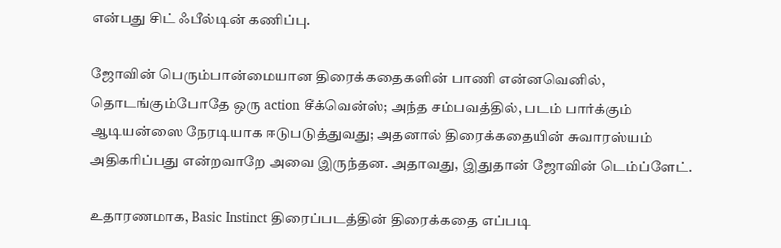என்பது சிட் ஃபீல்டின் கணிப்பு.

ஜோவின் பெரும்பான்மையான திரைக்கதைகளின் பாணி என்னவெனில், தொடங்கும்போதே ஒரு action சீக்வென்ஸ்; அந்த சம்பவத்தில், படம் பார்க்கும் ஆடியன்ஸை நேரடியாக ஈடுபடுத்துவது; அதனால் திரைக்கதையின் சுவாரஸ்யம் அதிகரிப்பது என்றவாறே அவை இருந்தன. அதாவது, இதுதான் ஜோவின் டெம்ப்ளேட்.

உதாரணமாக, Basic Instinct திரைப்படத்தின் திரைக்கதை எப்படி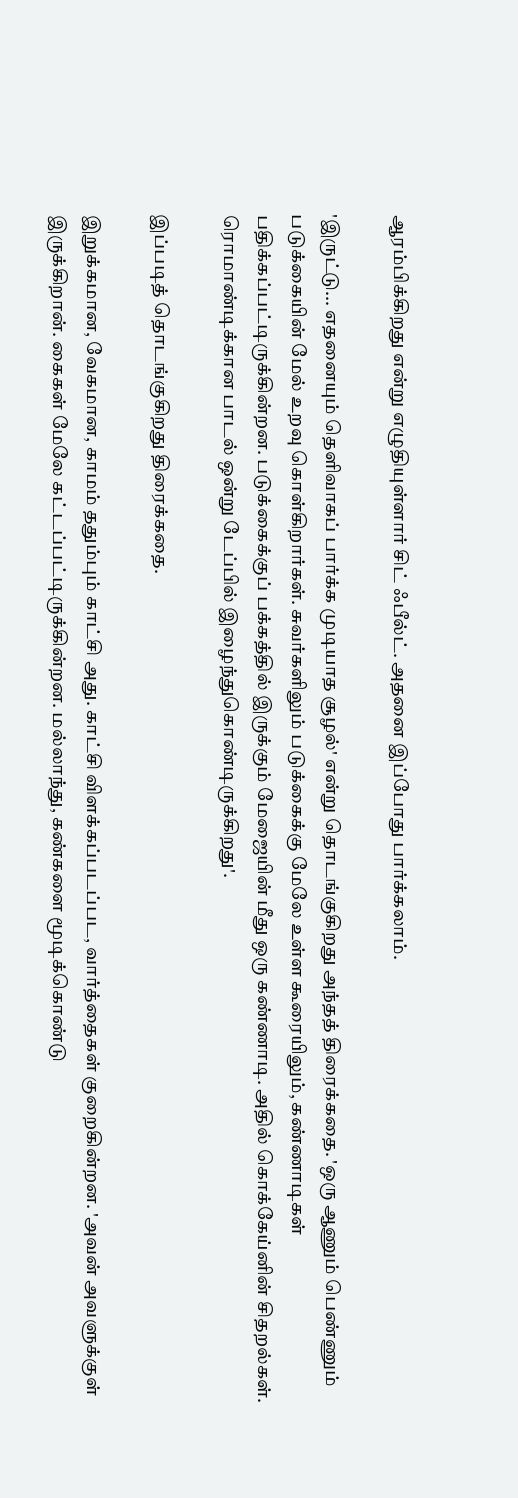ஆரம்பிக்கிறது என்று எழுதியுள்ளார் சிட் ஃபீல்ட். அதனை இப்போது பார்க்கலாம்.

'இருட்டு... எதனையும் தெளிவாகப் பார்க்க முடியாத சூழல்' என்று தொடங்குகிறது அந்தத் திரைக்கதை. 'ஒரு ஆணும் பெண்ணும் படுக்கையின் மேல் உறவு கொள்கிறார்கள். சுவர்களிலும் படுக்கைக்கு மேலே உள்ள கூரையிலும், கண்ணாடிகள் பதிக்கப்பட்டிருக்கின்றன. படுக்கைக்குப் பக்கத்தில் இருக்கும் மேஜையின் மீது ஒரு கண்ணாடி. அதில் கொக்கேய்னின் சிதறல்கள். ரொமாண்டிக்கான பாடல் ஒன்று டேப்பில் இழைந்துகொண்டிருக்கிறது'.

இப்படித் தொடங்குகிறது திரைக்கதை.

இறுக்கமான, வேகமான, காமம் ததும்பும் காட்சி அது. காட்சி விளக்கப்படப்பட, வார்த்தைகள் குறைகின்றன. 'அவன் அவளுக்குள் இருக்கிறான். கைகள் மேலே கட்டப்பட்டிருக்கின்றன. மல்லாந்து, கண்களை மூடிக்கொண்டு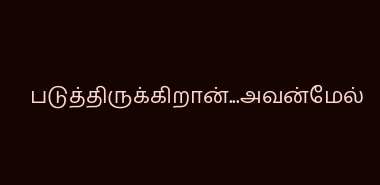படுத்திருக்கிறான்...அவன்மேல்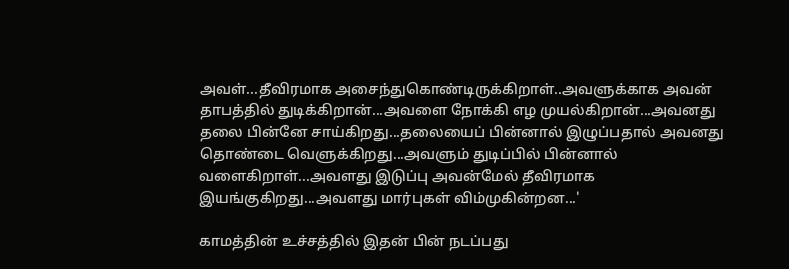அவள்...தீவிரமாக அசைந்துகொண்டிருக்கிறாள்..அவளுக்காக அவன் தாபத்தில் துடிக்கிறான்...அவளை நோக்கி எழ முயல்கிறான்...அவனது தலை பின்னே சாய்கிறது...தலையைப் பின்னால் இழுப்பதால் அவனது தொண்டை வெளுக்கிறது...அவளும் துடிப்பில் பின்னால் வளைகிறாள்...அவளது இடுப்பு அவன்மேல் தீவிரமாக இயங்குகிறது...அவளது மார்புகள் விம்முகின்றன...'

காமத்தின் உச்சத்தில் இதன் பின் நடப்பது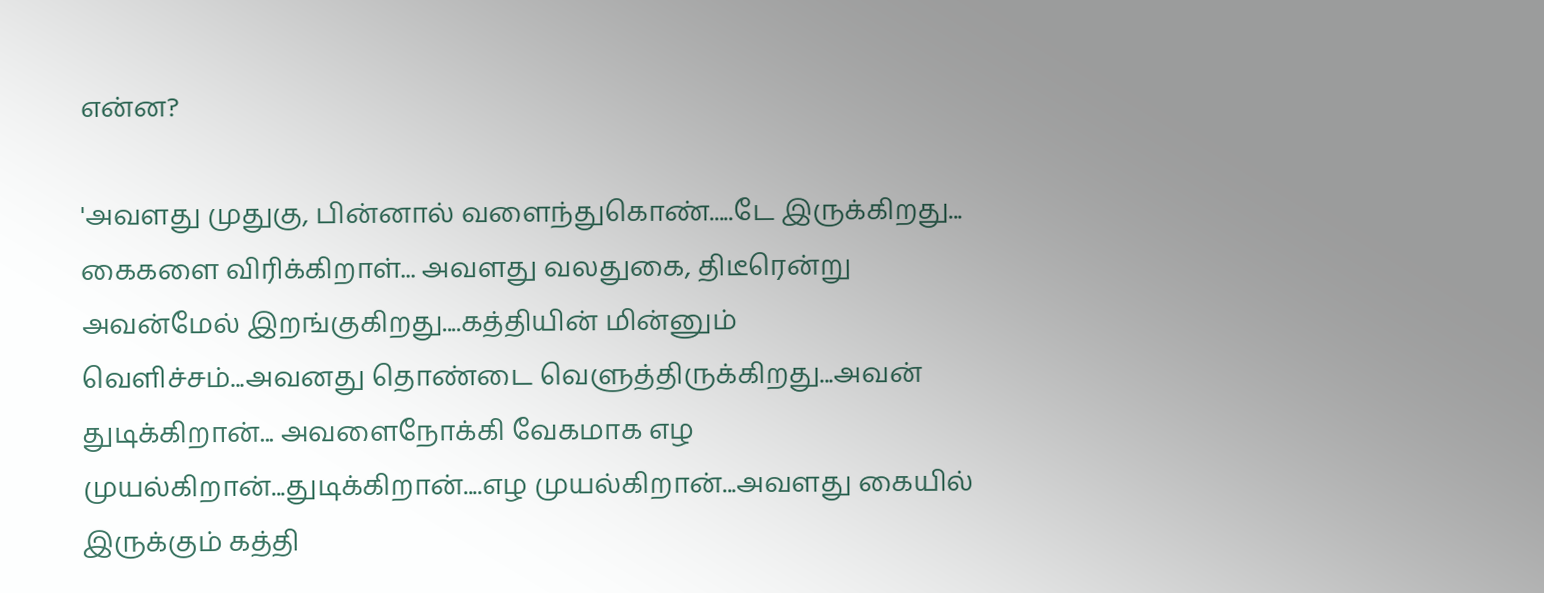என்ன?

'அவளது முதுகு, பின்னால் வளைந்துகொண்.....டே இருக்கிறது... கைகளை விரிக்கிறாள்... அவளது வலதுகை, திடீரென்று அவன்மேல் இறங்குகிறது....கத்தியின் மின்னும் வெளிச்சம்...அவனது தொண்டை வெளுத்திருக்கிறது...அவன் துடிக்கிறான்... அவளைநோக்கி வேகமாக எழ முயல்கிறான்...துடிக்கிறான்....எழ முயல்கிறான்...அவளது கையில் இருக்கும் கத்தி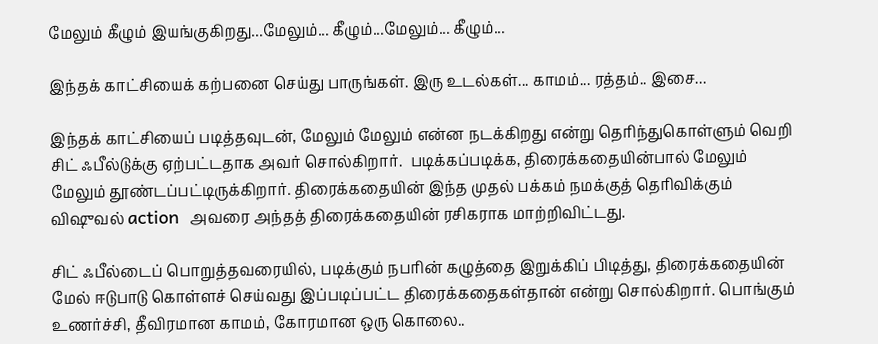மேலும் கீழும் இயங்குகிறது...மேலும்... கீழும்...மேலும்... கீழும்...

இந்தக் காட்சியைக் கற்பனை செய்து பாருங்கள். இரு உடல்கள்... காமம்... ரத்தம்.. இசை...

இந்தக் காட்சியைப் படித்தவுடன், மேலும் மேலும் என்ன நடக்கிறது என்று தெரிந்துகொள்ளும் வெறி சிட் ஃபீல்டுக்கு ஏற்பட்டதாக அவர் சொல்கிறார்.  படிக்கப்படிக்க, திரைக்கதையின்பால் மேலும் மேலும் தூண்டப்பட்டிருக்கிறார். திரைக்கதையின் இந்த முதல் பக்கம் நமக்குத் தெரிவிக்கும் விஷுவல் action  அவரை அந்தத் திரைக்கதையின் ரசிகராக மாற்றிவிட்டது.

சிட் ஃபீல்டைப் பொறுத்தவரையில், படிக்கும் நபரின் கழுத்தை இறுக்கிப் பிடித்து, திரைக்கதையின் மேல் ஈடுபாடு கொள்ளச் செய்வது இப்படிப்பட்ட திரைக்கதைகள்தான் என்று சொல்கிறார். பொங்கும் உணர்ச்சி, தீவிரமான காமம், கோரமான ஒரு கொலை..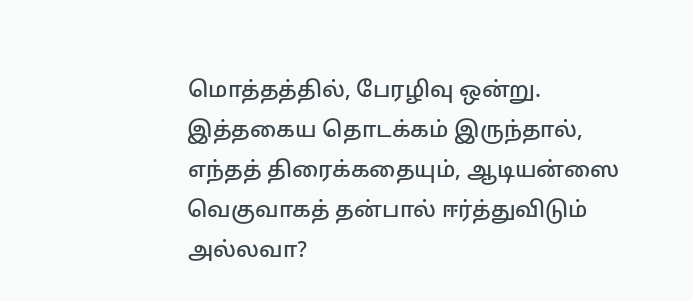மொத்தத்தில், பேரழிவு ஒன்று. இத்தகைய தொடக்கம் இருந்தால், எந்தத் திரைக்கதையும், ஆடியன்ஸை வெகுவாகத் தன்பால் ஈர்த்துவிடும் அல்லவா?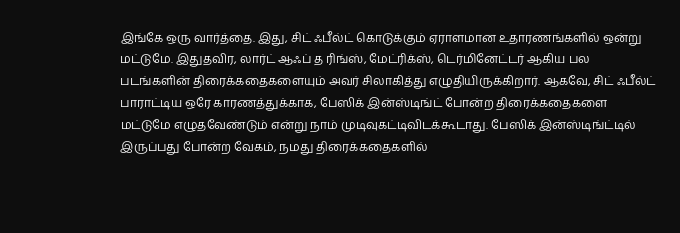இங்கே ஒரு வார்த்தை. இது, சிட் ஃபீல்ட் கொடுக்கும் ஏராளமான உதாரணங்களில் ஒன்று மட்டுமே. இதுதவிர, லார்ட் ஆஃப் த ரிங்ஸ், மேட்ரிக்ஸ், டெர்மினேட்டர் ஆகிய பல படங்களின் திரைக்கதைகளையும் அவர் சிலாகித்து எழுதியிருக்கிறார். ஆகவே, சிட் ஃபீல்ட்  பாராட்டிய ஒரே காரணத்துக்காக, பேஸிக் இன்ஸ்டிங்ட் போன்ற திரைக்கதைகளை மட்டுமே எழுதவேண்டும் என்று நாம் முடிவுகட்டிவிடக்கூடாது. பேஸிக் இன்ஸ்டிங்ட்டில் இருப்பது போன்ற வேகம், நமது திரைக்கதைகளில்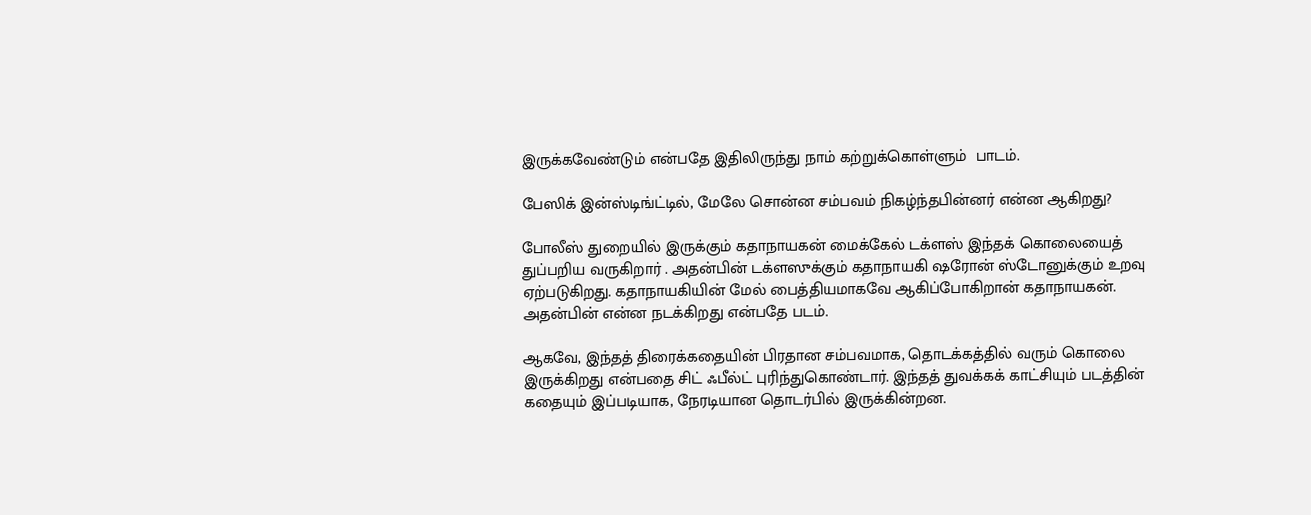இருக்கவேண்டும் என்பதே இதிலிருந்து நாம் கற்றுக்கொள்ளும்  பாடம்.

பேஸிக் இன்ஸ்டிங்ட்டில், மேலே சொன்ன சம்பவம் நிகழ்ந்தபின்னர் என்ன ஆகிறது?

போலீஸ் துறையில் இருக்கும் கதாநாயகன் மைக்கேல் டக்ளஸ் இந்தக் கொலையைத் துப்பறிய வருகிறார் . அதன்பின் டக்ளஸுக்கும் கதாநாயகி ஷரோன் ஸ்டோனுக்கும் உறவு ஏற்படுகிறது. கதாநாயகியின் மேல் பைத்தியமாகவே ஆகிப்போகிறான் கதாநாயகன். அதன்பின் என்ன நடக்கிறது என்பதே படம்.

ஆகவே, இந்தத் திரைக்கதையின் பிரதான சம்பவமாக, தொடக்கத்தில் வரும் கொலை இருக்கிறது என்பதை சிட் ஃபீல்ட் புரிந்துகொண்டார். இந்தத் துவக்கக் காட்சியும் படத்தின் கதையும் இப்படியாக, நேரடியான தொடர்பில் இருக்கின்றன.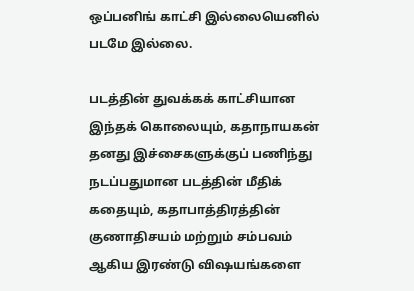ஒப்பனிங் காட்சி இல்லையெனில் படமே இல்லை.

படத்தின் துவக்கக் காட்சியான இந்தக் கொலையும், கதாநாயகன் தனது இச்சைகளுக்குப் பணிந்து நடப்பதுமான படத்தின் மீதிக் கதையும், கதாபாத்திரத்தின் குணாதிசயம் மற்றும் சம்பவம் ஆகிய இரண்டு விஷயங்களை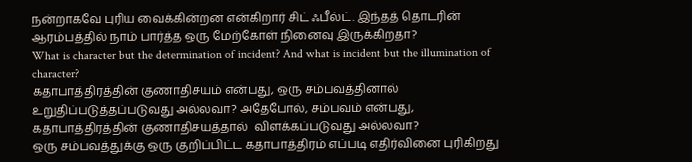நன்றாகவே புரிய வைக்கின்றன என்கிறார் சிட் ஃபீல்ட். இந்தத் தொடரின் ஆரம்பத்தில் நாம் பார்த்த ஒரு மேற்கோள் நினைவு இருக்கிறதா?
What is character but the determination of incident? And what is incident but the illumination of character?
கதாபாத்திரத்தின் குணாதிசயம் என்பது, ஒரு சம்பவத்தினால் உறுதிப்படுத்தப்படுவது அல்லவா? அதேபோல், சம்பவம் என்பது, கதாபாத்திரத்தின் குணாதிசயத்தால்  விளக்கப்படுவது அல்லவா?
ஒரு சம்பவத்துக்கு ஒரு குறிப்பிட்ட கதாபாத்திரம் எப்படி எதிர்வினை புரிகிறது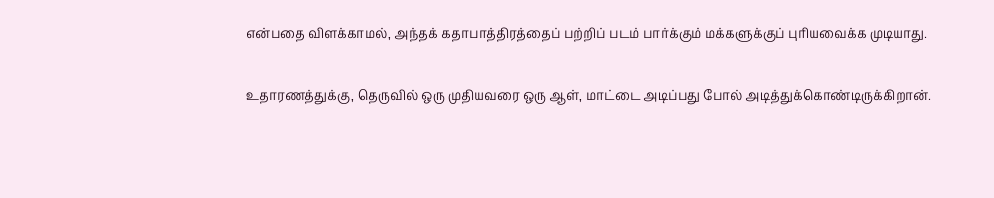என்பதை விளக்காமல், அந்தக் கதாபாத்திரத்தைப் பற்றிப் படம் பார்க்கும் மக்களுக்குப் புரியவைக்க முடியாது.

உதாரணத்துக்கு, தெருவில் ஒரு முதியவரை ஒரு ஆள், மாட்டை அடிப்பது போல் அடித்துக்கொண்டிருக்கிறான்.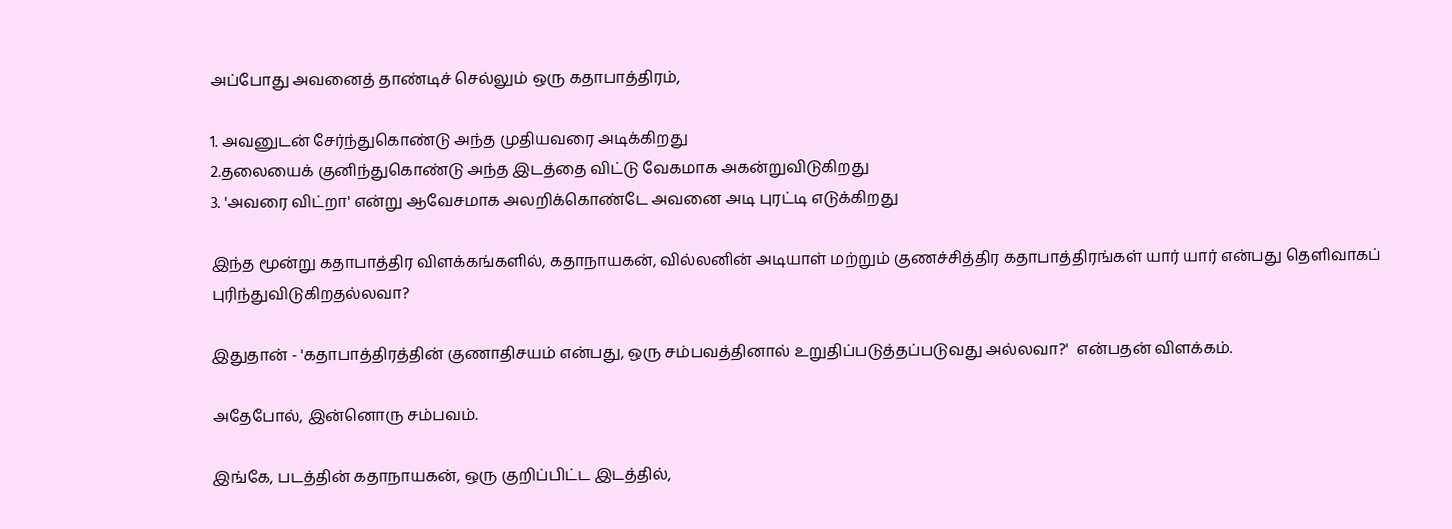அப்போது அவனைத் தாண்டிச் செல்லும் ஒரு கதாபாத்திரம்,

1. அவனுடன் சேர்ந்துகொண்டு அந்த முதியவரை அடிக்கிறது
2.தலையைக் குனிந்துகொண்டு அந்த இடத்தை விட்டு வேகமாக அகன்றுவிடுகிறது
3. 'அவரை விட்றா' என்று ஆவேசமாக அலறிக்கொண்டே அவனை அடி புரட்டி எடுக்கிறது

இந்த மூன்று கதாபாத்திர விளக்கங்களில், கதாநாயகன், வில்லனின் அடியாள் மற்றும் குணச்சித்திர கதாபாத்திரங்கள் யார் யார் என்பது தெளிவாகப் புரிந்துவிடுகிறதல்லவா?

இதுதான் - 'கதாபாத்திரத்தின் குணாதிசயம் என்பது, ஒரு சம்பவத்தினால் உறுதிப்படுத்தப்படுவது அல்லவா?'  என்பதன் விளக்கம்.

அதேபோல், இன்னொரு சம்பவம்.

இங்கே, படத்தின் கதாநாயகன், ஒரு குறிப்பிட்ட இடத்தில்,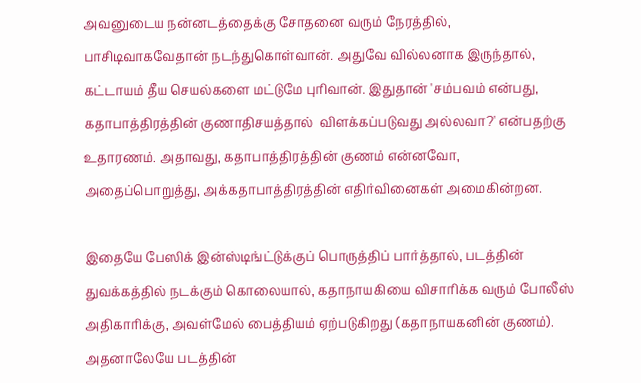அவனுடைய நன்னடத்தைக்கு சோதனை வரும் நேரத்தில், பாசிடிவாகவேதான் நடந்துகொள்வான். அதுவே வில்லனாக இருந்தால், கட்டாயம் தீய செயல்களை மட்டுமே புரிவான். இதுதான் 'சம்பவம் என்பது, கதாபாத்திரத்தின் குணாதிசயத்தால்  விளக்கப்படுவது அல்லவா?' என்பதற்கு உதாரணம். அதாவது, கதாபாத்திரத்தின் குணம் என்னவோ, அதைப்பொறுத்து, அக்கதாபாத்திரத்தின் எதிர்வினைகள் அமைகின்றன.

இதையே பேஸிக் இன்ஸ்டிங்ட்டுக்குப் பொருத்திப் பார்த்தால், படத்தின் துவக்கத்தில் நடக்கும் கொலையால், கதாநாயகியை விசாரிக்க வரும் போலீஸ் அதிகாரிக்கு, அவள்மேல் பைத்தியம் ஏற்படுகிறது (கதாநாயகனின் குணம்). அதனாலேயே படத்தின்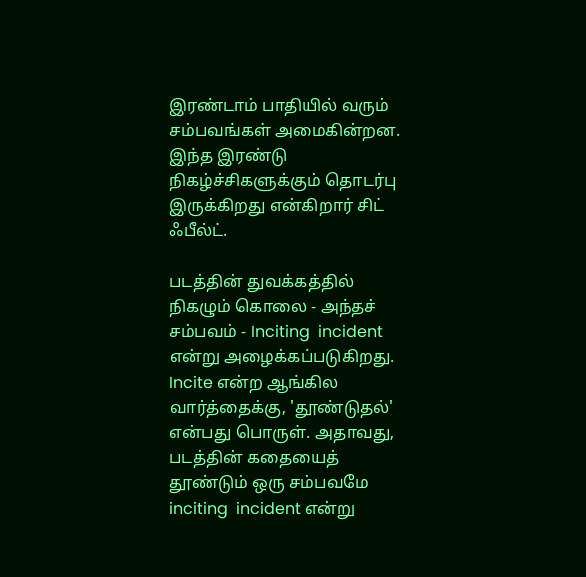இரண்டாம் பாதியில் வரும் சம்பவங்கள் அமைகின்றன. இந்த இரண்டு நிகழ்ச்சிகளுக்கும் தொடர்பு இருக்கிறது என்கிறார் சிட் ஃபீல்ட்.

படத்தின் துவக்கத்தில் நிகழும் கொலை - அந்தச் சம்பவம் - Inciting  incident  என்று அழைக்கப்படுகிறது. Incite என்ற ஆங்கில வார்த்தைக்கு, 'தூண்டுதல்' என்பது பொருள். அதாவது, படத்தின் கதையைத் தூண்டும் ஒரு சம்பவமே inciting  incident என்று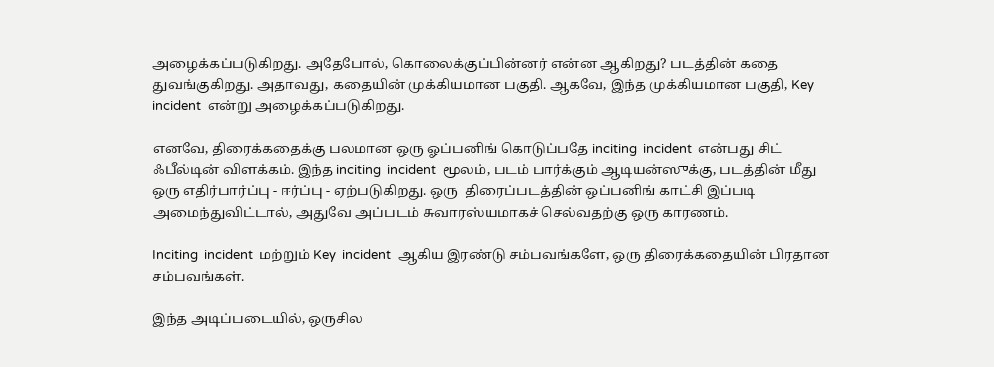அழைக்கப்படுகிறது. அதேபோல், கொலைக்குப்பின்னர் என்ன ஆகிறது? படத்தின் கதை துவங்குகிறது. அதாவது, கதையின் முக்கியமான பகுதி. ஆகவே, இந்த முக்கியமான பகுதி, Key  incident  என்று அழைக்கப்படுகிறது.

எனவே, திரைக்கதைக்கு பலமான ஒரு ஓப்பனிங் கொடுப்பதே inciting  incident  என்பது சிட் ஃபீல்டின் விளக்கம். இந்த inciting  incident  மூலம், படம் பார்க்கும் ஆடியன்ஸுக்கு, படத்தின் மீது ஒரு எதிர்பார்ப்பு - ஈர்ப்பு - ஏற்படுகிறது. ஒரு  திரைப்படத்தின் ஒப்பனிங் காட்சி இப்படி அமைந்துவிட்டால், அதுவே அப்படம் சுவாரஸ்யமாகச் செல்வதற்கு ஒரு காரணம்.

Inciting  incident  மற்றும் Key  incident  ஆகிய இரண்டு சம்பவங்களே, ஒரு திரைக்கதையின் பிரதான சம்பவங்கள்.

இந்த அடிப்படையில், ஒருசில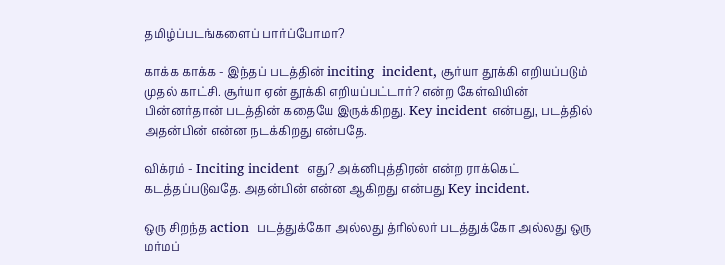தமிழ்ப்படங்களைப் பார்ப்போமா?

காக்க காக்க - இந்தப் படத்தின் inciting  incident, சூர்யா தூக்கி எறியப்படும் முதல் காட்சி. சூர்யா ஏன் தூக்கி எறியப்பட்டார்? என்ற கேள்வியின் பின்னர்தான் படத்தின் கதையே இருக்கிறது. Key incident என்பது, படத்தில் அதன்பின் என்ன நடக்கிறது என்பதே.

விக்ரம் - Inciting incident  எது? அக்னிபுத்திரன் என்ற ராக்கெட் கடத்தப்படுவதே. அதன்பின் என்ன ஆகிறது என்பது Key incident.

ஒரு சிறந்த action  படத்துக்கோ அல்லது த்ரில்லர் படத்துக்கோ அல்லது ஒரு மர்மப்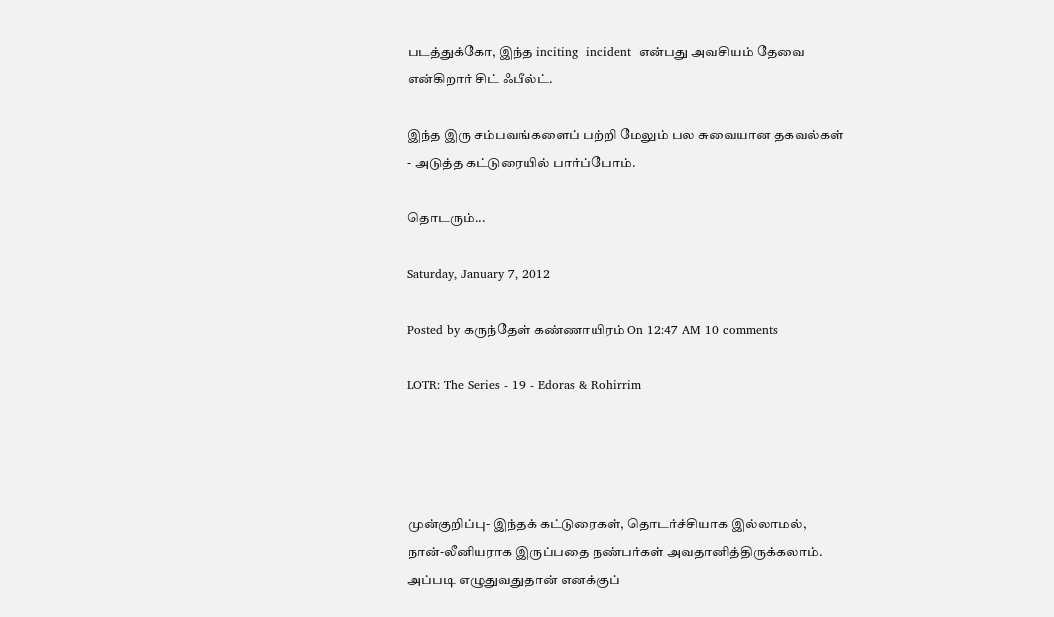படத்துக்கோ, இந்த inciting  incident  என்பது அவசியம் தேவை என்கிறார் சிட் ஃபீல்ட்.

இந்த இரு சம்பவங்களைப் பற்றி மேலும் பல சுவையான தகவல்கள் - அடுத்த கட்டுரையில் பார்ப்போம்.

தொடரும்...

Saturday, January 7, 2012

Posted by கருந்தேள் கண்ணாயிரம் On 12:47 AM 10 comments

LOTR: The Series - 19 - Edoras & Rohirrim




முன்குறிப்பு- இந்தக் கட்டுரைகள், தொடர்ச்சியாக இல்லாமல், நான்-லீனியராக இருப்பதை நண்பர்கள் அவதானித்திருக்கலாம். அப்படி எழுதுவதுதான் எனக்குப்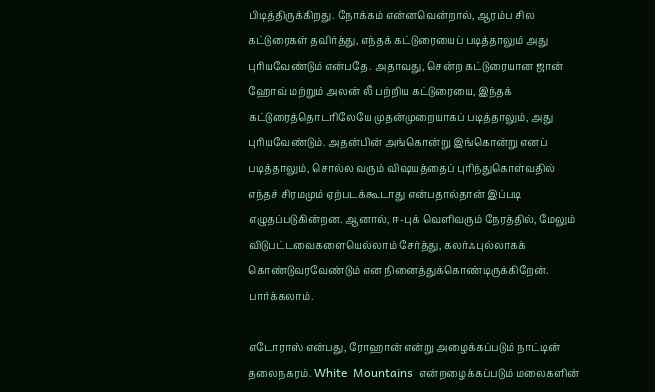பிடித்திருக்கிறது. நோக்கம் என்னவென்றால், ஆரம்ப சில கட்டுரைகள் தவிர்த்து, எந்தக் கட்டுரையைப் படித்தாலும் அது புரியவேண்டும் என்பதே. அதாவது, சென்ற கட்டுரையான ஜான் ஹோவ் மற்றும் அலன் லீ பற்றிய கட்டுரையை, இந்தக் கட்டுரைத்தொடரிலேயே முதன்முறையாகப் படித்தாலும், அது புரியவேண்டும். அதன்பின் அங்கொன்று இங்கொன்று எனப் படித்தாலும், சொல்ல வரும் விஷயத்தைப் புரிந்துகொள்வதில் எந்தச் சிரமமும் ஏற்படக்கூடாது என்பதால்தான் இப்படி எழுதப்படுகின்றன. ஆனால், ஈ-புக் வெளிவரும் நேரத்தில், மேலும் விடுபட்டவைகளையெல்லாம் சேர்த்து, கலர்ஃபுல்லாகக் கொண்டுவரவேண்டும் என நினைத்துக்கொண்டிருக்கிறேன். பார்க்கலாம்.

எடோராஸ் என்பது, ரோஹான் என்று அழைக்கப்படும் நாட்டின் தலைநகரம். White  Mountains  என்றழைக்கப்படும் மலைகளின்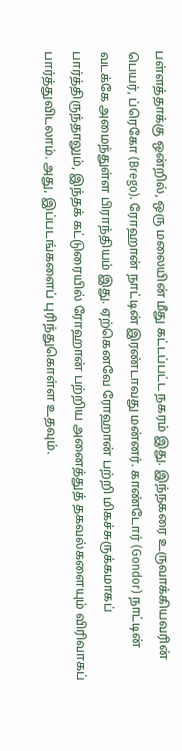பள்ளத்தாக்கு ஒன்றில், ஒரு மலையின் மீது கட்டப்பட்ட நகரம் இது. இந்நகரை உருவாக்கியவரின் பெயர், ப்ரெகோ (Brego). ரோஹான் நாட்டின் இரண்டாவது மன்னர். காண்டோர் (Gondor) நாட்டின் வடக்கே அமைந்துள்ள பிராந்தியம் இது. ஏற்கெனவே ரோஹான் பற்றி மிகச்சுருக்கமாகப் பார்த்திருந்தாலும், இந்தக் கட்டுரையில் ரோஹான் பற்றிய அனைத்துத் தகவல்களையும் விரிவாகப் பார்த்துவிடலாம். அது, இப்படங்களைப் புரிந்துகொள்ள உதவும்.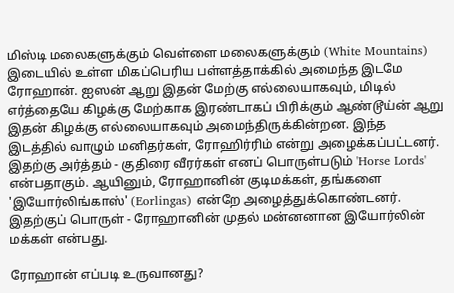மிஸ்டி மலைகளுக்கும் வெள்ளை மலைகளுக்கும் (White Mountains) இடையில் உள்ள மிகப்பெரிய பள்ளத்தாக்கில் அமைந்த இடமே ரோஹான். ஐஸன் ஆறு இதன் மேற்கு எல்லையாகவும், மிடில் எர்த்தையே கிழக்கு மேற்காக இரண்டாகப் பிரிக்கும் ஆண்டூய்ன் ஆறு இதன் கிழக்கு எல்லையாகவும் அமைந்திருக்கின்றன. இந்த இடத்தில் வாழும் மனிதர்கள், ரோஹிர்ரிம் என்று அழைக்கப்பட்டனர். இதற்கு அர்த்தம் - குதிரை வீரர்கள் எனப் பொருள்படும் 'Horse Lords' என்பதாகும். ஆயினும், ரோஹானின் குடிமக்கள், தங்களை 'இயோர்லிங்காஸ்' (Eorlingas) என்றே அழைத்துக்கொண்டனர். இதற்குப் பொருள் - ரோஹானின் முதல் மன்னனான இயோர்லின் மக்கள் என்பது.

ரோஹான் எப்படி உருவானது?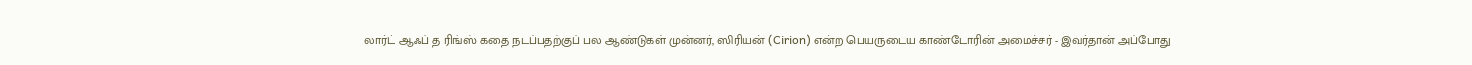லார்ட் ஆஃப் த ரிங்ஸ் கதை நடப்பதற்குப் பல ஆண்டுகள் முன்னர், ஸிரியன் (Cirion) என்ற பெயருடைய காண்டோரின் அமைச்சர் - இவர்தான் அப்போது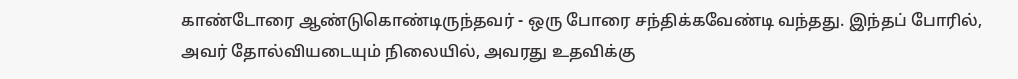காண்டோரை ஆண்டுகொண்டிருந்தவர் - ஒரு போரை சந்திக்கவேண்டி வந்தது. இந்தப் போரில், அவர் தோல்வியடையும் நிலையில், அவரது உதவிக்கு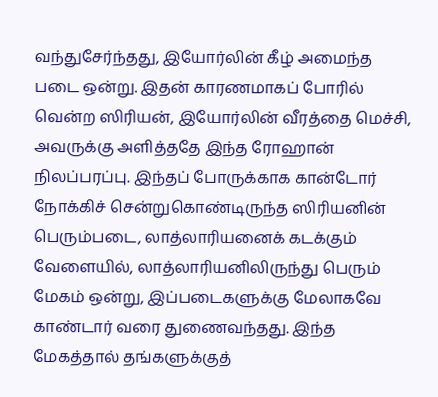வந்துசேர்ந்தது, இயோர்லின் கீழ் அமைந்த படை ஒன்று. இதன் காரணமாகப் போரில் வென்ற ஸிரியன், இயோர்லின் வீரத்தை மெச்சி, அவருக்கு அளித்ததே இந்த ரோஹான் நிலப்பரப்பு. இந்தப் போருக்காக கான்டோர் நோக்கிச் சென்றுகொண்டிருந்த ஸிரியனின் பெரும்படை, லாத்லாரியனைக் கடக்கும் வேளையில், லாத்லாரியனிலிருந்து பெரும் மேகம் ஒன்று, இப்படைகளுக்கு மேலாகவே காண்டார் வரை துணைவந்தது. இந்த மேகத்தால் தங்களுக்குத்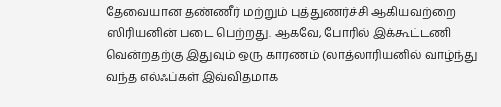தேவையான தண்ணீர் மற்றும் புத்துணர்ச்சி ஆகியவற்றை ஸிரியனின் படை பெற்றது. ஆகவே, போரில் இக்கூட்டணி வென்றதற்கு இதுவும் ஒரு காரணம் (லாத்லாரியனில் வாழ்ந்து வந்த எல்ஃப்கள் இவ்விதமாக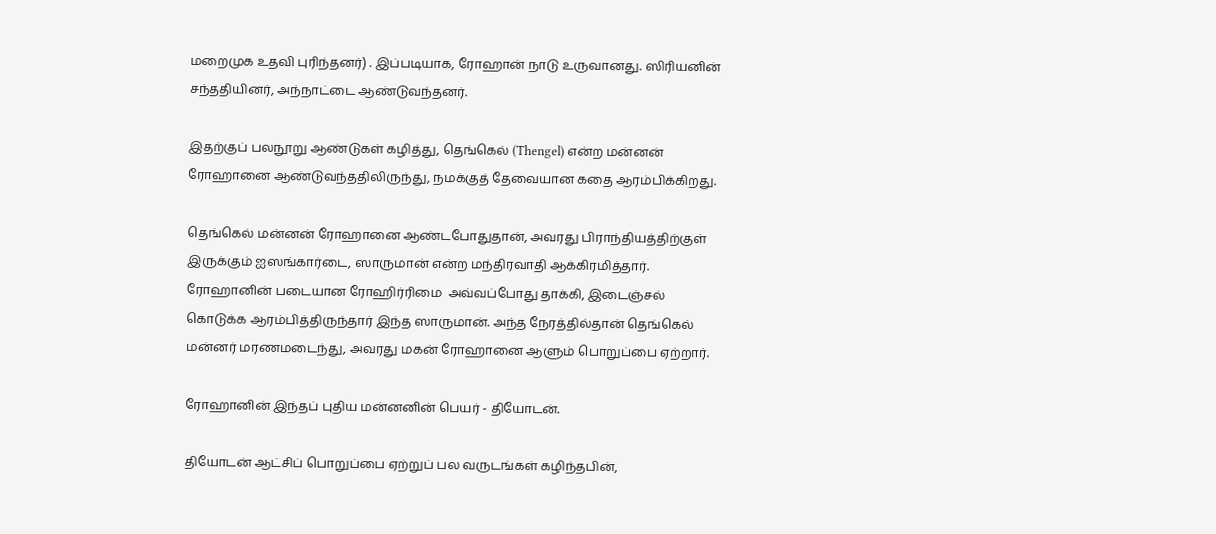மறைமுக உதவி புரிந்தனர்) . இப்படியாக, ரோஹான் நாடு உருவானது. ஸிரியனின் சந்ததியினர், அந்நாட்டை ஆண்டுவந்தனர்.

இதற்குப் பலநூறு ஆண்டுகள் கழித்து, தெங்கெல் (Thengel) என்ற மன்னன் ரோஹானை ஆண்டுவந்ததிலிருந்து, நமக்குத் தேவையான கதை ஆரம்பிக்கிறது.

தெங்கெல் மன்னன் ரோஹானை ஆண்டபோதுதான், அவரது பிராந்தியத்திற்குள் இருக்கும் ஐஸங்கார்டை, ஸாருமான் என்ற மந்திரவாதி ஆக்கிரமித்தார். ரோஹானின் படையான ரோஹிர்ரிமை  அவ்வப்போது தாக்கி, இடைஞ்சல் கொடுக்க ஆரம்பித்திருந்தார் இந்த ஸாருமான். அந்த நேரத்தில்தான் தெங்கெல் மன்னர் மரணமடைந்து, அவரது மகன் ரோஹானை ஆளும் பொறுப்பை ஏற்றார்.

ரோஹானின் இந்தப் புதிய மன்னனின் பெயர் - தியோடன்.

தியோடன் ஆட்சிப் பொறுப்பை ஏற்றுப் பல வருடங்கள் கழிந்தபின்,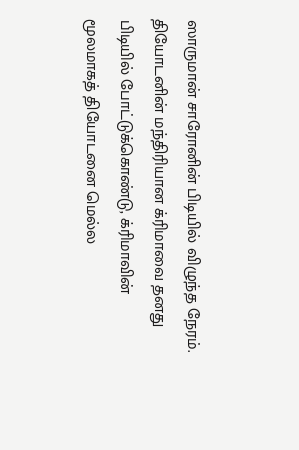ஸாருமான் சாரோனின் பிடியில் விழுந்த நேரம். தியோடனின் மந்திரியான க்ரிமாவை தனது பிடியில் போட்டுக்கொண்டு, க்ரிமாவின் மூலமாகத் தியோடனை மெல்ல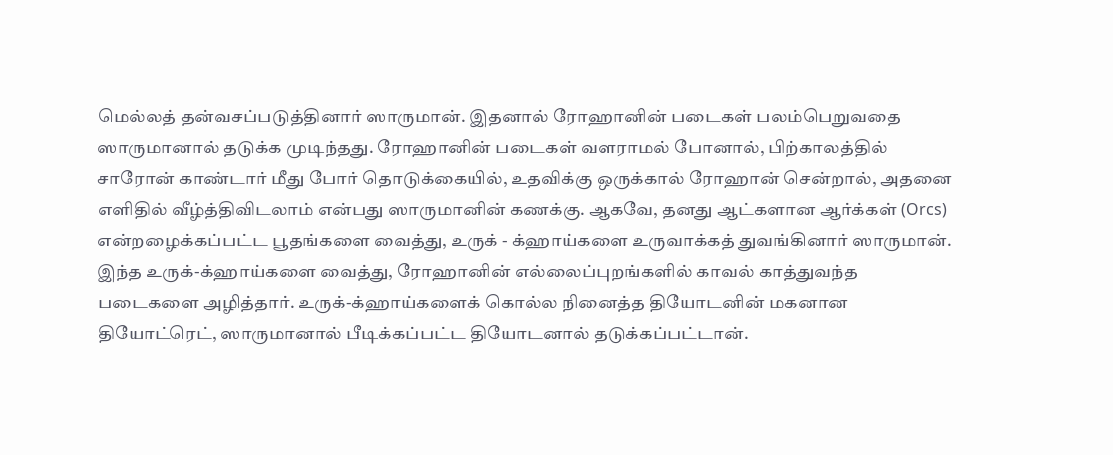மெல்லத் தன்வசப்படுத்தினார் ஸாருமான். இதனால் ரோஹானின் படைகள் பலம்பெறுவதை ஸாருமானால் தடுக்க முடிந்தது. ரோஹானின் படைகள் வளராமல் போனால், பிற்காலத்தில் சாரோன் காண்டார் மீது போர் தொடுக்கையில், உதவிக்கு ஒருக்கால் ரோஹான் சென்றால், அதனை எளிதில் வீழ்த்திவிடலாம் என்பது ஸாருமானின் கணக்கு. ஆகவே, தனது ஆட்களான ஆர்க்கள் (Orcs) என்றழைக்கப்பட்ட பூதங்களை வைத்து, உருக் - க்ஹாய்களை உருவாக்கத் துவங்கினார் ஸாருமான். இந்த உருக்-க்ஹாய்களை வைத்து, ரோஹானின் எல்லைப்புறங்களில் காவல் காத்துவந்த படைகளை அழித்தார். உருக்-க்ஹாய்களைக் கொல்ல நினைத்த தியோடனின் மகனான தியோட்ரெட், ஸாருமானால் பீடிக்கப்பட்ட தியோடனால் தடுக்கப்பட்டான்.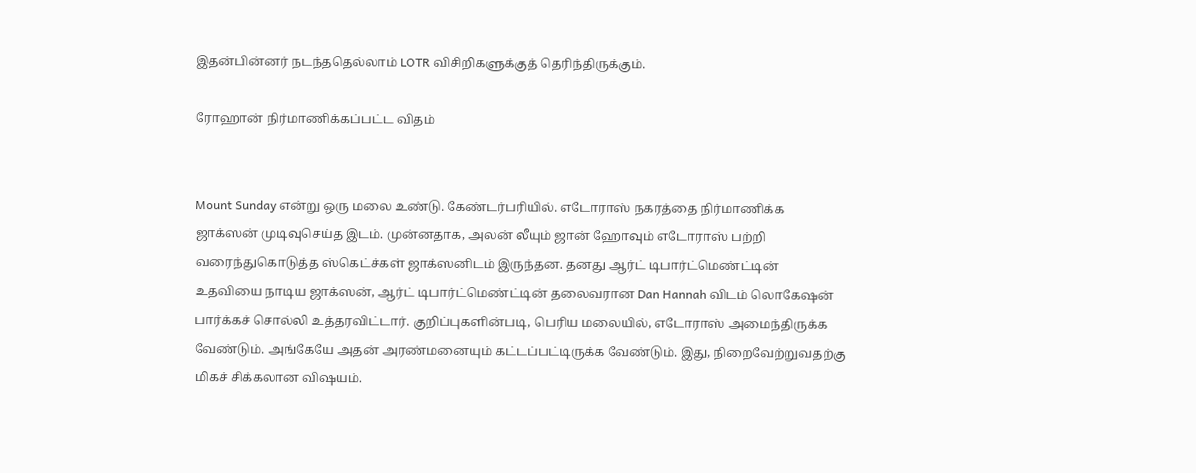இதன்பின்னர் நடந்ததெல்லாம் LOTR விசிறிகளுக்குத் தெரிந்திருக்கும்.

ரோஹான் நிர்மாணிக்கப்பட்ட விதம்


Mount Sunday என்று ஒரு மலை உண்டு. கேண்டர்பரியில். எடோராஸ் நகரத்தை நிர்மாணிக்க ஜாக்ஸன் முடிவுசெய்த இடம். முன்னதாக, அலன் லீயும் ஜான் ஹோவும் எடோராஸ் பற்றி வரைந்துகொடுத்த ஸ்கெட்ச்கள் ஜாக்ஸனிடம் இருந்தன. தனது ஆர்ட் டிபார்ட்மெண்ட்டின் உதவியை நாடிய ஜாக்ஸன், ஆர்ட் டிபார்ட்மெண்ட்டின் தலைவரான Dan Hannah விடம் லொகேஷன் பார்க்கச் சொல்லி உத்தரவிட்டார். குறிப்புகளின்படி, பெரிய மலையில், எடோராஸ் அமைந்திருக்க வேண்டும். அங்கேயே அதன் அரண்மனையும் கட்டப்பட்டிருக்க வேண்டும். இது, நிறைவேற்றுவதற்கு மிகச் சிக்கலான விஷயம்.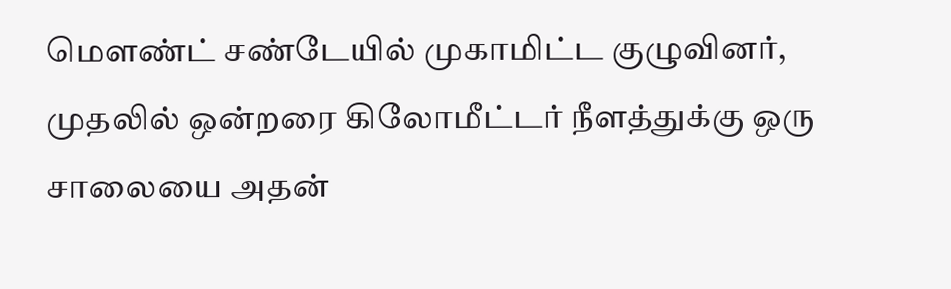மௌண்ட் சண்டேயில் முகாமிட்ட குழுவினர், முதலில் ஒன்றரை கிலோமீட்டர் நீளத்துக்கு ஒரு சாலையை அதன்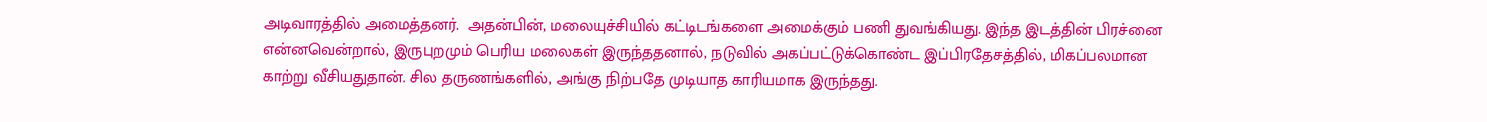அடிவாரத்தில் அமைத்தனர்.  அதன்பின், மலையுச்சியில் கட்டிடங்களை அமைக்கும் பணி துவங்கியது. இந்த இடத்தின் பிரச்னை என்னவென்றால், இருபுறமும் பெரிய மலைகள் இருந்ததனால், நடுவில் அகப்பட்டுக்கொண்ட இப்பிரதேசத்தில், மிகப்பலமான காற்று வீசியதுதான். சில தருணங்களில், அங்கு நிற்பதே முடியாத காரியமாக இருந்தது.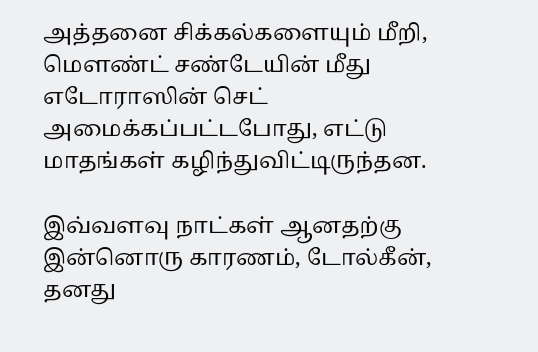அத்தனை சிக்கல்களையும் மீறி, மௌண்ட் சண்டேயின் மீது எடோராஸின் செட் அமைக்கப்பட்டபோது, எட்டு மாதங்கள் கழிந்துவிட்டிருந்தன.

இவ்வளவு நாட்கள் ஆனதற்கு இன்னொரு காரணம், டோல்கீன், தனது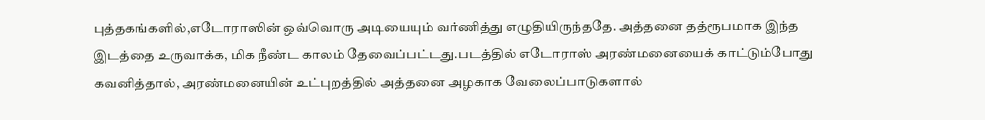புத்தகங்களில்,எடோராஸின் ஒவ்வொரு அடியையும் வர்ணித்து எழுதியிருந்ததே. அத்தனை தத்ரூபமாக இந்த இடத்தை உருவாக்க, மிக நீண்ட காலம் தேவைப்பட்டது.படத்தில் எடோராஸ் அரண்மனையைக் காட்டும்போது கவனித்தால், அரண்மனையின் உட்புறத்தில் அத்தனை அழகாக வேலைப்பாடுகளால்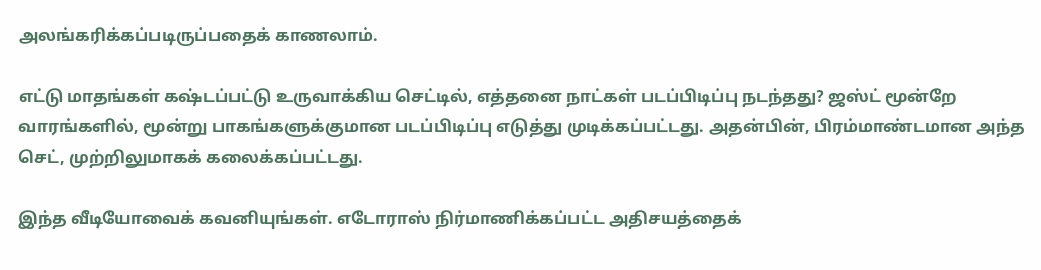அலங்கரிக்கப்படிருப்பதைக் காணலாம்.

எட்டு மாதங்கள் கஷ்டப்பட்டு உருவாக்கிய செட்டில், எத்தனை நாட்கள் படப்பிடிப்பு நடந்தது? ஜஸ்ட் மூன்றே வாரங்களில், மூன்று பாகங்களுக்குமான படப்பிடிப்பு எடுத்து முடிக்கப்பட்டது. அதன்பின், பிரம்மாண்டமான அந்த செட், முற்றிலுமாகக் கலைக்கப்பட்டது.

இந்த வீடியோவைக் கவனியுங்கள். எடோராஸ் நிர்மாணிக்கப்பட்ட அதிசயத்தைக்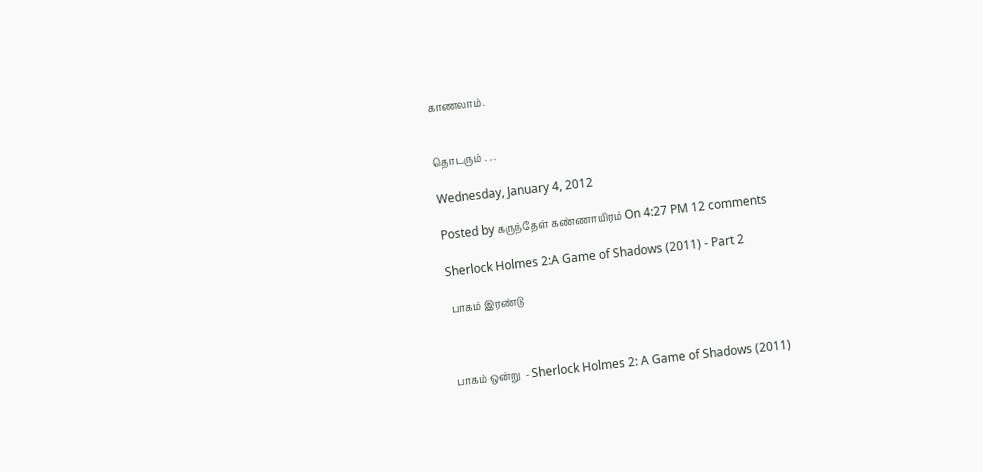காணலாம்.


தொடரும் . . .

Wednesday, January 4, 2012

Posted by கருந்தேள் கண்ணாயிரம் On 4:27 PM 12 comments

Sherlock Holmes 2:A Game of Shadows (2011) - Part 2

 பாகம் இரண்டு



பாகம் ஒன்று  - Sherlock Holmes 2: A Game of Shadows (2011)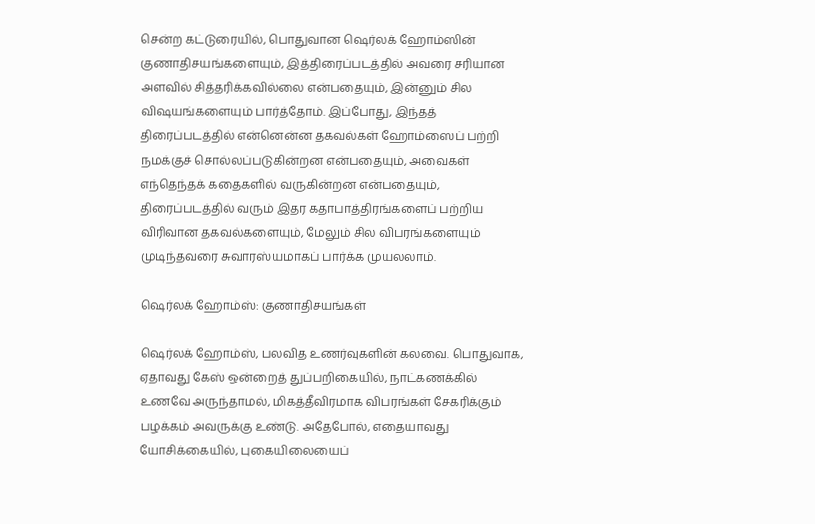சென்ற கட்டுரையில், பொதுவான ஷெர்லக் ஹோம்ஸின் குணாதிசயங்களையும், இத்திரைப்படத்தில் அவரை சரியான அளவில் சித்தரிக்கவில்லை என்பதையும், இன்னும் சில விஷயங்களையும் பார்த்தோம். இப்போது, இந்தத் திரைப்படத்தில் என்னென்ன தகவல்கள் ஹோம்ஸைப் பற்றி நமக்குச் சொல்லப்படுகின்றன என்பதையும், அவைகள் எந்தெந்தக் கதைகளில் வருகின்றன என்பதையும், திரைப்படத்தில் வரும் இதர கதாபாத்திரங்களைப் பற்றிய விரிவான தகவல்களையும், மேலும் சில விபரங்களையும் முடிந்தவரை சுவாரஸ்யமாகப் பார்க்க முயலலாம்.

ஷெர்லக் ஹோம்ஸ்: குணாதிசயங்கள்

ஷெர்லக் ஹோம்ஸ், பலவித உணர்வுகளின் கலவை. பொதுவாக, ஏதாவது கேஸ் ஒன்றைத் துப்பறிகையில், நாட்கணக்கில் உணவே அருந்தாமல், மிகத்தீவிரமாக விபரங்கள் சேகரிக்கும் பழக்கம் அவருக்கு உண்டு. அதேபோல், எதையாவது யோசிக்கையில், புகையிலையைப்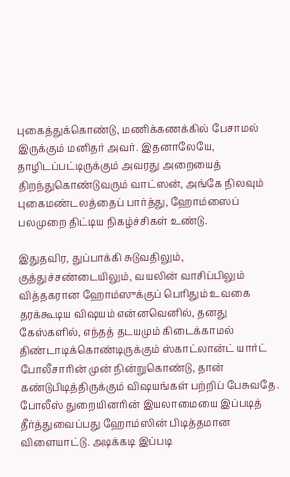புகைத்துக்கொண்டு, மணிக்கணக்கில் பேசாமல் இருக்கும் மனிதர் அவர். இதனாலேயே, தாழிடப்பட்டிருக்கும் அவரது அறையைத் திறந்துகொண்டுவரும் வாட்ஸன், அங்கே நிலவும் புகைமண்டலத்தைப் பார்த்து, ஹோம்ஸைப் பலமுறை திட்டிய நிகழ்ச்சிகள் உண்டு.

இதுதவிர, துப்பாக்கி சுடுவதிலும், குத்துச்சண்டையிலும், வயலின் வாசிப்பிலும் வித்தகரான ஹோம்ஸுக்குப் பெரிதும் உவகை தரக்கூடிய விஷயம் என்னவெனில், தனது கேஸ்களில், எந்தத் தடயமும் கிடைக்காமல் திண்டாடிக்கொண்டிருக்கும் ஸ்காட்லான்ட் யார்ட் போலீசாரின் முன் நின்றுகொண்டு, தான் கண்டுபிடித்திருக்கும் விஷயங்கள் பற்றிப் பேசுவதே. போலீஸ் துறையினரின் இயலாமையை இப்படித் தீர்த்துவைப்பது ஹோம்ஸின் பிடித்தமான விளையாட்டு. அடிக்கடி இப்படி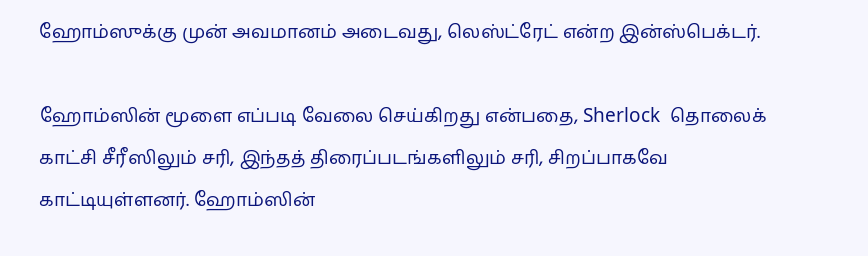ஹோம்ஸுக்கு முன் அவமானம் அடைவது, லெஸ்ட்ரேட் என்ற இன்ஸ்பெக்டர்.

ஹோம்ஸின் மூளை எப்படி வேலை செய்கிறது என்பதை, Sherlock  தொலைக்  காட்சி சீரீஸிலும் சரி, இந்தத் திரைப்படங்களிலும் சரி, சிறப்பாகவே காட்டியுள்ளனர். ஹோம்ஸின்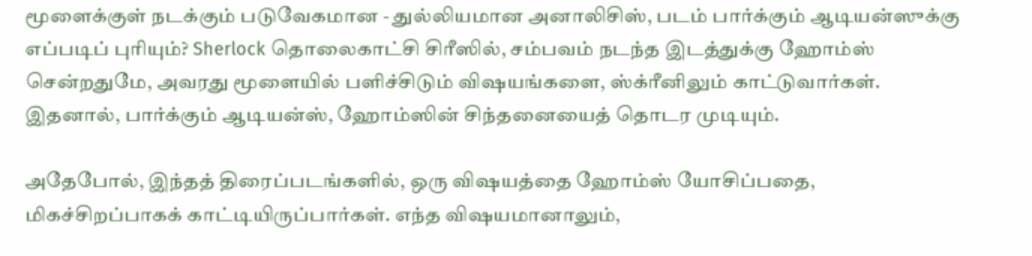மூளைக்குள் நடக்கும் படுவேகமான - துல்லியமான அனாலிசிஸ், படம் பார்க்கும் ஆடியன்ஸுக்கு எப்படிப் புரியும்? Sherlock தொலைகாட்சி சிரீஸில், சம்பவம் நடந்த இடத்துக்கு ஹோம்ஸ் சென்றதுமே, அவரது மூளையில் பளிச்சிடும் விஷயங்களை, ஸ்க்ரீனிலும் காட்டுவார்கள். இதனால், பார்க்கும் ஆடியன்ஸ், ஹோம்ஸின் சிந்தனையைத் தொடர முடியும்.

அதேபோல், இந்தத் திரைப்படங்களில், ஒரு விஷயத்தை ஹோம்ஸ் யோசிப்பதை, மிகச்சிறப்பாகக் காட்டியிருப்பார்கள். எந்த விஷயமானாலும்,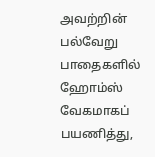அவற்றின் பல்வேறு பாதைகளில் ஹோம்ஸ் வேகமாகப் பயணித்து,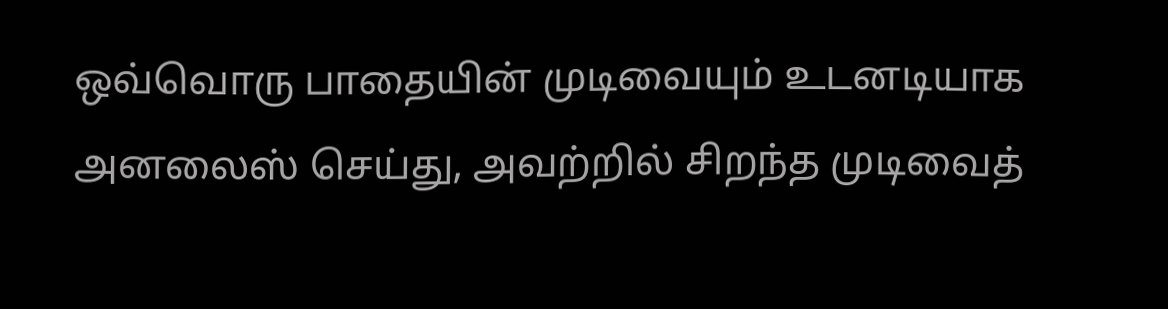ஒவ்வொரு பாதையின் முடிவையும் உடனடியாக அனலைஸ் செய்து, அவற்றில் சிறந்த முடிவைத்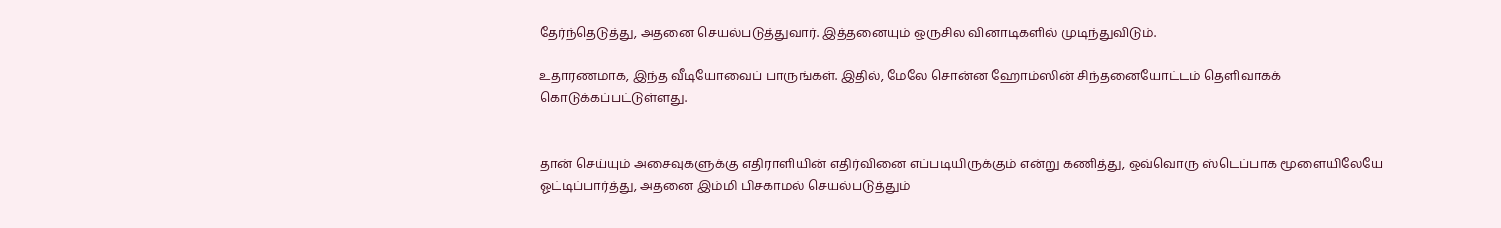தேர்ந்தெடுத்து, அதனை செயல்படுத்துவார். இத்தனையும் ஒருசில வினாடிகளில் முடிந்துவிடும்.

உதாரணமாக, இந்த வீடியோவைப் பாருங்கள். இதில், மேலே சொன்ன ஹோம்ஸின் சிந்தனையோட்டம் தெளிவாகக் கொடுக்கப்பட்டுள்ளது.


தான் செய்யும் அசைவுகளுக்கு எதிராளியின் எதிர்வினை எப்படியிருக்கும் என்று கணித்து, ஒவ்வொரு ஸ்டெப்பாக மூளையிலேயே ஓட்டிப்பார்த்து, அதனை இம்மி பிசகாமல் செயல்படுத்தும்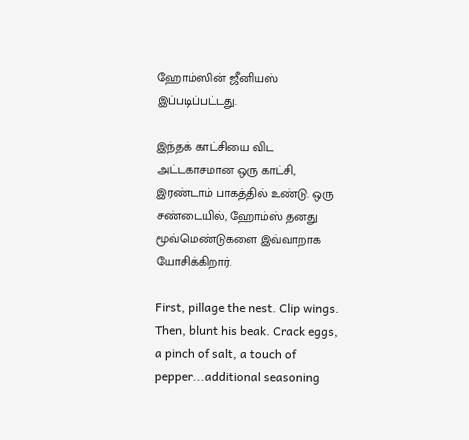ஹோம்ஸின் ஜீனியஸ் இப்படிப்பட்டது.

இந்தக் காட்சியை விட அட்டகாசமான ஒரு காட்சி, இரண்டாம் பாகத்தில் உண்டு. ஒரு சண்டையில், ஹோம்ஸ் தனது மூவ்மெண்டுகளை இவ்வாறாக யோசிக்கிறார்.

First, pillage the nest. Clip wings. Then, blunt his beak. Crack eggs, a pinch of salt, a touch of pepper...additional seasoning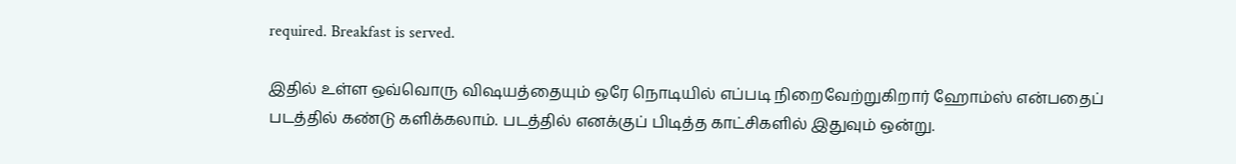required. Breakfast is served.

இதில் உள்ள ஒவ்வொரு விஷயத்தையும் ஒரே நொடியில் எப்படி நிறைவேற்றுகிறார் ஹோம்ஸ் என்பதைப் படத்தில் கண்டு களிக்கலாம். படத்தில் எனக்குப் பிடித்த காட்சிகளில் இதுவும் ஒன்று.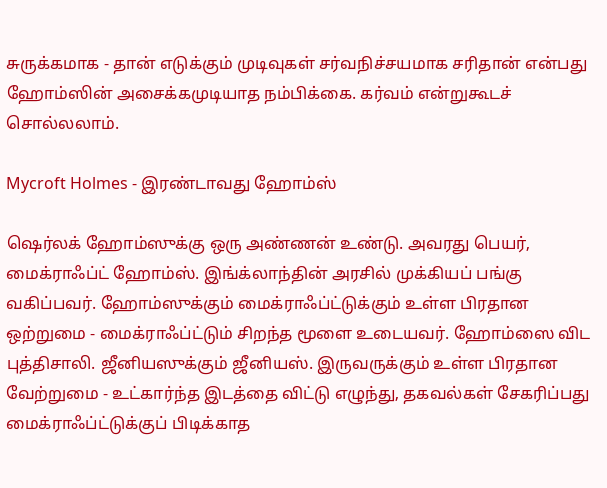சுருக்கமாக - தான் எடுக்கும் முடிவுகள் சர்வநிச்சயமாக சரிதான் என்பது ஹோம்ஸின் அசைக்கமுடியாத நம்பிக்கை. கர்வம் என்றுகூடச் சொல்லலாம்.

Mycroft Holmes - இரண்டாவது ஹோம்ஸ்

ஷெர்லக் ஹோம்ஸுக்கு ஒரு அண்ணன் உண்டு. அவரது பெயர், மைக்ராஃப்ட் ஹோம்ஸ். இங்க்லாந்தின் அரசில் முக்கியப் பங்கு வகிப்பவர். ஹோம்ஸுக்கும் மைக்ராஃப்ட்டுக்கும் உள்ள பிரதான ஒற்றுமை - மைக்ராஃப்ட்டும் சிறந்த மூளை உடையவர். ஹோம்ஸை விட புத்திசாலி. ஜீனியஸுக்கும் ஜீனியஸ். இருவருக்கும் உள்ள பிரதான வேற்றுமை - உட்கார்ந்த இடத்தை விட்டு எழுந்து, தகவல்கள் சேகரிப்பது மைக்ராஃப்ட்டுக்குப் பிடிக்காத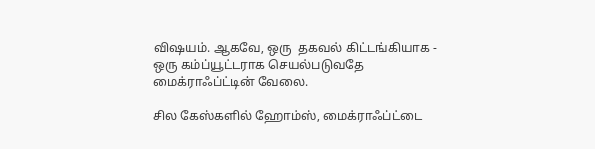விஷயம். ஆகவே, ஒரு  தகவல் கிட்டங்கியாக - ஒரு கம்ப்யூட்டராக செயல்படுவதே மைக்ராஃப்ட்டின் வேலை.

சில கேஸ்களில் ஹோம்ஸ், மைக்ராஃப்ட்டை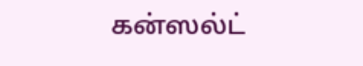கன்ஸல்ட்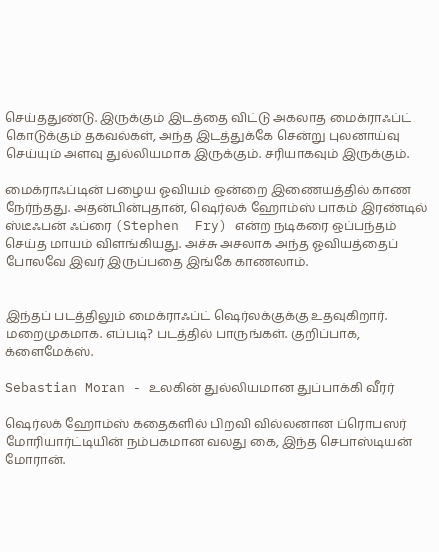செய்ததுண்டு. இருக்கும் இடத்தை விட்டு அகலாத மைக்ராஃப்ட் கொடுக்கும் தகவல்கள், அந்த இடத்துக்கே சென்று புலனாய்வு செய்யும் அளவு துல்லியமாக இருக்கும். சரியாகவும் இருக்கும்.

மைக்ராஃப்டின் பழைய ஓவியம் ஒன்றை இணையத்தில் காண நேர்ந்தது. அதன்பின்புதான், ஷெர்லக் ஹோம்ஸ் பாகம் இரண்டில் ஸ்டீஃபன் ஃப்ரை (Stephen  Fry) என்ற நடிகரை ஒப்பந்தம் செய்த மாயம் விளங்கியது. அச்சு அசலாக அந்த ஓவியத்தைப் போலவே இவர் இருப்பதை இங்கே காணலாம்.


இந்தப் படத்திலும் மைக்ராஃப்ட் ஷெர்லக்குக்கு உதவுகிறார். மறைமுகமாக. எப்படி? படத்தில் பாருங்கள். குறிப்பாக, க்ளைமேக்ஸ்.

Sebastian Moran - உலகின் துல்லியமான துப்பாக்கி வீரர்

ஷெர்லக் ஹோம்ஸ் கதைகளில் பிறவி வில்லனான ப்ரொபஸர் மோரியார்ட்டியின் நம்பகமான வலது கை, இந்த செபாஸ்டியன் மோரான்.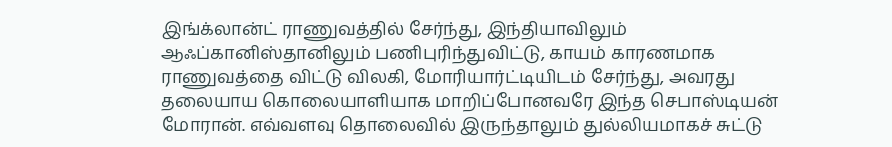இங்க்லான்ட் ராணுவத்தில் சேர்ந்து, இந்தியாவிலும் ஆஃப்கானிஸ்தானிலும் பணிபுரிந்துவிட்டு, காயம் காரணமாக ராணுவத்தை விட்டு விலகி, மோரியார்ட்டியிடம் சேர்ந்து, அவரது தலையாய கொலையாளியாக மாறிப்போனவரே இந்த செபாஸ்டியன் மோரான். எவ்வளவு தொலைவில் இருந்தாலும் துல்லியமாகச் சுட்டு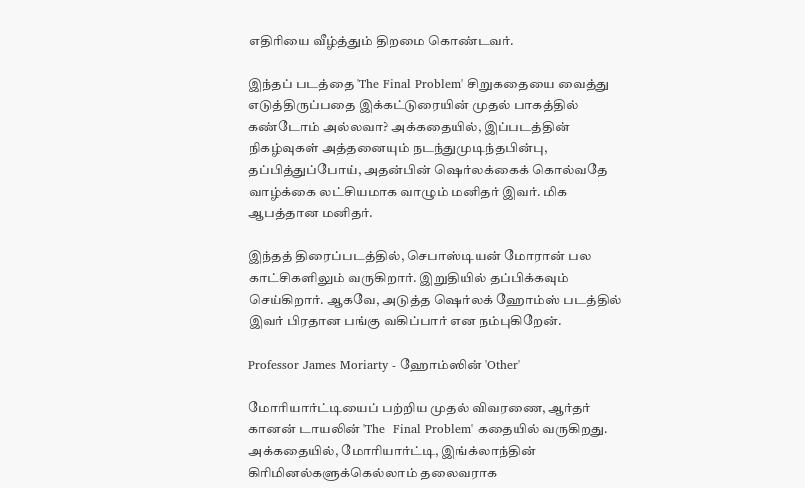எதிரியை வீழ்த்தும் திறமை கொண்டவர்.

இந்தப் படத்தை 'The Final Problem' சிறுகதையை வைத்து எடுத்திருப்பதை இக்கட்டுரையின் முதல் பாகத்தில் கண்டோம் அல்லவா? அக்கதையில், இப்படத்தின் நிகழ்வுகள் அத்தனையும் நடந்துமுடிந்தபின்பு, தப்பித்துப்போய், அதன்பின் ஷெர்லக்கைக் கொல்வதே வாழ்க்கை லட்சியமாக வாழும் மனிதர் இவர். மிக ஆபத்தான மனிதர்.

இந்தத் திரைப்படத்தில், செபாஸ்டியன் மோரான் பல காட்சிகளிலும் வருகிறார். இறுதியில் தப்பிக்கவும் செய்கிறார். ஆகவே, அடுத்த ஷெர்லக் ஹோம்ஸ் படத்தில் இவர் பிரதான பங்கு வகிப்பார் என நம்புகிறேன்.

Professor James Moriarty - ஹோம்ஸின் 'Other'

மோரியார்ட்டியைப் பற்றிய முதல் விவரணை, ஆர்தர் கானன் டாயலின் 'The  Final Problem' கதையில் வருகிறது. அக்கதையில், மோரியார்ட்டி, இங்க்லாந்தின் கிரிமினல்களுக்கெல்லாம் தலைவராக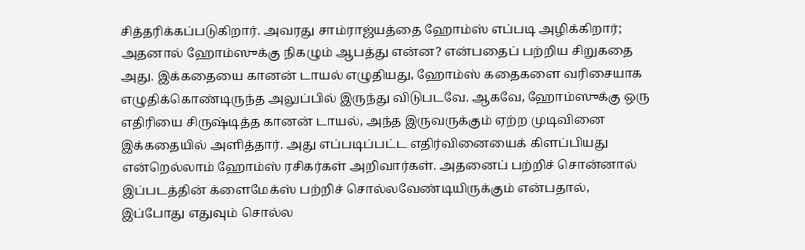சித்தரிக்கப்படுகிறார். அவரது சாம்ராஜ்யத்தை ஹோம்ஸ் எப்படி அழிக்கிறார்; அதனால் ஹோம்ஸுக்கு நிகழும் ஆபத்து என்ன? என்பதைப் பற்றிய சிறுகதை அது. இக்கதையை கானன் டாயல் எழுதியது, ஹோம்ஸ் கதைகளை வரிசையாக எழுதிக்கொண்டிருந்த அலுப்பில் இருந்து விடுபடவே. ஆகவே, ஹோம்ஸுக்கு ஒரு எதிரியை சிருஷ்டித்த கானன் டாயல், அந்த இருவருக்கும் ஏற்ற முடிவினை இக்கதையில் அளித்தார். அது எப்படிப்பட்ட எதிர்வினையைக் கிளப்பியது என்றெல்லாம் ஹோம்ஸ் ரசிகர்கள் அறிவார்கள். அதனைப் பற்றிச் சொன்னால் இப்படத்தின் க்ளைமேக்ஸ் பற்றிச் சொல்லவேண்டியிருக்கும் என்பதால், இப்போது எதுவும் சொல்ல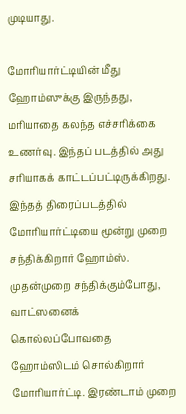முடியாது.

மோரியார்ட்டியின் மீது ஹோம்ஸுக்கு இருந்தது, மரியாதை கலந்த எச்சரிக்கை உணர்வு. இந்தப் படத்தில் அது சரியாகக் காட்டப்பட்டிருக்கிறது. இந்தத் திரைப்படத்தில் மோரியார்ட்டியை மூன்று முறை சந்திக்கிறார் ஹோம்ஸ். முதன்முறை சந்திக்கும்போது, வாட்ஸனைக் கொல்லப்போவதை ஹோம்ஸிடம் சொல்கிறார் மோரியார்ட்டி. இரண்டாம் முறை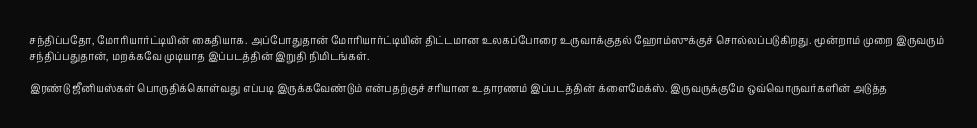சந்திப்பதோ, மோரியார்ட்டியின் கைதியாக. அப்போதுதான் மோரியார்ட்டியின் திட்டமான உலகப்போரை உருவாக்குதல் ஹோம்ஸுக்குச் சொல்லப்படுகிறது. மூன்றாம் முறை இருவரும் சந்திப்பதுதான், மறக்கவே முடியாத இப்படத்தின் இறுதி நிமிடங்கள்.

இரண்டு ஜீனியஸ்கள் பொருதிக்கொள்வது எப்படி இருக்கவேண்டும் என்பதற்குச் சரியான உதாரணம் இப்படத்தின் க்ளைமேக்ஸ். இருவருக்குமே ஒவ்வொருவர்களின் அடுத்த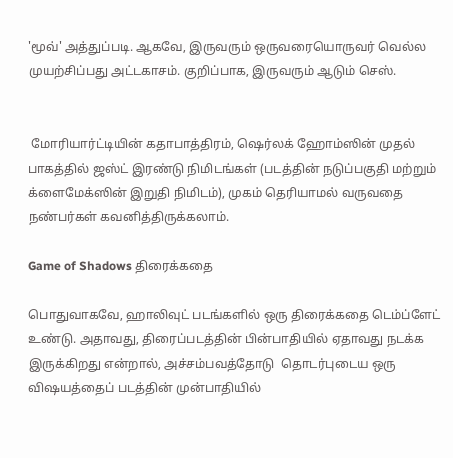'மூவ்' அத்துப்படி. ஆகவே, இருவரும் ஒருவரையொருவர் வெல்ல முயற்சிப்பது அட்டகாசம். குறிப்பாக, இருவரும் ஆடும் செஸ்.


 மோரியார்ட்டியின் கதாபாத்திரம், ஷெர்லக் ஹோம்ஸின் முதல் பாகத்தில் ஜஸ்ட் இரண்டு நிமிடங்கள் (படத்தின் நடுப்பகுதி மற்றும் க்ளைமேக்ஸின் இறுதி நிமிடம்), முகம் தெரியாமல் வருவதை நண்பர்கள் கவனித்திருக்கலாம்.

Game of Shadows திரைக்கதை

பொதுவாகவே, ஹாலிவுட் படங்களில் ஒரு திரைக்கதை டெம்ப்ளேட் உண்டு. அதாவது, திரைப்படத்தின் பின்பாதியில் ஏதாவது நடக்க இருக்கிறது என்றால், அச்சம்பவத்தோடு  தொடர்புடைய ஒரு விஷயத்தைப் படத்தின் முன்பாதியில்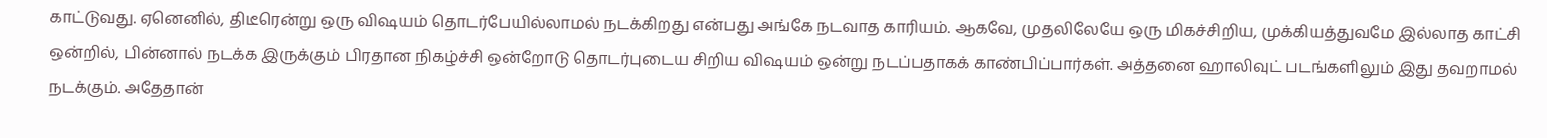காட்டுவது. ஏனெனில், திடீரென்று ஒரு விஷயம் தொடர்பேயில்லாமல் நடக்கிறது என்பது அங்கே நடவாத காரியம். ஆகவே, முதலிலேயே ஒரு மிகச்சிறிய, முக்கியத்துவமே இல்லாத காட்சி ஒன்றில், பின்னால் நடக்க இருக்கும் பிரதான நிகழ்ச்சி ஒன்றோடு தொடர்புடைய சிறிய விஷயம் ஒன்று நடப்பதாகக் காண்பிப்பார்கள். அத்தனை ஹாலிவுட் படங்களிலும் இது தவறாமல் நடக்கும். அதேதான்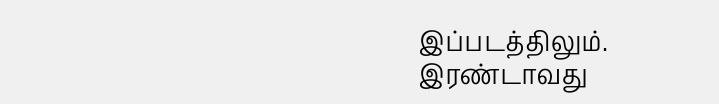இப்படத்திலும். இரண்டாவது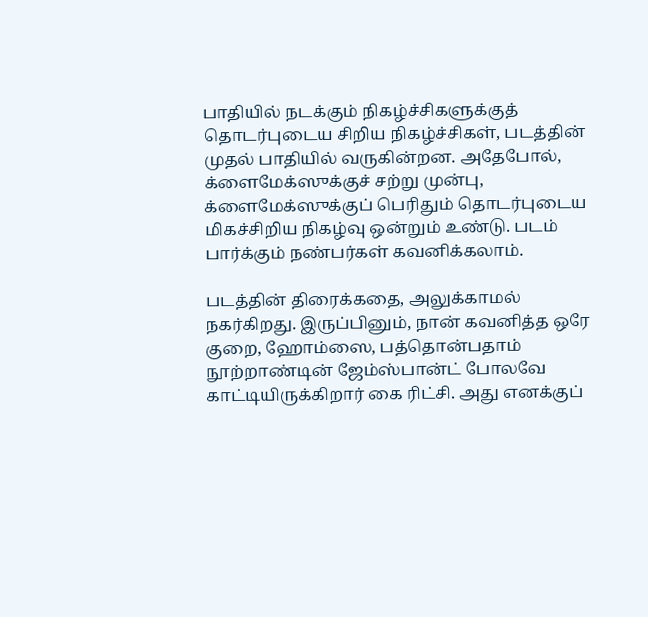பாதியில் நடக்கும் நிகழ்ச்சிகளுக்குத் தொடர்புடைய சிறிய நிகழ்ச்சிகள், படத்தின் முதல் பாதியில் வருகின்றன. அதேபோல், க்ளைமேக்ஸுக்குச் சற்று முன்பு, க்ளைமேக்ஸுக்குப் பெரிதும் தொடர்புடைய மிகச்சிறிய நிகழ்வு ஒன்றும் உண்டு. படம் பார்க்கும் நண்பர்கள் கவனிக்கலாம்.

படத்தின் திரைக்கதை, அலுக்காமல் நகர்கிறது. இருப்பினும், நான் கவனித்த ஒரே குறை, ஹோம்ஸை, பத்தொன்பதாம் நூற்றாண்டின் ஜேம்ஸ்பான்ட் போலவே காட்டியிருக்கிறார் கை ரிட்சி. அது எனக்குப்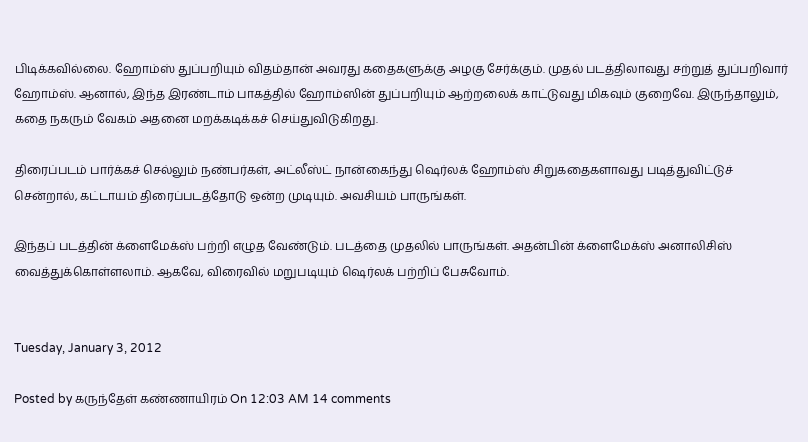பிடிக்கவில்லை. ஹோம்ஸ் துப்பறியும் விதம்தான் அவரது கதைகளுக்கு அழகு சேர்க்கும். முதல் படத்திலாவது சற்றுத் துப்பறிவார் ஹோம்ஸ். ஆனால், இந்த இரண்டாம் பாகத்தில் ஹோம்ஸின் துப்பறியும் ஆற்றலைக் காட்டுவது மிகவும் குறைவே. இருந்தாலும், கதை நகரும் வேகம் அதனை மறக்கடிக்கச் செய்துவிடுகிறது.

திரைப்படம் பார்க்கச் செல்லும் நண்பர்கள், அட்லீஸ்ட் நான்கைந்து ஷெர்லக் ஹோம்ஸ் சிறுகதைகளாவது படித்துவிட்டுச் சென்றால், கட்டாயம் திரைப்படத்தோடு ஒன்ற முடியும். அவசியம் பாருங்கள்.

இந்தப் படத்தின் க்ளைமேக்ஸ் பற்றி எழுத வேண்டும். படத்தை முதலில் பாருங்கள். அதன்பின் க்ளைமேக்ஸ் அனாலிசிஸ் வைத்துக்கொள்ளலாம். ஆகவே, விரைவில் மறுபடியும் ஷெர்லக் பற்றிப் பேசுவோம்.


Tuesday, January 3, 2012

Posted by கருந்தேள் கண்ணாயிரம் On 12:03 AM 14 comments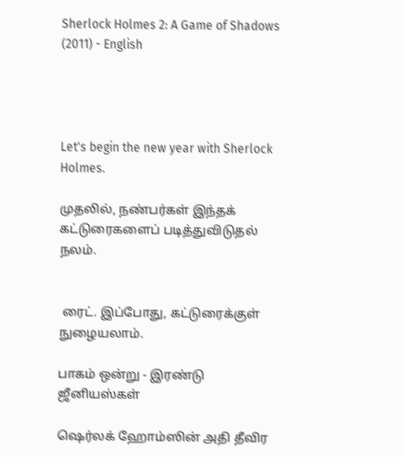Sherlock Holmes 2: A Game of Shadows (2011) - English




Let's begin the new year with Sherlock Holmes.

முதலில், நண்பர்கள் இந்தக் கட்டுரைகளைப் படித்துவிடுதல் நலம்.


 ரைட். இப்போது, கட்டுரைக்குள் நுழையலாம்.

பாகம் ஒன்று - இரண்டு ஜீனியஸ்கள்

ஷெர்லக் ஹோம்ஸின் அதி தீவிர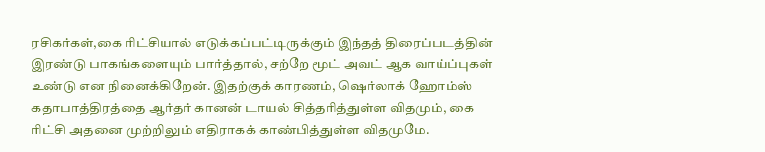ரசிகர்கள்,கை ரிட்சியால் எடுக்கப்பட்டிருக்கும் இந்தத் திரைப்படத்தின் இரண்டு பாகங்களையும் பார்த்தால், சற்றே மூட் அவட் ஆக வாய்ப்புகள் உண்டு என நினைக்கிறேன். இதற்குக் காரணம், ஷெர்லாக் ஹோம்ஸ் கதாபாத்திரத்தை ஆர்தர் கானன் டாயல் சித்தரித்துள்ள விதமும், கை ரிட்சி அதனை முற்றிலும் எதிராகக் காண்பித்துள்ள விதமுமே.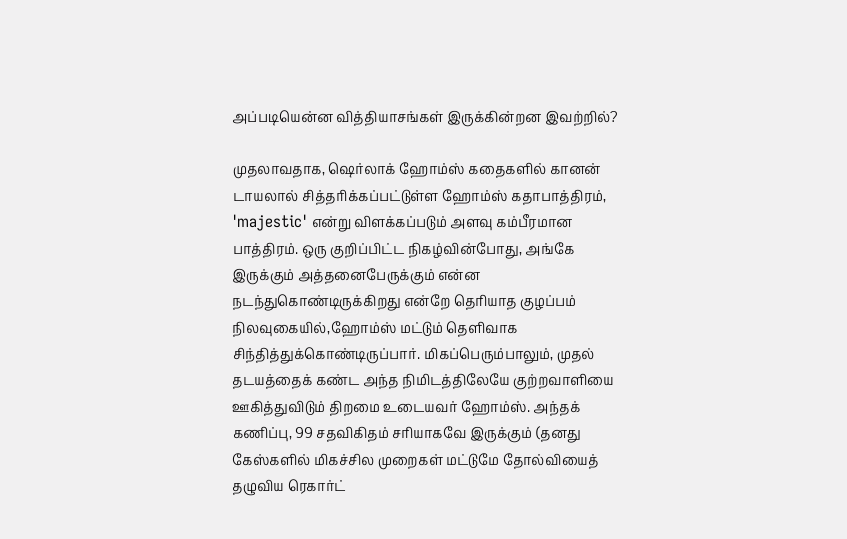அப்படியென்ன வித்தியாசங்கள் இருக்கின்றன இவற்றில்?

முதலாவதாக, ஷெர்லாக் ஹோம்ஸ் கதைகளில் கானன் டாயலால் சித்தரிக்கப்பட்டுள்ள ஹோம்ஸ் கதாபாத்திரம், 'majestic' என்று விளக்கப்படும் அளவு கம்பீரமான பாத்திரம். ஒரு குறிப்பிட்ட நிகழ்வின்போது, அங்கே இருக்கும் அத்தனைபேருக்கும் என்ன நடந்துகொண்டிருக்கிறது என்றே தெரியாத குழப்பம் நிலவுகையில்,ஹோம்ஸ் மட்டும் தெளிவாக சிந்தித்துக்கொண்டிருப்பார். மிகப்பெரும்பாலும், முதல் தடயத்தைக் கண்ட அந்த நிமிடத்திலேயே குற்றவாளியை ஊகித்துவிடும் திறமை உடையவர் ஹோம்ஸ். அந்தக் கணிப்பு, 99 சதவிகிதம் சரியாகவே இருக்கும் (தனது கேஸ்களில் மிகச்சில முறைகள் மட்டுமே தோல்வியைத் தழுவிய ரெகார்ட்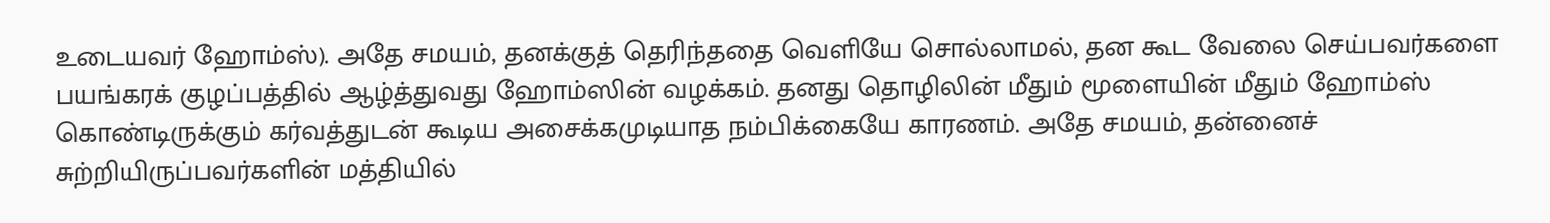உடையவர் ஹோம்ஸ்). அதே சமயம், தனக்குத் தெரிந்ததை வெளியே சொல்லாமல், தன கூட வேலை செய்பவர்களை பயங்கரக் குழப்பத்தில் ஆழ்த்துவது ஹோம்ஸின் வழக்கம். தனது தொழிலின் மீதும் மூளையின் மீதும் ஹோம்ஸ் கொண்டிருக்கும் கர்வத்துடன் கூடிய அசைக்கமுடியாத நம்பிக்கையே காரணம். அதே சமயம், தன்னைச் சுற்றியிருப்பவர்களின் மத்தியில்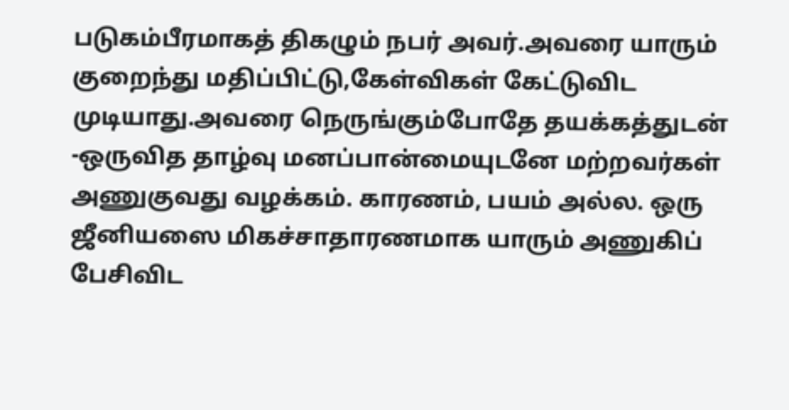படுகம்பீரமாகத் திகழும் நபர் அவர்.அவரை யாரும் குறைந்து மதிப்பிட்டு,கேள்விகள் கேட்டுவிட முடியாது.அவரை நெருங்கும்போதே தயக்கத்துடன் -ஒருவித தாழ்வு மனப்பான்மையுடனே மற்றவர்கள் அணுகுவது வழக்கம். காரணம், பயம் அல்ல. ஒரு ஜீனியஸை மிகச்சாதாரணமாக யாரும் அணுகிப் பேசிவிட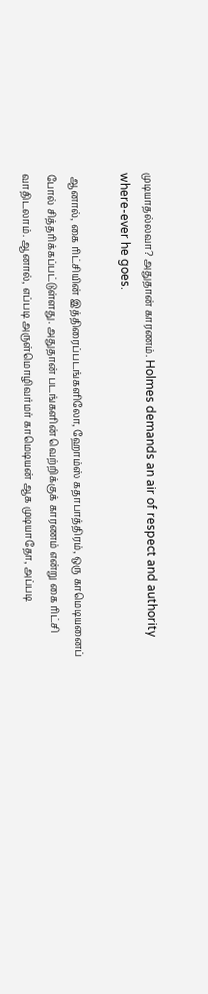முடியாதல்லவா? அதுதான் காரணம். Holmes demands an air of respect and authority where-ever he goes.

 ஆனால், கை ரிட்சியின் இத்திரைப்படங்களிலோ, ஹோம்ஸ் கதாபாத்திரம், ஒரு காமெடியனைப் போல் சித்தரிக்கப்பட்டுள்ளது. அதுதான் படங்களின் வெற்றிக்குக் காரணம் என்று கை ரிட்சி வாதிடலாம். ஆனால், எப்படி அருள்மொழிவர்மர் காமெடியன் ஆக முடியாதோ, அப்படி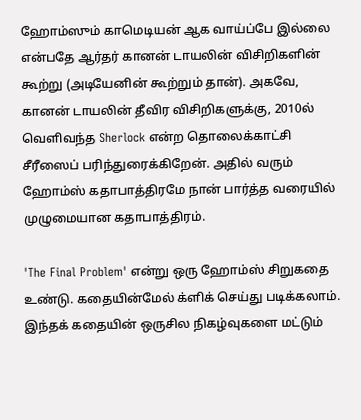ஹோம்ஸும் காமெடியன் ஆக வாய்ப்பே இல்லை என்பதே ஆர்தர் கானன் டாயலின் விசிறிகளின் கூற்று (அடியேனின் கூற்றும் தான்). அகவே, கானன் டாயலின் தீவிர விசிறிகளுக்கு, 2010ல் வெளிவந்த Sherlock என்ற தொலைக்காட்சி சீரீஸைப் பரிந்துரைக்கிறேன். அதில் வரும் ஹோம்ஸ் கதாபாத்திரமே நான் பார்த்த வரையில் முழுமையான கதாபாத்திரம்.

'The Final Problem' என்று ஒரு ஹோம்ஸ் சிறுகதை உண்டு. கதையின்மேல் க்ளிக் செய்து படிக்கலாம். இந்தக் கதையின் ஒருசில நிகழ்வுகளை மட்டும்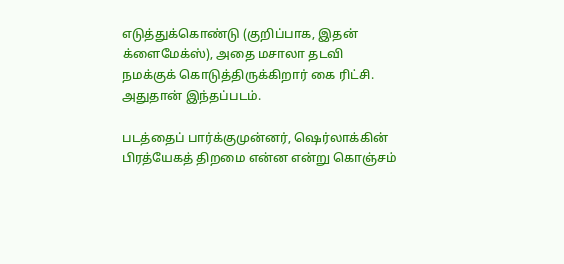எடுத்துக்கொண்டு (குறிப்பாக, இதன் க்ளைமேக்ஸ்), அதை மசாலா தடவி நமக்குக் கொடுத்திருக்கிறார் கை ரிட்சி. அதுதான் இந்தப்படம்.

படத்தைப் பார்க்குமுன்னர், ஷெர்லாக்கின் பிரத்யேகத் திறமை என்ன என்று கொஞ்சம்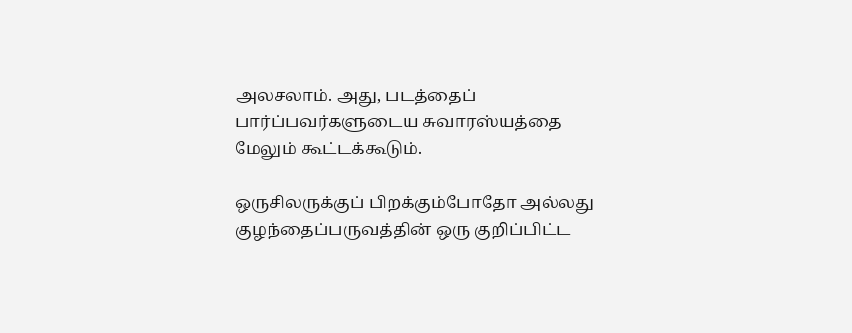அலசலாம். அது, படத்தைப் பார்ப்பவர்களுடைய சுவாரஸ்யத்தை மேலும் கூட்டக்கூடும்.

ஒருசிலருக்குப் பிறக்கும்போதோ அல்லது குழந்தைப்பருவத்தின் ஒரு குறிப்பிட்ட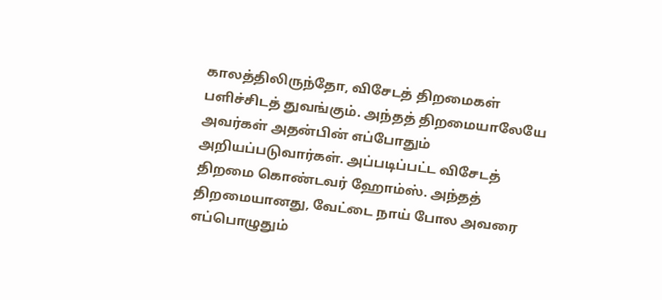காலத்திலிருந்தோ, விசேடத் திறமைகள் பளிச்சிடத் துவங்கும். அந்தத் திறமையாலேயே அவர்கள் அதன்பின் எப்போதும் அறியப்படுவார்கள். அப்படிப்பட்ட விசேடத் திறமை கொண்டவர் ஹோம்ஸ். அந்தத் திறமையானது, வேட்டை நாய் போல அவரை எப்பொழுதும்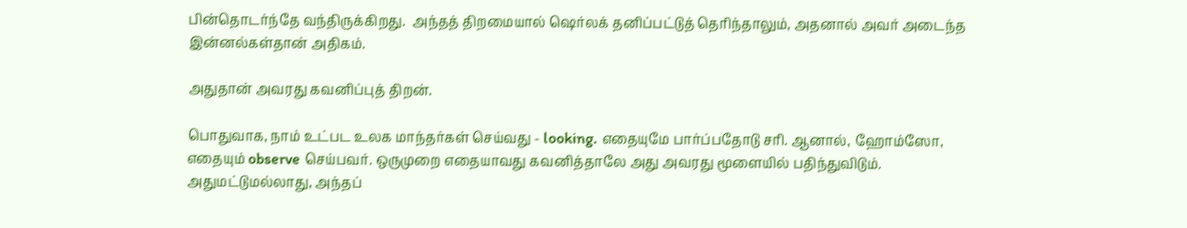பின்தொடர்ந்தே வந்திருக்கிறது.  அந்தத் திறமையால் ஷெர்லக் தனிப்பட்டுத் தெரிந்தாலும், அதனால் அவர் அடைந்த இன்னல்கள்தான் அதிகம்.

அதுதான் அவரது கவனிப்புத் திறன்.

பொதுவாக, நாம் உட்பட உலக மாந்தர்கள் செய்வது - looking. எதையுமே பார்ப்பதோடு சரி. ஆனால், ஹோம்ஸோ, எதையும் observe செய்பவர். ஒருமுறை எதையாவது கவனித்தாலே அது அவரது மூளையில் பதிந்துவிடும். அதுமட்டுமல்லாது, அந்தப்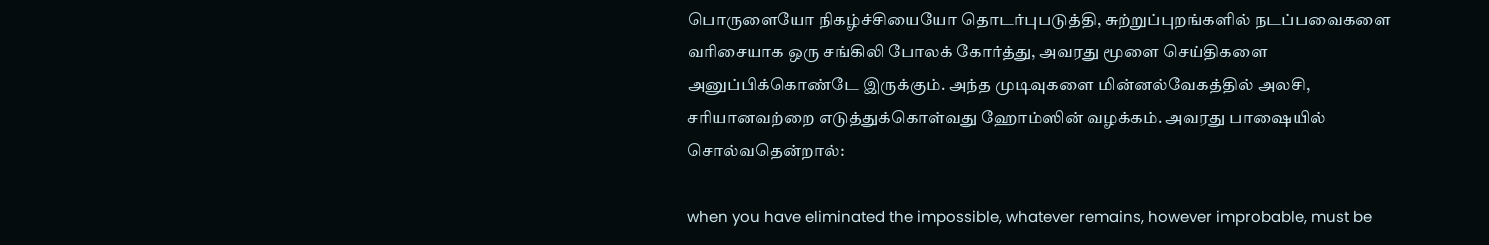பொருளையோ நிகழ்ச்சியையோ தொடர்புபடுத்தி, சுற்றுப்புறங்களில் நடப்பவைகளை வரிசையாக ஒரு சங்கிலி போலக் கோர்த்து, அவரது மூளை செய்திகளை அனுப்பிக்கொண்டே இருக்கும். அந்த முடிவுகளை மின்னல்வேகத்தில் அலசி, சரியானவற்றை எடுத்துக்கொள்வது ஹோம்ஸின் வழக்கம். அவரது பாஷையில் சொல்வதென்றால்:

when you have eliminated the impossible, whatever remains, however improbable, must be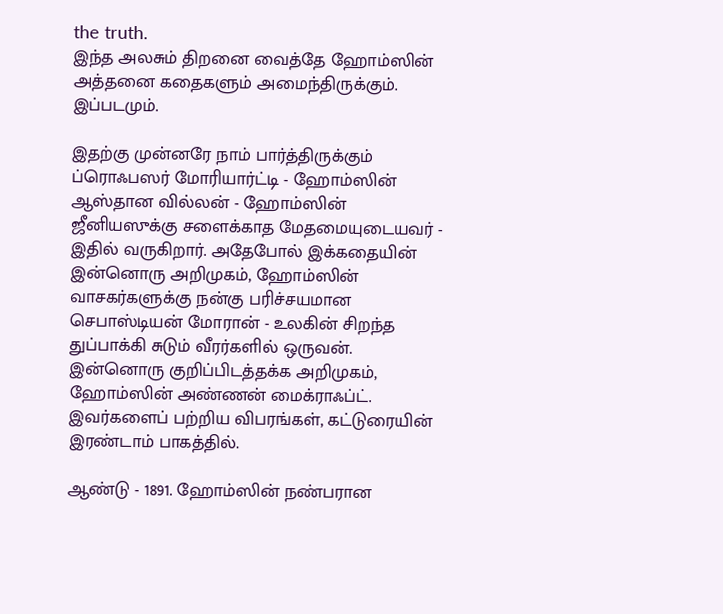the truth.
இந்த அலசும் திறனை வைத்தே ஹோம்ஸின் அத்தனை கதைகளும் அமைந்திருக்கும். இப்படமும்.

இதற்கு முன்னரே நாம் பார்த்திருக்கும் ப்ரொஃபஸர் மோரியார்ட்டி - ஹோம்ஸின் ஆஸ்தான வில்லன் - ஹோம்ஸின் ஜீனியஸுக்கு சளைக்காத மேதமையுடையவர் - இதில் வருகிறார். அதேபோல் இக்கதையின் இன்னொரு அறிமுகம், ஹோம்ஸின் வாசகர்களுக்கு நன்கு பரிச்சயமான செபாஸ்டியன் மோரான் - உலகின் சிறந்த துப்பாக்கி சுடும் வீரர்களில் ஒருவன். இன்னொரு குறிப்பிடத்தக்க அறிமுகம், ஹோம்ஸின் அண்ணன் மைக்ராஃப்ட். இவர்களைப் பற்றிய விபரங்கள், கட்டுரையின் இரண்டாம் பாகத்தில்.

ஆண்டு - 1891. ஹோம்ஸின் நண்பரான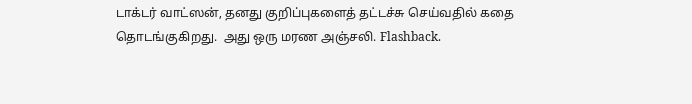டாக்டர் வாட்ஸன், தனது குறிப்புகளைத் தட்டச்சு செய்வதில் கதை தொடங்குகிறது.  அது ஒரு மரண அஞ்சலி. Flashback.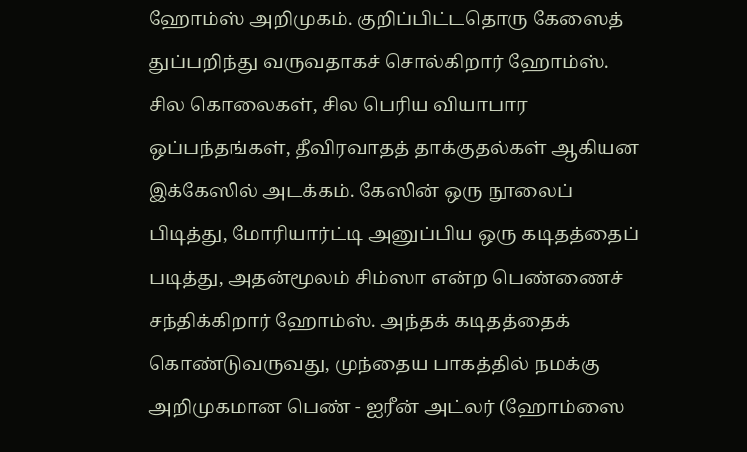ஹோம்ஸ் அறிமுகம். குறிப்பிட்டதொரு கேஸைத் துப்பறிந்து வருவதாகச் சொல்கிறார் ஹோம்ஸ். சில கொலைகள், சில பெரிய வியாபார ஒப்பந்தங்கள், தீவிரவாதத் தாக்குதல்கள் ஆகியன இக்கேஸில் அடக்கம். கேஸின் ஒரு நூலைப் பிடித்து, மோரியார்ட்டி அனுப்பிய ஒரு கடிதத்தைப் படித்து, அதன்மூலம் சிம்ஸா என்ற பெண்ணைச் சந்திக்கிறார் ஹோம்ஸ். அந்தக் கடிதத்தைக் கொண்டுவருவது, முந்தைய பாகத்தில் நமக்கு அறிமுகமான பெண் - ஐரீன் அட்லர் (ஹோம்ஸை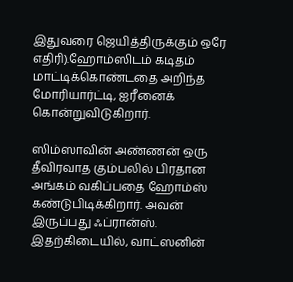இதுவரை ஜெயித்திருக்கும் ஒரே எதிரி).ஹோம்ஸிடம் கடிதம் மாட்டிக்கொண்டதை அறிந்த மோரியார்ட்டி, ஐரீனைக் கொன்றுவிடுகிறார்.

ஸிம்ஸாவின் அண்ணன் ஒரு தீவிரவாத கும்பலில் பிரதான அங்கம் வகிப்பதை ஹோம்ஸ் கண்டுபிடிக்கிறார். அவன் இருப்பது ஃப்ரான்ஸ். இதற்கிடையில், வாட்ஸனின்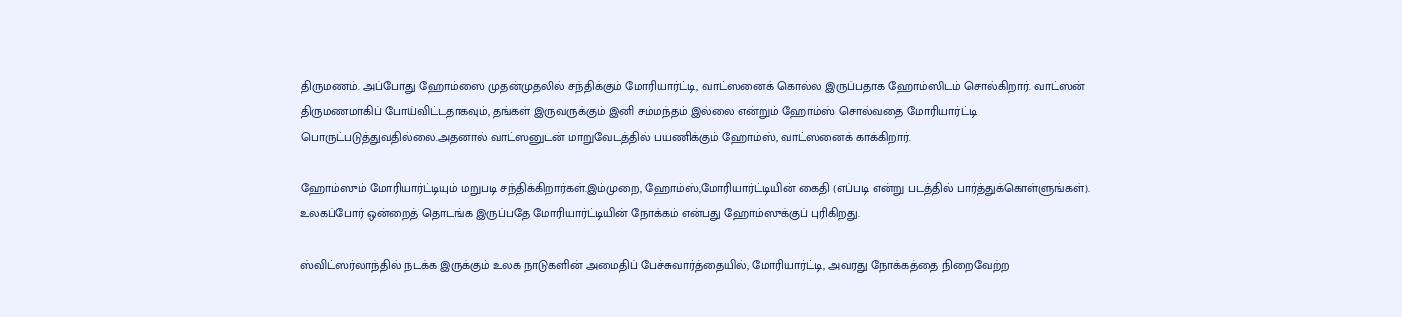திருமணம். அப்போது ஹோம்ஸை முதன்முதலில் சந்திக்கும் மோரியார்ட்டி, வாட்ஸனைக் கொல்ல இருப்பதாக ஹோம்ஸிடம் சொல்கிறார். வாட்ஸன் திருமணமாகிப் போய்விட்டதாகவும், தங்கள் இருவருக்கும் இனி சம்மந்தம் இல்லை என்றும் ஹோம்ஸ் சொல்வதை மோரியார்ட்டி பொருட்படுத்துவதில்லை.அதனால் வாட்ஸனுடன் மாறுவேடத்தில் பயணிக்கும் ஹோம்ஸ், வாட்ஸனைக் காக்கிறார்.

ஹோம்ஸும் மோரியார்ட்டியும் மறுபடி சந்திக்கிறார்கள்.இம்முறை, ஹோம்ஸ்,மோரியார்ட்டியின் கைதி (எப்படி என்று படத்தில் பார்த்துக்கொள்ளுங்கள்).  உலகப்போர் ஒன்றைத் தொடங்க இருப்பதே மோரியார்ட்டியின் நோக்கம் என்பது ஹோம்ஸுக்குப் புரிகிறது.

ஸ்விட்ஸர்லாந்தில் நடக்க இருக்கும் உலக நாடுகளின் அமைதிப் பேச்சுவார்த்தையில், மோரியார்ட்டி, அவரது நோக்கத்தை நிறைவேற்ற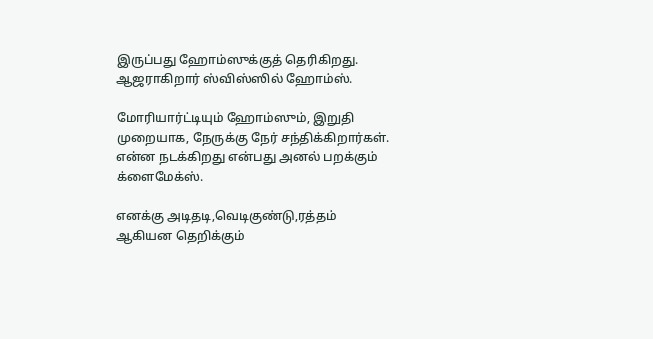இருப்பது ஹோம்ஸுக்குத் தெரிகிறது. ஆஜராகிறார் ஸ்விஸ்ஸில் ஹோம்ஸ்.

மோரியார்ட்டியும் ஹோம்ஸும், இறுதி முறையாக, நேருக்கு நேர் சந்திக்கிறார்கள். என்ன நடக்கிறது என்பது அனல் பறக்கும் க்ளைமேக்ஸ்.

எனக்கு அடிதடி,வெடிகுண்டு,ரத்தம் ஆகியன தெறிக்கும்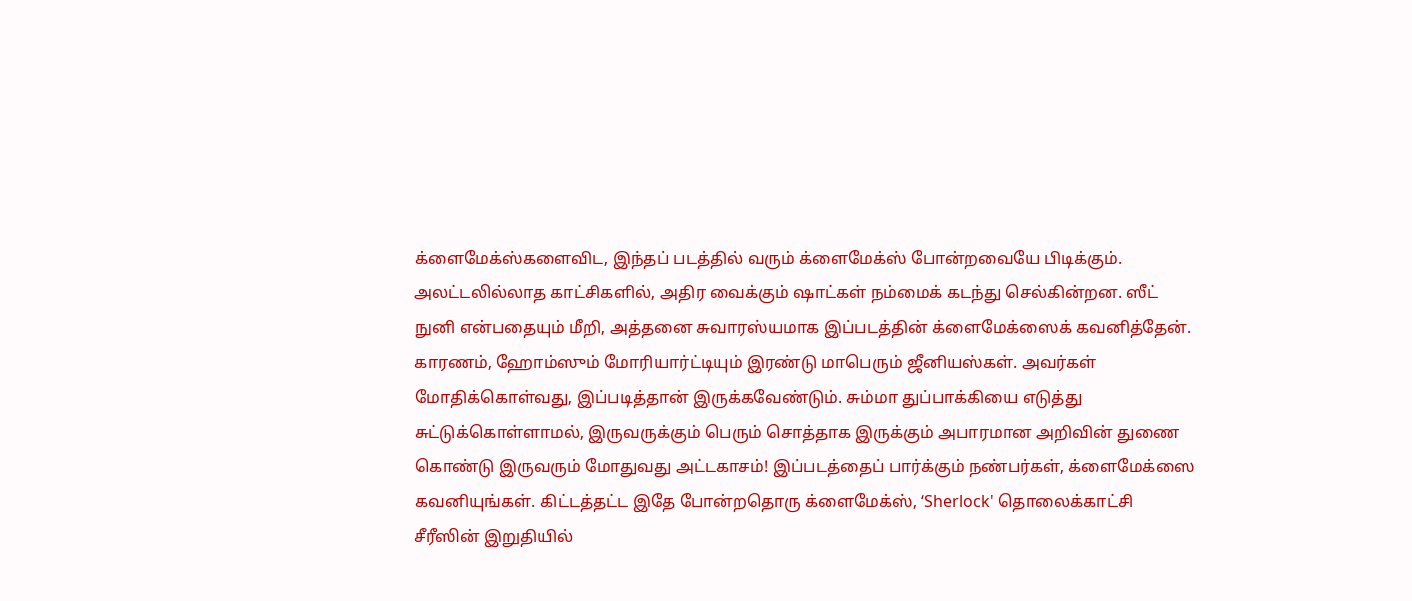க்ளைமேக்ஸ்களைவிட, இந்தப் படத்தில் வரும் க்ளைமேக்ஸ் போன்றவையே பிடிக்கும். அலட்டலில்லாத காட்சிகளில், அதிர வைக்கும் ஷாட்கள் நம்மைக் கடந்து செல்கின்றன. ஸீட் நுனி என்பதையும் மீறி, அத்தனை சுவாரஸ்யமாக இப்படத்தின் க்ளைமேக்ஸைக் கவனித்தேன். காரணம், ஹோம்ஸும் மோரியார்ட்டியும் இரண்டு மாபெரும் ஜீனியஸ்கள். அவர்கள் மோதிக்கொள்வது, இப்படித்தான் இருக்கவேண்டும். சும்மா துப்பாக்கியை எடுத்து சுட்டுக்கொள்ளாமல், இருவருக்கும் பெரும் சொத்தாக இருக்கும் அபாரமான அறிவின் துணை கொண்டு இருவரும் மோதுவது அட்டகாசம்! இப்படத்தைப் பார்க்கும் நண்பர்கள், க்ளைமேக்ஸை கவனியுங்கள். கிட்டத்தட்ட இதே போன்றதொரு க்ளைமேக்ஸ், ‘Sherlock' தொலைக்காட்சி சீரீஸின் இறுதியில்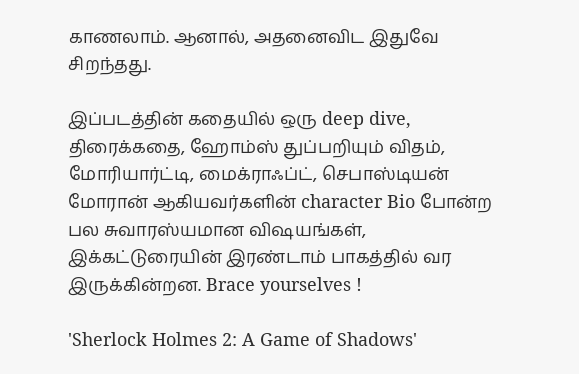காணலாம். ஆனால், அதனைவிட இதுவே சிறந்தது.

இப்படத்தின் கதையில் ஒரு deep dive, திரைக்கதை, ஹோம்ஸ் துப்பறியும் விதம், மோரியார்ட்டி, மைக்ராஃப்ட், செபாஸ்டியன் மோரான் ஆகியவர்களின் character Bio போன்ற பல சுவாரஸ்யமான விஷயங்கள், இக்கட்டுரையின் இரண்டாம் பாகத்தில் வர இருக்கின்றன. Brace yourselves !

'Sherlock Holmes 2: A Game of Shadows'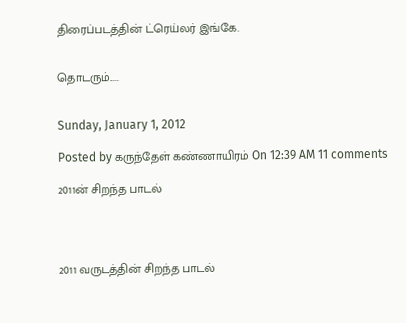திரைப்படத்தின் ட்ரெய்லர் இங்கே.


தொடரும்.....


Sunday, January 1, 2012

Posted by கருந்தேள் கண்ணாயிரம் On 12:39 AM 11 comments

2011ன் சிறந்த பாடல்




2011 வருடத்தின் சிறந்த பாடல்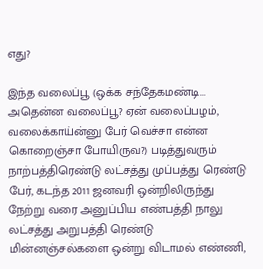எது?

இந்த வலைப்பூ (ஒக்க சந்தேகமண்டி... அதென்ன வலைப்பூ? ஏன் வலைப்பழம், வலைக்காய்ன்னு பேர் வெச்சா என்ன கொறைஞ்சா போயிருவ?) படித்துவரும் நாற்பத்திரெண்டு லட்சத்து முப்பத்து ரெண்டு பேர், கடந்த 2011 ஜனவரி ஒன்றிலிருந்து நேற்று வரை அனுப்பிய எண்பத்தி நாலு லட்சத்து அறுபத்தி ரெண்டு மின்னஞ்சல்களை ஒன்று விடாமல் எண்ணி,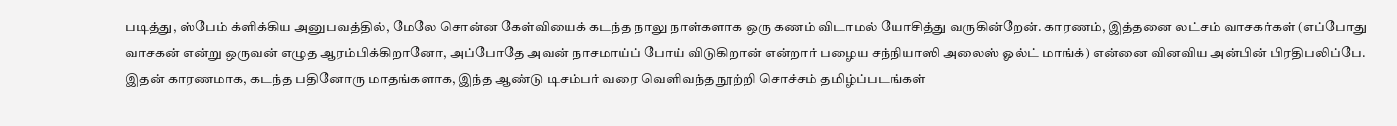படித்து, ஸ்பேம் க்ளிக்கிய அனுபவத்தில், மேலே சொன்ன கேள்வியைக் கடந்த நாலு நாள்களாக ஒரு கணம் விடாமல் யோசித்து வருகின்றேன். காரணம், இத்தனை லட்சம் வாசகர்கள் (எப்போது வாசகன் என்று ஒருவன் எழுத ஆரம்பிக்கிறானோ, அப்போதே அவன் நாசமாய்ப் போய் விடுகிறான் என்றார் பழைய சந்நியாஸி அலைஸ் ஓல்ட் மாங்க்) என்னை வினவிய அன்பின் பிரதிபலிப்பே. இதன் காரணமாக, கடந்த பதினோரு மாதங்களாக, இந்த ஆண்டு டிசம்பர் வரை வெளிவந்த நூற்றி சொச்சம் தமிழ்ப்படங்கள்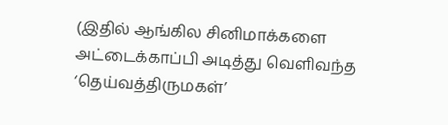(இதில் ஆங்கில சினிமாக்களை அட்டைக்காப்பி அடித்து வெளிவந்த ‘தெய்வத்திருமகள்’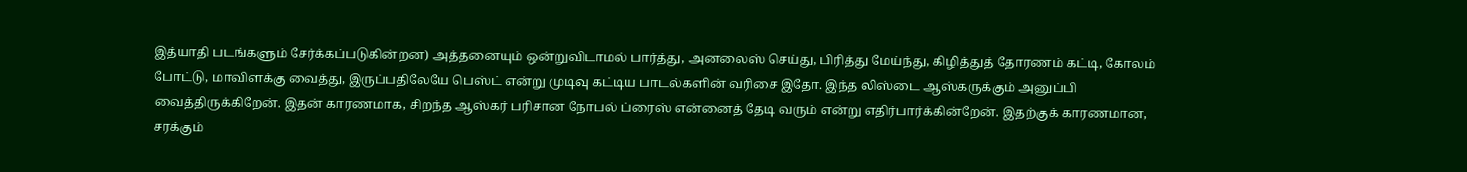இத்யாதி படங்களும் சேர்க்கப்படுகின்றன) அத்தனையும் ஒன்றுவிடாமல் பார்த்து, அனலைஸ் செய்து, பிரித்து மேய்ந்து, கிழித்துத் தோரணம் கட்டி, கோலம் போட்டு, மாவிளக்கு வைத்து, இருப்பதிலேயே பெஸ்ட் என்று முடிவு கட்டிய பாடல்களின் வரிசை இதோ. இந்த லிஸ்டை ஆஸ்கருக்கும் அனுப்பி வைத்திருக்கிறேன். இதன் காரணமாக, சிறந்த ஆஸ்கர் பரிசான நோபல் ப்ரைஸ் என்னைத் தேடி வரும் என்று எதிர்பார்க்கின்றேன். இதற்குக் காரணமான, சரக்கும்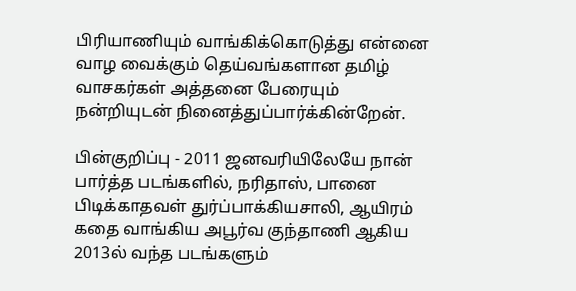பிரியாணியும் வாங்கிக்கொடுத்து என்னை வாழ வைக்கும் தெய்வங்களான தமிழ் வாசகர்கள் அத்தனை பேரையும் நன்றியுடன் நினைத்துப்பார்க்கின்றேன்.

பின்குறிப்பு - 2011 ஜனவரியிலேயே நான் பார்த்த படங்களில், நரிதாஸ், பானை பிடிக்காதவள் துர்ப்பாக்கியசாலி, ஆயிரம் கதை வாங்கிய அபூர்வ குந்தாணி ஆகிய 2013ல் வந்த படங்களும்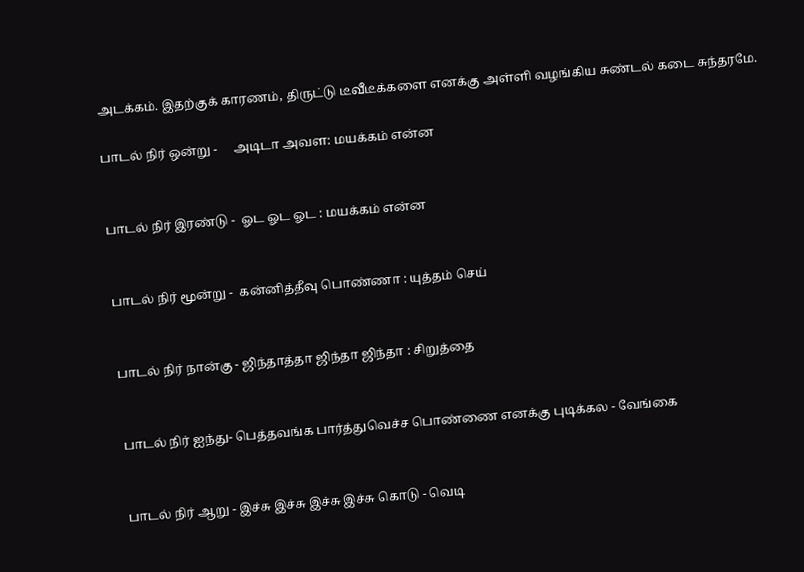அடக்கம். இதற்குக் காரணம், திருட்டு டீவீடீக்களை எனக்கு அள்ளி வழங்கிய சுண்டல் கடை சுந்தரமே.

பாடல் நிர் ஒன்று -     அடிடா அவள: மயக்கம் என்ன


பாடல் நிர் இரண்டு -  ஓட ஓட ஓட : மயக்கம் என்ன


பாடல் நிர் மூன்று -  கன்னித்தீவு பொண்ணா : யுத்தம் செய்


பாடல் நிர் நான்கு - ஜிந்தாத்தா ஜிந்தா ஜிந்தா : சிறுத்தை


பாடல் நிர் ஐந்து- பெத்தவங்க பார்த்துவெச்ச பொண்ணை எனக்கு புடிக்கல - வேங்கை


பாடல் நிர் ஆறு - இச்சு இச்சு இச்சு இச்சு கொடு - வெடி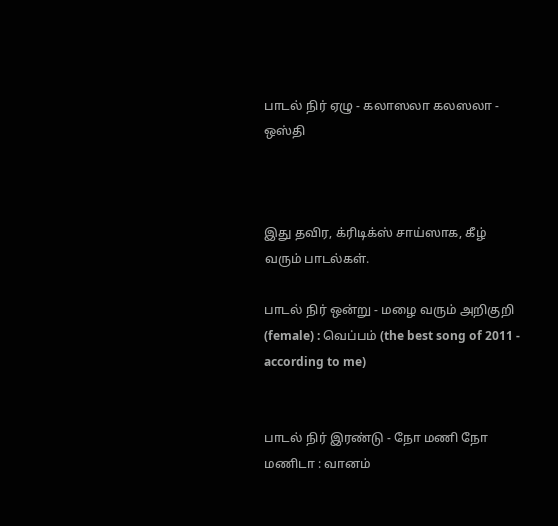பாடல் நிர் ஏழு - கலாஸலா கலஸலா - ஒஸ்தி



இது தவிர, க்ரிடிக்ஸ் சாய்ஸாக, கீழ் வரும் பாடல்கள்.

பாடல் நிர் ஒன்று - மழை வரும் அறிகுறி (female) : வெப்பம் (the best song of 2011 - according to me)


பாடல் நிர் இரண்டு - நோ மணி நோ மணிடா : வானம்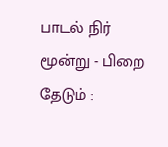பாடல் நிர் மூன்று - பிறை தேடும் :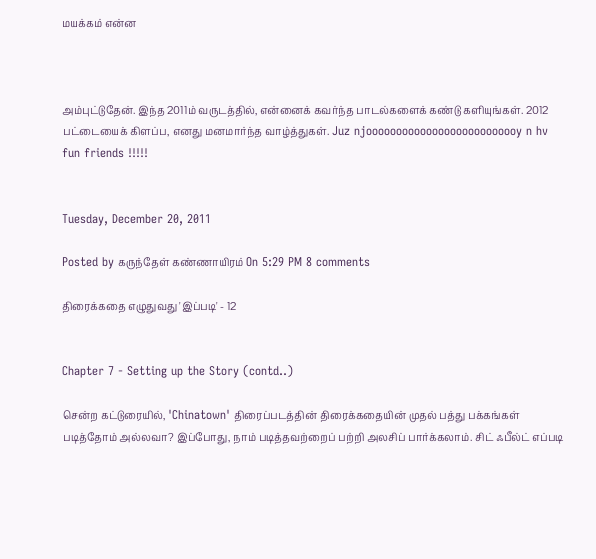மயக்கம் என்ன



அம்புட்டுதேன். இந்த 2011ம் வருடத்தில், என்னைக் கவர்ந்த பாடல்களைக் கண்டு களியுங்கள். 2012 பட்டையைக் கிளப்ப, எனது மனமார்ந்த வாழ்த்துகள். Juz njoooooooooooooooooooooooooy n hv fun friends !!!!!


Tuesday, December 20, 2011

Posted by கருந்தேள் கண்ணாயிரம் On 5:29 PM 8 comments

திரைக்கதை எழுதுவது 'இப்படி' - 12


Chapter 7 - Setting up the Story (contd..)

சென்ற கட்டுரையில், 'Chinatown' திரைப்படத்தின் திரைக்கதையின் முதல் பத்து பக்கங்கள் படித்தோம் அல்லவா? இப்போது, நாம் படித்தவற்றைப் பற்றி அலசிப் பார்க்கலாம். சிட் ஃபீல்ட் எப்படி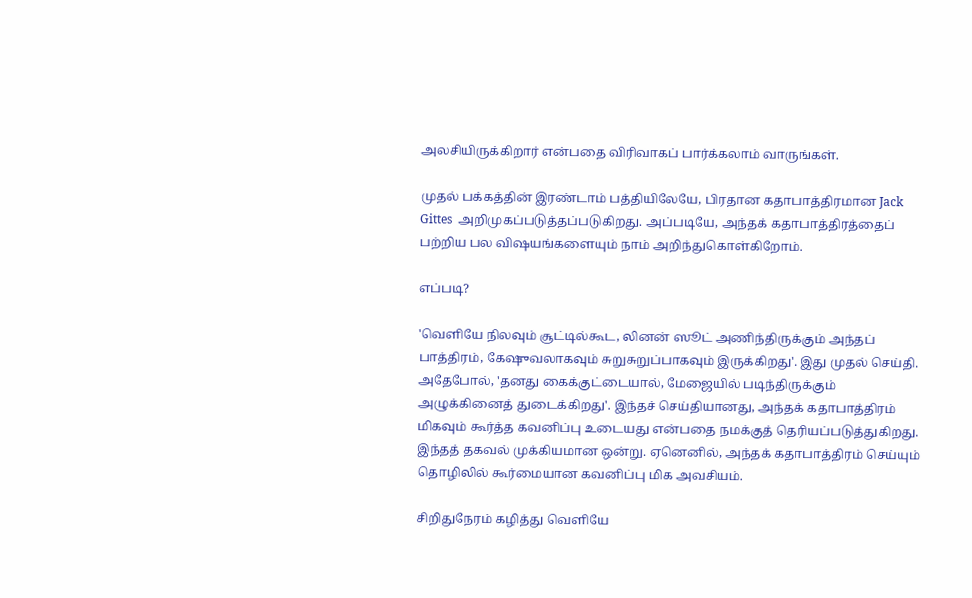அலசியிருக்கிறார் என்பதை விரிவாகப் பார்க்கலாம் வாருங்கள்.

முதல் பக்கத்தின் இரண்டாம் பத்தியிலேயே, பிரதான கதாபாத்திரமான Jack  Gittes  அறிமுகப்படுத்தப்படுகிறது. அப்படியே, அந்தக் கதாபாத்திரத்தைப் பற்றிய பல விஷயங்களையும் நாம் அறிந்துகொள்கிறோம்.

எப்படி?

'வெளியே நிலவும் சூட்டில்கூட, லினன் ஸூட் அணிந்திருக்கும் அந்தப் பாத்திரம், கேஷுவலாகவும் சுறுசுறுப்பாகவும் இருக்கிறது'. இது முதல் செய்தி. அதேபோல், 'தனது கைக்குட்டையால், மேஜையில் படிந்திருக்கும் அழுக்கினைத் துடைக்கிறது'. இந்தச் செய்தியானது, அந்தக் கதாபாத்திரம் மிகவும் கூர்த்த கவனிப்பு உடையது என்பதை நமக்குத் தெரியப்படுத்துகிறது. இந்தத் தகவல் முக்கியமான ஒன்று. ஏனெனில், அந்தக் கதாபாத்திரம் செய்யும் தொழிலில் கூர்மையான கவனிப்பு மிக அவசியம்.

சிறிதுநேரம் கழித்து வெளியே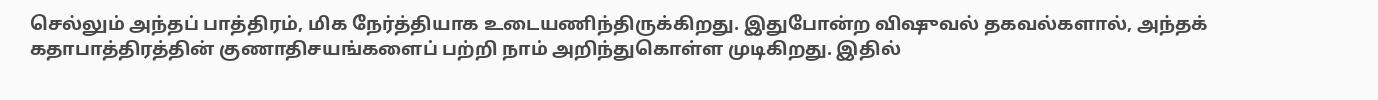செல்லும் அந்தப் பாத்திரம், மிக நேர்த்தியாக உடையணிந்திருக்கிறது. இதுபோன்ற விஷுவல் தகவல்களால், அந்தக் கதாபாத்திரத்தின் குணாதிசயங்களைப் பற்றி நாம் அறிந்துகொள்ள முடிகிறது. இதில்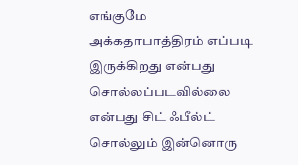எங்குமே அக்கதாபாத்திரம் எப்படி இருக்கிறது என்பது சொல்லப்படவில்லை என்பது சிட் ஃபீல்ட் சொல்லும் இன்னொரு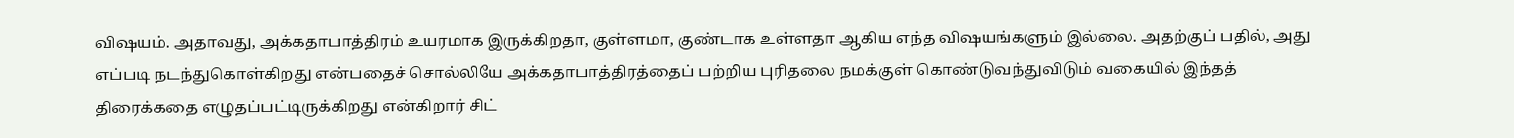விஷயம். அதாவது, அக்கதாபாத்திரம் உயரமாக இருக்கிறதா, குள்ளமா, குண்டாக உள்ளதா ஆகிய எந்த விஷயங்களும் இல்லை. அதற்குப் பதில், அது எப்படி நடந்துகொள்கிறது என்பதைச் சொல்லியே அக்கதாபாத்திரத்தைப் பற்றிய புரிதலை நமக்குள் கொண்டுவந்துவிடும் வகையில் இந்தத் திரைக்கதை எழுதப்பட்டிருக்கிறது என்கிறார் சிட்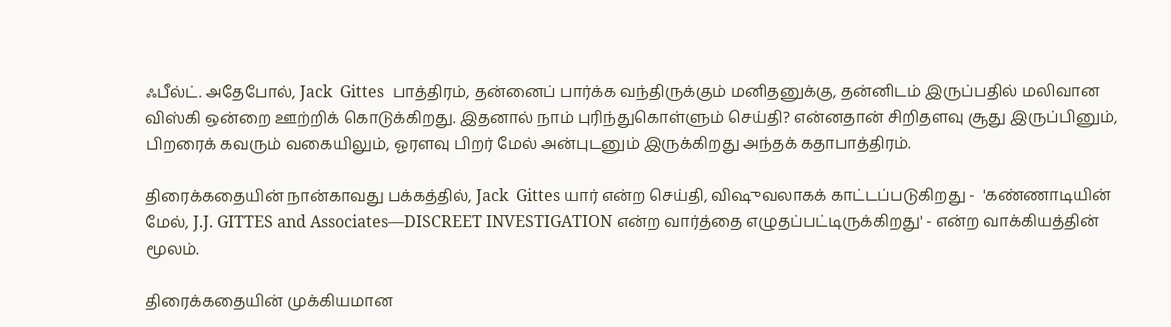ஃபீல்ட். அதேபோல், Jack  Gittes  பாத்திரம், தன்னைப் பார்க்க வந்திருக்கும் மனிதனுக்கு, தன்னிடம் இருப்பதில் மலிவான விஸ்கி ஒன்றை ஊற்றிக் கொடுக்கிறது. இதனால் நாம் புரிந்துகொள்ளும் செய்தி? என்னதான் சிறிதளவு சூது இருப்பினும், பிறரைக் கவரும் வகையிலும், ஓரளவு பிறர் மேல் அன்புடனும் இருக்கிறது அந்தக் கதாபாத்திரம்.

திரைக்கதையின் நான்காவது பக்கத்தில், Jack  Gittes யார் என்ற செய்தி, விஷுவலாகக் காட்டப்படுகிறது -  'கண்ணாடியின் மேல், J.J. GITTES and Associates—DISCREET INVESTIGATION என்ற வார்த்தை எழுதப்பட்டிருக்கிறது' - என்ற வாக்கியத்தின் மூலம்.

திரைக்கதையின் முக்கியமான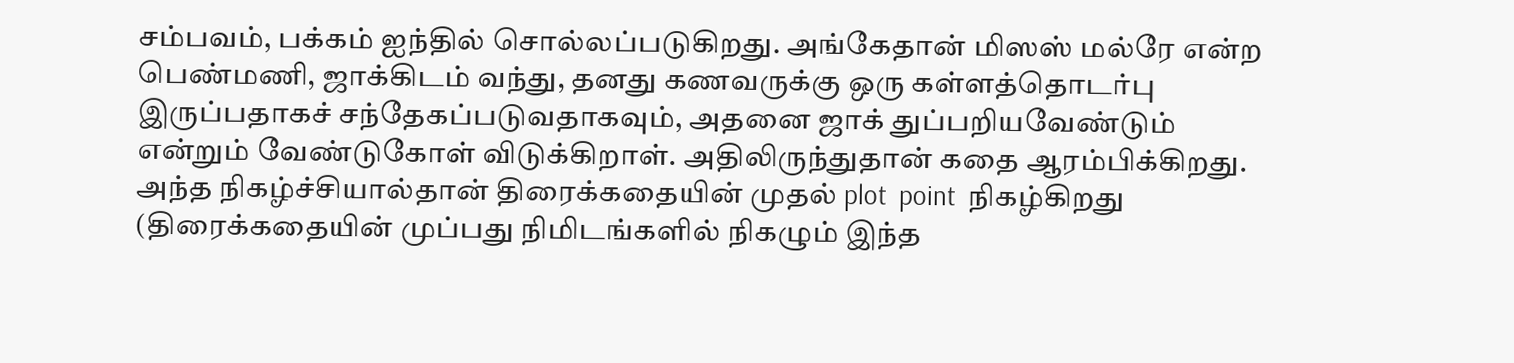சம்பவம், பக்கம் ஐந்தில் சொல்லப்படுகிறது. அங்கேதான் மிஸஸ் மல்ரே என்ற பெண்மணி, ஜாக்கிடம் வந்து, தனது கணவருக்கு ஒரு கள்ளத்தொடர்பு இருப்பதாகச் சந்தேகப்படுவதாகவும், அதனை ஜாக் துப்பறியவேண்டும் என்றும் வேண்டுகோள் விடுக்கிறாள். அதிலிருந்துதான் கதை ஆரம்பிக்கிறது. அந்த நிகழ்ச்சியால்தான் திரைக்கதையின் முதல் plot  point  நிகழ்கிறது (திரைக்கதையின் முப்பது நிமிடங்களில் நிகழும் இந்த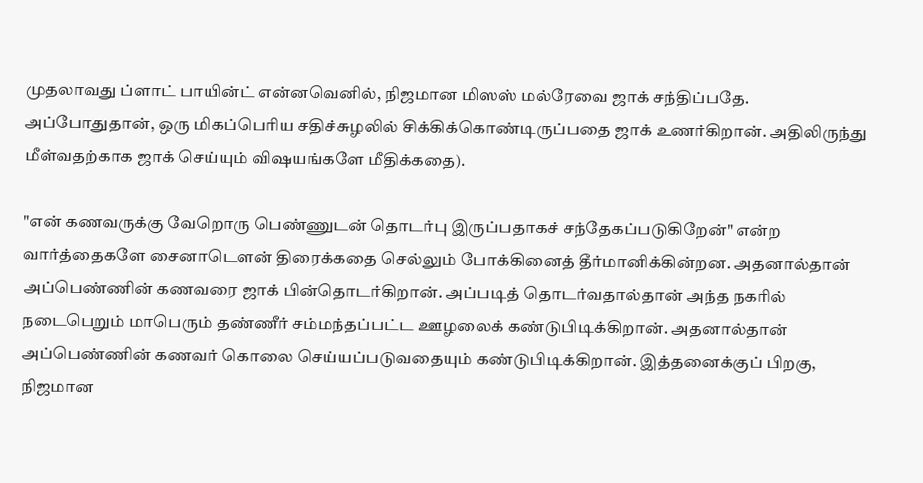முதலாவது ப்ளாட் பாயின்ட் என்னவெனில், நிஜமான மிஸஸ் மல்ரேவை ஜாக் சந்திப்பதே. அப்போதுதான், ஒரு மிகப்பெரிய சதிச்சுழலில் சிக்கிக்கொண்டிருப்பதை ஜாக் உணர்கிறான். அதிலிருந்து மீள்வதற்காக ஜாக் செய்யும் விஷயங்களே மீதிக்கதை).

"என் கணவருக்கு வேறொரு பெண்ணுடன் தொடர்பு இருப்பதாகச் சந்தேகப்படுகிறேன்" என்ற வார்த்தைகளே சைனாடௌன் திரைக்கதை செல்லும் போக்கினைத் தீர்மானிக்கின்றன. அதனால்தான் அப்பெண்ணின் கணவரை ஜாக் பின்தொடர்கிறான். அப்படித் தொடர்வதால்தான் அந்த நகரில் நடைபெறும் மாபெரும் தண்ணீர் சம்மந்தப்பட்ட ஊழலைக் கண்டுபிடிக்கிறான். அதனால்தான் அப்பெண்ணின் கணவர் கொலை செய்யப்படுவதையும் கண்டுபிடிக்கிறான். இத்தனைக்குப் பிறகு, நிஜமான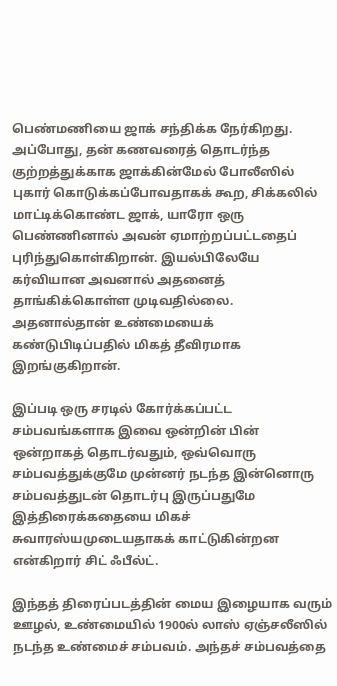பெண்மணியை ஜாக் சந்திக்க நேர்கிறது. அப்போது, தன் கணவரைத் தொடர்ந்த குற்றத்துக்காக ஜாக்கின்மேல் போலீஸில் புகார் கொடுக்கப்போவதாகக் கூற, சிக்கலில் மாட்டிக்கொண்ட ஜாக், யாரோ ஒரு பெண்ணினால் அவன் ஏமாற்றப்பட்டதைப் புரிந்துகொள்கிறான். இயல்பிலேயே கர்வியான அவனால் அதனைத் தாங்கிக்கொள்ள முடிவதில்லை. அதனால்தான் உண்மையைக் கண்டுபிடிப்பதில் மிகத் தீவிரமாக இறங்குகிறான்.

இப்படி ஒரு சரடில் கோர்க்கப்பட்ட சம்பவங்களாக இவை ஒன்றின் பின் ஒன்றாகத் தொடர்வதும், ஒவ்வொரு சம்பவத்துக்குமே முன்னர் நடந்த இன்னொரு சம்பவத்துடன் தொடர்பு இருப்பதுமே இத்திரைக்கதையை மிகச் சுவாரஸ்யமுடையதாகக் காட்டுகின்றன என்கிறார் சிட் ஃபீல்ட்.

இந்தத் திரைப்படத்தின் மைய இழையாக வரும் ஊழல், உண்மையில் 1900ல் லாஸ் ஏஞ்சலீஸில் நடந்த உண்மைச் சம்பவம். அந்தச் சம்பவத்தை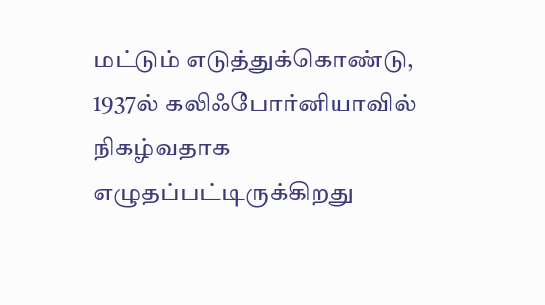மட்டும் எடுத்துக்கொண்டு, 1937ல் கலிஃபோர்னியாவில் நிகழ்வதாக எழுதப்பட்டிருக்கிறது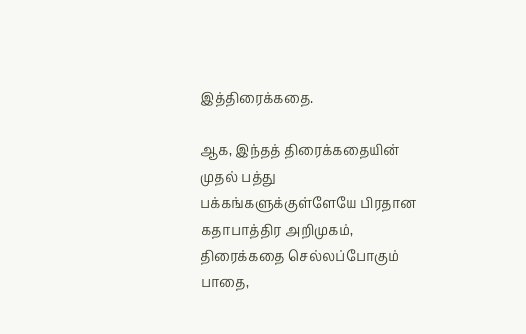இத்திரைக்கதை.

ஆக, இந்தத் திரைக்கதையின் முதல் பத்து பக்கங்களுக்குள்ளேயே பிரதான கதாபாத்திர அறிமுகம், திரைக்கதை செல்லப்போகும் பாதை,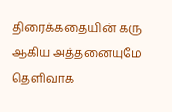திரைக்கதையின் கரு ஆகிய அத்தனையுமே தெளிவாக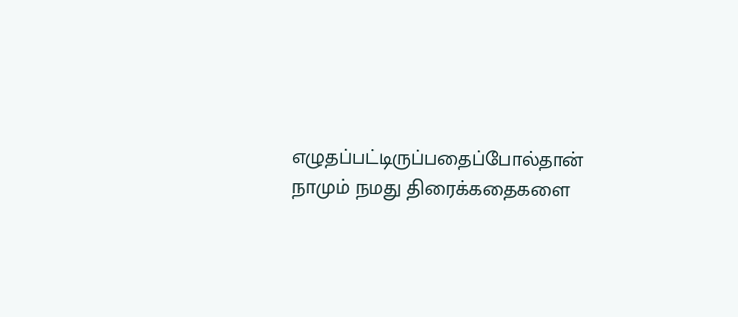எழுதப்பட்டிருப்பதைப்போல்தான் நாமும் நமது திரைக்கதைகளை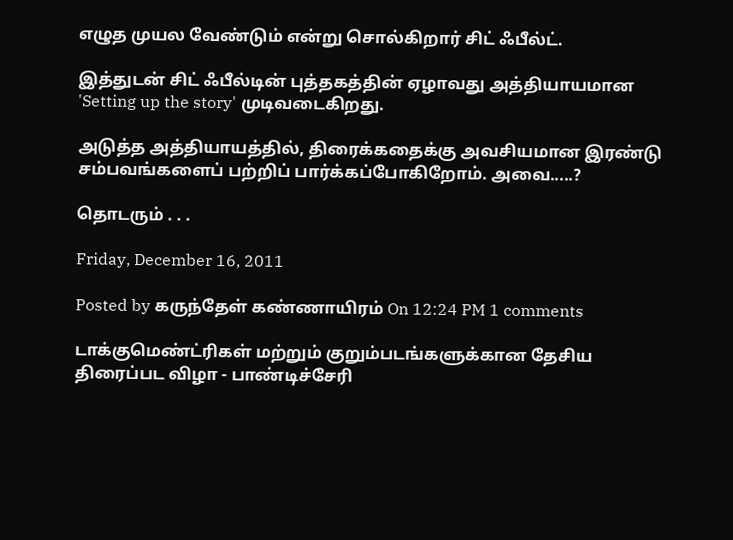எழுத முயல வேண்டும் என்று சொல்கிறார் சிட் ஃபீல்ட்.

இத்துடன் சிட் ஃபீல்டின் புத்தகத்தின் ஏழாவது அத்தியாயமான 'Setting up the story' முடிவடைகிறது.

அடுத்த அத்தியாயத்தில், திரைக்கதைக்கு அவசியமான இரண்டு சம்பவங்களைப் பற்றிப் பார்க்கப்போகிறோம். அவை.....?

தொடரும் . . .

Friday, December 16, 2011

Posted by கருந்தேள் கண்ணாயிரம் On 12:24 PM 1 comments

டாக்குமெண்ட்ரிகள் மற்றும் குறும்படங்களுக்கான தேசிய திரைப்பட விழா - பாண்டிச்சேரி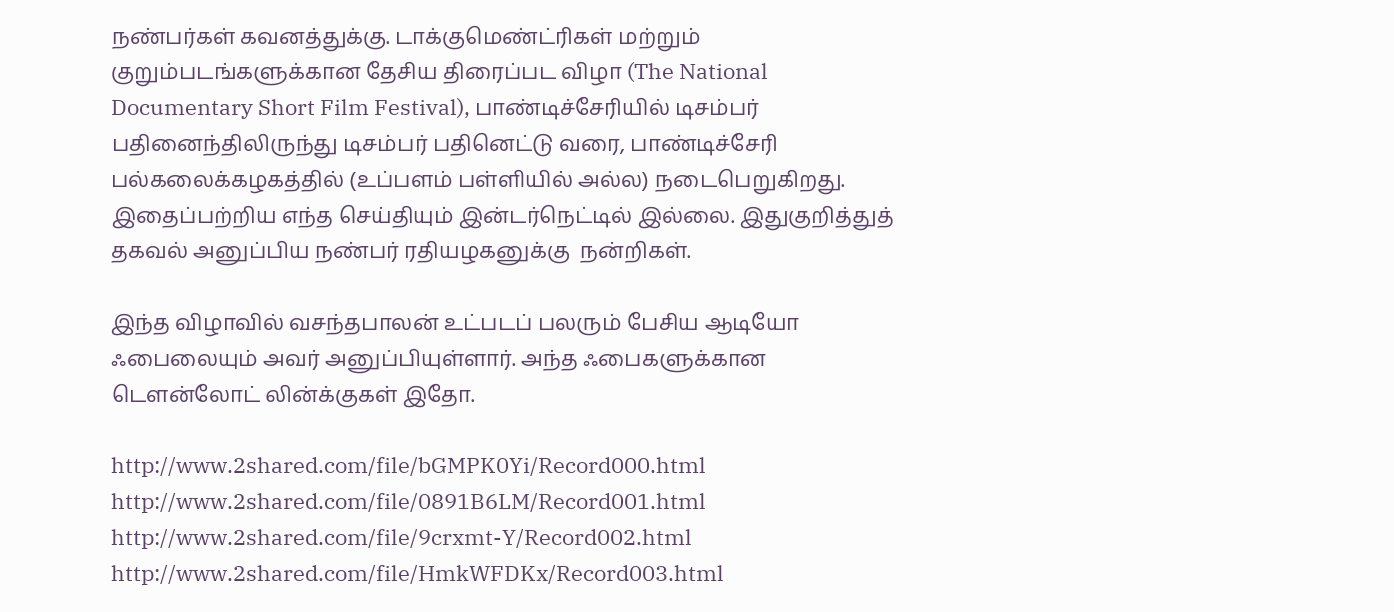நண்பர்கள் கவனத்துக்கு. டாக்குமெண்ட்ரிகள் மற்றும் குறும்படங்களுக்கான தேசிய திரைப்பட விழா (The National Documentary Short Film Festival), பாண்டிச்சேரியில் டிசம்பர் பதினைந்திலிருந்து டிசம்பர் பதினெட்டு வரை, பாண்டிச்சேரி பல்கலைக்கழகத்தில் (உப்பளம் பள்ளியில் அல்ல) நடைபெறுகிறது. இதைப்பற்றிய எந்த செய்தியும் இன்டர்நெட்டில் இல்லை. இதுகுறித்துத் தகவல் அனுப்பிய நண்பர் ரதியழகனுக்கு  நன்றிகள்.

இந்த விழாவில் வசந்தபாலன் உட்படப் பலரும் பேசிய ஆடியோ ஃபைலையும் அவர் அனுப்பியுள்ளார். அந்த ஃபைகளுக்கான டௌன்லோட் லின்க்குகள் இதோ.

http://www.2shared.com/file/bGMPK0Yi/Record000.html
http://www.2shared.com/file/0891B6LM/Record001.html
http://www.2shared.com/file/9crxmt-Y/Record002.html
http://www.2shared.com/file/HmkWFDKx/Record003.html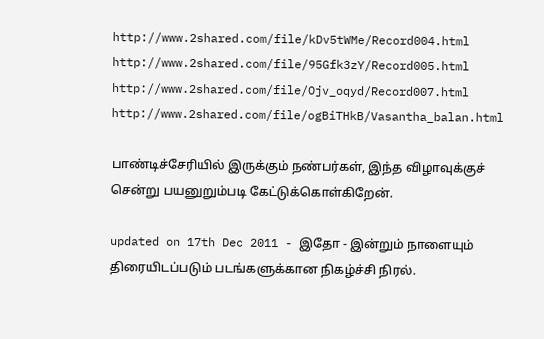http://www.2shared.com/file/kDv5tWMe/Record004.html
http://www.2shared.com/file/95Gfk3zY/Record005.html
http://www.2shared.com/file/Ojv_oqyd/Record007.html
http://www.2shared.com/file/ogBiTHkB/Vasantha_balan.html

பாண்டிச்சேரியில் இருக்கும் நண்பர்கள், இந்த விழாவுக்குச் சென்று பயனுறும்படி கேட்டுக்கொள்கிறேன்.

updated on 17th Dec 2011 - இதோ - இன்றும் நாளையும் திரையிடப்படும் படங்களுக்கான நிகழ்ச்சி நிரல்.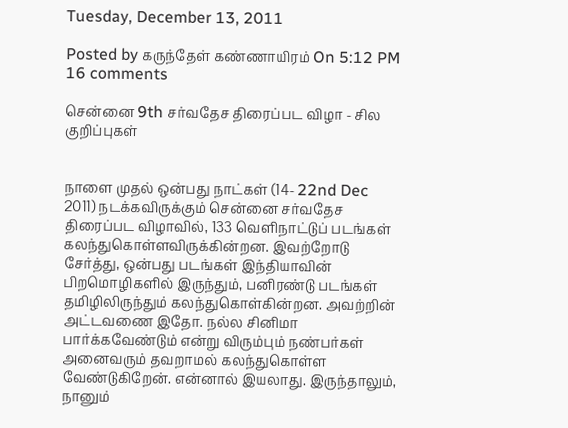Tuesday, December 13, 2011

Posted by கருந்தேள் கண்ணாயிரம் On 5:12 PM 16 comments

சென்னை 9th சர்வதேச திரைப்பட விழா - சில குறிப்புகள்


நாளை முதல் ஒன்பது நாட்கள் (14- 22nd Dec  2011) நடக்கவிருக்கும் சென்னை சர்வதேச திரைப்பட விழாவில், 133 வெளிநாட்டுப் படங்கள் கலந்துகொள்ளவிருக்கின்றன. இவற்றோடு சேர்த்து, ஒன்பது படங்கள் இந்தியாவின் பிறமொழிகளில் இருந்தும், பனிரண்டு படங்கள் தமிழிலிருந்தும் கலந்துகொள்கின்றன. அவற்றின் அட்டவணை இதோ. நல்ல சினிமா பார்க்கவேண்டும் என்று விரும்பும் நண்பர்கள் அனைவரும் தவறாமல் கலந்துகொள்ள வேண்டுகிறேன். என்னால் இயலாது. இருந்தாலும், நானும்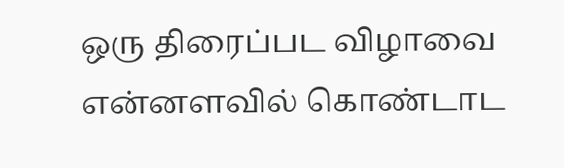ஒரு திரைப்பட விழாவை என்னளவில் கொண்டாட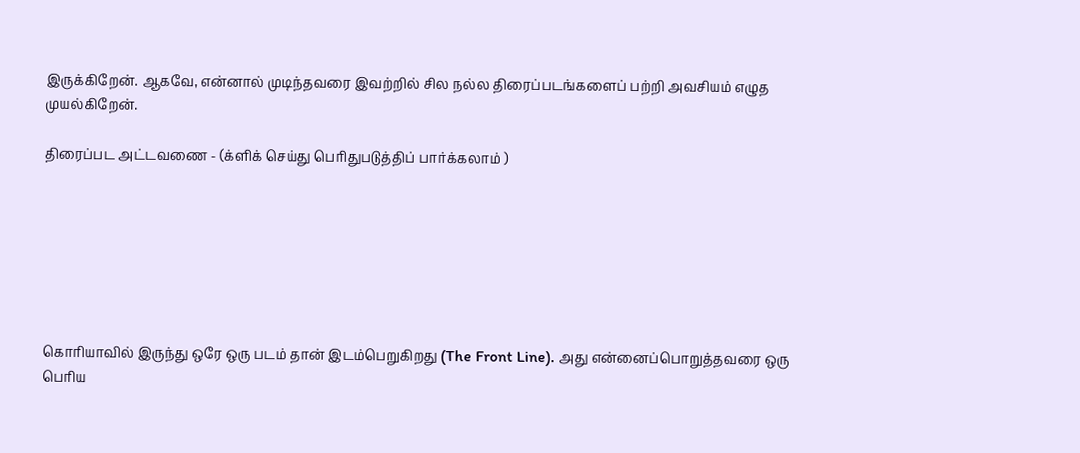இருக்கிறேன். ஆகவே, என்னால் முடிந்தவரை இவற்றில் சில நல்ல திரைப்படங்களைப் பற்றி அவசியம் எழுத முயல்கிறேன்.

திரைப்பட அட்டவணை - (க்ளிக் செய்து பெரிதுபடுத்திப் பார்க்கலாம் )







கொரியாவில் இருந்து ஒரே ஒரு படம் தான் இடம்பெறுகிறது (The Front Line). அது என்னைப்பொறுத்தவரை ஒரு பெரிய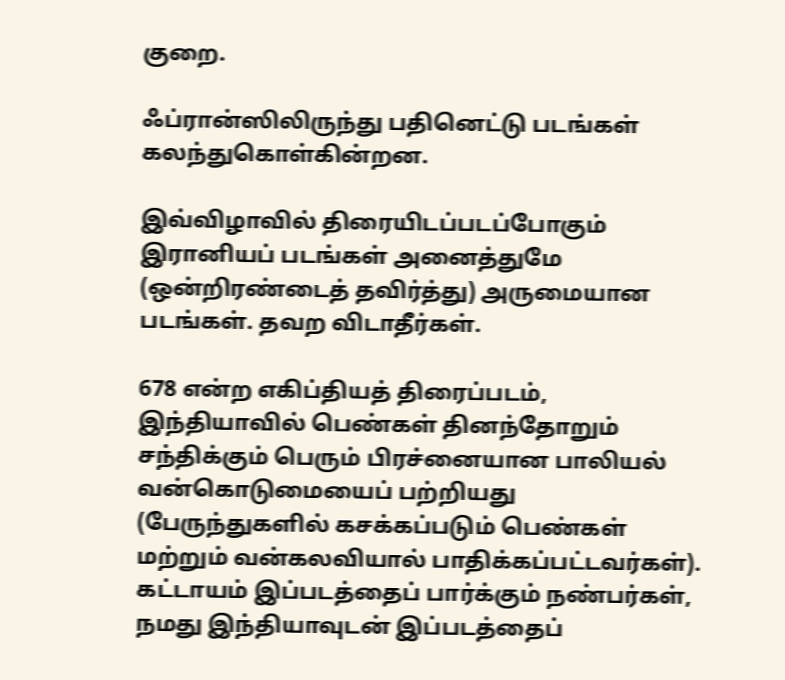குறை.

ஃப்ரான்ஸிலிருந்து பதினெட்டு படங்கள் கலந்துகொள்கின்றன.

இவ்விழாவில் திரையிடப்படப்போகும் இரானியப் படங்கள் அனைத்துமே (ஒன்றிரண்டைத் தவிர்த்து) அருமையான படங்கள். தவற விடாதீர்கள்.

678 என்ற எகிப்தியத் திரைப்படம், இந்தியாவில் பெண்கள் தினந்தோறும் சந்திக்கும் பெரும் பிரச்னையான பாலியல் வன்கொடுமையைப் பற்றியது (பேருந்துகளில் கசக்கப்படும் பெண்கள் மற்றும் வன்கலவியால் பாதிக்கப்பட்டவர்கள்). கட்டாயம் இப்படத்தைப் பார்க்கும் நண்பர்கள், நமது இந்தியாவுடன் இப்படத்தைப்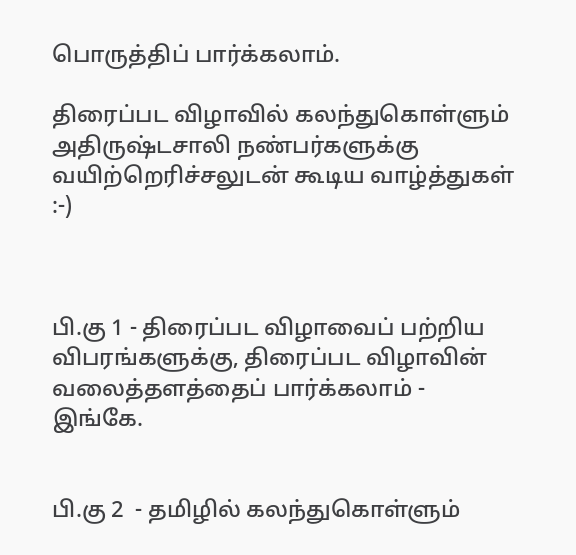பொருத்திப் பார்க்கலாம்.

திரைப்பட விழாவில் கலந்துகொள்ளும் அதிருஷ்டசாலி நண்பர்களுக்கு வயிற்றெரிச்சலுடன் கூடிய வாழ்த்துகள் :-)



பி.கு 1 - திரைப்பட விழாவைப் பற்றிய விபரங்களுக்கு, திரைப்பட விழாவின் வலைத்தளத்தைப் பார்க்கலாம் - இங்கே.


பி.கு 2  - தமிழில் கலந்துகொள்ளும்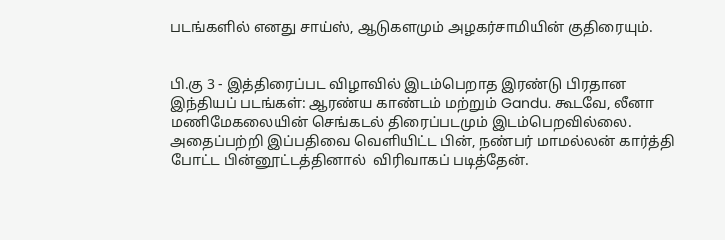படங்களில் எனது சாய்ஸ், ஆடுகளமும் அழகர்சாமியின் குதிரையும்.


பி.கு 3 - இத்திரைப்பட விழாவில் இடம்பெறாத இரண்டு பிரதான இந்தியப் படங்கள்: ஆரண்ய காண்டம் மற்றும் Gandu. கூடவே, லீனா மணிமேகலையின் செங்கடல் திரைப்படமும் இடம்பெறவில்லை. அதைப்பற்றி இப்பதிவை வெளியிட்ட பின், நண்பர் மாமல்லன் கார்த்தி போட்ட பின்னூட்டத்தினால்  விரிவாகப் படித்தேன்.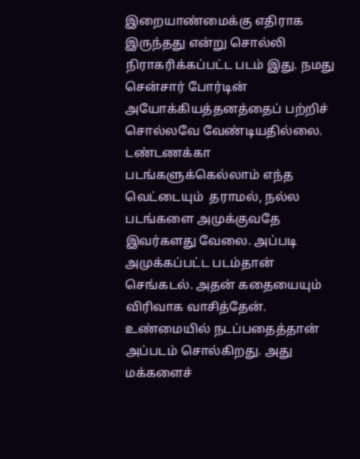இறையாண்மைக்கு எதிராக இருந்தது என்று சொல்லி நிராகரிக்கப்பட்ட படம் இது. நமது சென்சார் போர்டின் அயோக்கியத்தனத்தைப் பற்றிச் சொல்லவே வேண்டியதில்லை. டண்டணக்கா படங்களுக்கெல்லாம் எந்த வெட்டையும்  தராமல், நல்ல படங்களை அமுக்குவதே இவர்களது வேலை. அப்படி அமுக்கப்பட்ட படம்தான் செங்கடல். அதன் கதையையும் விரிவாக வாசித்தேன். உண்மையில் நடப்பதைத்தான் அப்படம் சொல்கிறது. அது மக்களைச்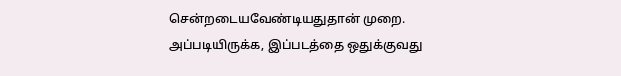சென்றடையவேண்டியதுதான் முறை. அப்படியிருக்க, இப்படத்தை ஒதுக்குவது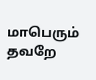மாபெரும் தவறே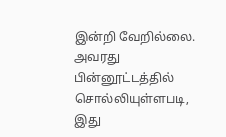இன்றி வேறில்லை. அவரது பின்னூட்டத்தில் சொல்லியுள்ளபடி,  இது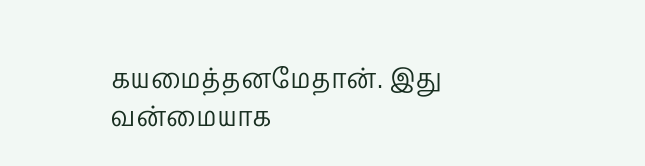கயமைத்தனமேதான். இது வன்மையாக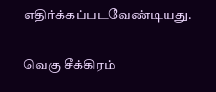எதிர்க்கப்படவேண்டியது.

வெகு சீக்கிரம்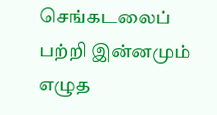செங்கடலைப் பற்றி இன்னமும் எழுத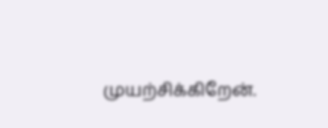முயற்சிக்கிறேன்.